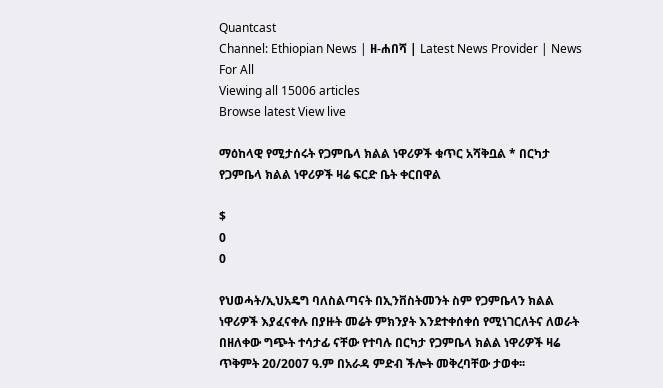Quantcast
Channel: Ethiopian News | ዘ-ሐበሻ | Latest News Provider | News For All
Viewing all 15006 articles
Browse latest View live

ማዕከላዊ የሚታሰሩት የጋምቤላ ክልል ነዋሪዎች ቁጥር አሻቅቧል * በርካታ የጋምቤላ ክልል ነዋሪዎች ዛሬ ፍርድ ቤት ቀርበዋል

$
0
0

የህወሓት/ኢህአዴግ ባለስልጣናት በኢንቨስትመንት ስም የጋምቤላን ክልል ነዋሪዎች እያፈናቀሉ በያዙት መሬት ምክንያት እንደተቀሰቀሰ የሚነገርለትና ለወራት በዘለቀው ግጭት ተሳታፊ ናቸው የተባሉ በርካታ የጋምቤላ ክልል ነዋሪዎች ዛሬ ጥቅምት 20/2007 ዓ.ም በአራዳ ምድብ ችሎት መቅረባቸው ታወቀ፡፡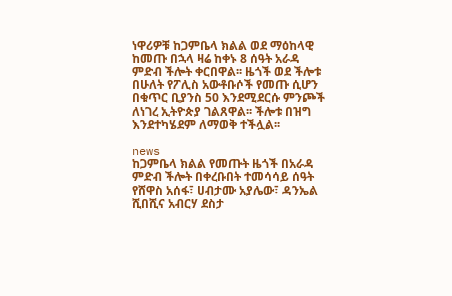ነዋሪዎቹ ከጋምቤላ ክልል ወደ ማዕከላዊ ከመጡ በኋላ ዛሬ ከቀኑ 8 ሰዓት አራዳ ምድብ ችሎት ቀርበዋል፡፡ ዜጎች ወደ ችሎቱ በሁለት የፖሊስ አውቶቡሶች የመጡ ሲሆን በቁጥር ቢያንስ 50 እንደሚደርሱ ምንጮች ለነገረ ኢትዮጵያ ገልጸዋል፡፡ ችሎቱ በዝግ እንደተካሄደም ለማወቅ ተችሏል፡፡

news
ከጋምቤላ ክልል የመጡት ዜጎች በአራዳ ምድብ ችሎት በቀረቡበት ተመሳሳይ ሰዓት የሸዋስ አሰፋ፣ ሀብታሙ አያሌው፣ ዳንኤል ሺበሺና አብርሃ ደስታ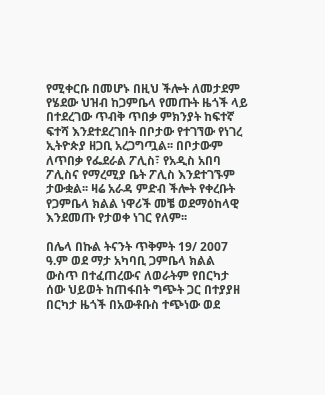የሚቀርቡ በመሆኑ በዚህ ችሎት ለመታደም የሄደው ህዝብ ከጋምቤላ የመጡት ዜጎች ላይ በተደረገው ጥብቅ ጥበቃ ምክንያት ከፍተኛ ፍተሻ እንደተደረገበት በቦታው የተገኘው የነገረ ኢትዮጵያ ዘጋቢ አረጋግጧል፡፡ በቦታውም ለጥበቃ የፌደራል ፖሊስ፣ የአዲስ አበባ ፖሊስና የማረሚያ ቤት ፖሊስ እንደተገኙም ታውቋል፡፡ ዛሬ አራዳ ምድብ ችሎት የቀረቡት የጋምቤላ ክልል ነዋሪች መቼ ወደማዕከላዊ እንደመጡ የታወቀ ነገር የለም፡፡

በሌላ በኩል ትናንት ጥቅምት 19/ 2007 ዓ.ም ወደ ማታ አካባቢ ጋምቤላ ክልል ውስጥ በተፈጠረውና ለወራትም የበርካታ ሰው ህይወት ከጠፋበት ግጭት ጋር በተያያዘ በርካታ ዜጎች በአውቶቡስ ተጭነው ወደ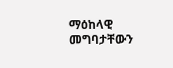ማዕከላዊ መግባታቸውን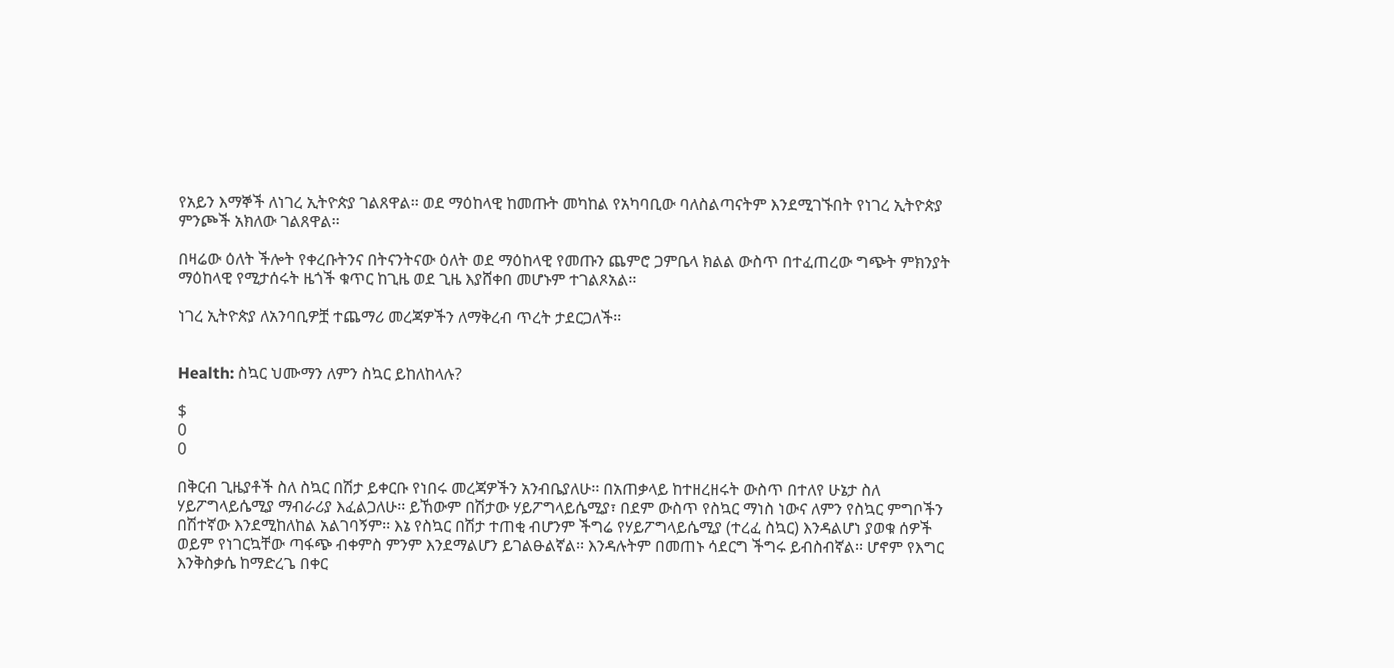የአይን እማኞች ለነገረ ኢትዮጵያ ገልጸዋል፡፡ ወደ ማዕከላዊ ከመጡት መካከል የአካባቢው ባለስልጣናትም እንደሚገኙበት የነገረ ኢትዮጵያ ምንጮች አክለው ገልጸዋል፡፡

በዛሬው ዕለት ችሎት የቀረቡትንና በትናንትናው ዕለት ወደ ማዕከላዊ የመጡን ጨምሮ ጋምቤላ ክልል ውስጥ በተፈጠረው ግጭት ምክንያት ማዕከላዊ የሚታሰሩት ዜጎች ቁጥር ከጊዜ ወደ ጊዜ እያሸቀበ መሆኑም ተገልጾአል፡፡

ነገረ ኢትዮጵያ ለአንባቢዎቿ ተጨማሪ መረጃዎችን ለማቅረብ ጥረት ታደርጋለች፡፡


Health: ስኳር ህሙማን ለምን ስኳር ይከለከላሉ?

$
0
0

በቅርብ ጊዜያቶች ስለ ስኳር በሽታ ይቀርቡ የነበሩ መረጃዎችን አንብቤያለሁ፡፡ በአጠቃላይ ከተዘረዘሩት ውስጥ በተለየ ሁኔታ ስለ ሃይፖግላይሴሚያ ማብራሪያ እፈልጋለሁ፡፡ ይኸውም በሽታው ሃይፖግላይሴሚያ፣ በደም ውስጥ የስኳር ማነስ ነውና ለምን የስኳር ምግቦችን በሽተኛው እንደሚከለከል አልገባኝም፡፡ እኔ የስኳር በሽታ ተጠቂ ብሆንም ችግሬ የሃይፖግላይሴሚያ (ተረፈ ስኳር) እንዳልሆነ ያወቁ ሰዎች ወይም የነገርኳቸው ጣፋጭ ብቀምስ ምንም እንደማልሆን ይገልፁልኛል፡፡ እንዳሉትም በመጠኑ ሳደርግ ችግሩ ይብስብኛል፡፡ ሆኖም የእግር እንቅስቃሴ ከማድረጌ በቀር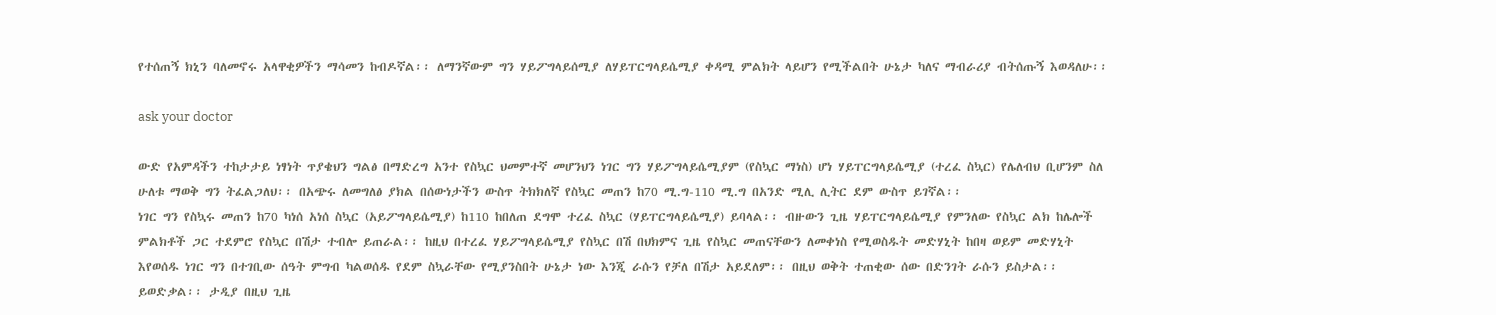የተሰጠኝ ክኒን ባለመኖሩ አላዋቂዎችን ማሳመን ከብዶኛል፡፡ ለማንኛውም ግን ሃይፖግላይሰሚያ ለሃይፐርግላይሴሚያ ቀዳሚ ምልክት ላይሆን የሚችልበት ሁኔታ ካለና ማብራሪያ ብትሰጡኝ እወዳለሁ፡፡

ask your doctor

ውድ የአምዳችን ተከታታይ ነፃነት ጥያቄህን ግልፅ በማድረግ አንተ የስኳር ህመምተኛ መሆንህን ነገር ግን ሃይፖግላይሴሚያም (የስኳር ማነስ) ሆነ ሃይፐርግላይሴሚያ (ተረፈ ስኳር) የሌለብህ ቢሆንም ስለ ሁለቱ ማወቅ ግን ትፈልጋለህ፡፡ በአጭሩ ለመግለፅ ያክል በሰውነታችን ውስጥ ትክክለኛ የስኳር መጠን ከ70 ሚ.ግ-110 ሚ.ግ በአንድ ሚሊ ሊትር ደም ውስጥ ይገኛል፡፡
ነገር ግን የስኳሩ መጠን ከ70 ካነሰ አነሰ ስኳር (አይፖግላይሴሚያ) ከ110 ከበለጠ ደግሞ ተረፈ ስኳር (ሃይፐርግላይሴሚያ) ይባላል፡፡ ብዙውን ጊዜ ሃይፐርግላይሴሚያ የምንለው የስኳር ልክ ከሌሎች ምልክቶች ጋር ተደምሮ የስኳር በሽታ ተብሎ ይጠራል፡፡ ከዚህ በተረፈ ሃይፖግላይሴሚያ የስኳር በሽ በህክምና ጊዜ የስኳር መጠናቸውን ለመቀነስ የሚወስዱት መድሃኒት ከበዛ ወይም መድሃኒት እየወሰዱ ነገር ግን በተገቢው ሰዓት ምግብ ካልወሰዱ የደም ስኳራቸው የሚያንስበት ሁኔታ ነው እንጂ ራሱን የቻለ በሽታ አይደለም፡፡ በዚህ ወቅት ተጠቂው ሰው በድንገት ራሱን ይስታል፡፡ ይወድቃል፡፡ ታዲያ በዚህ ጊዜ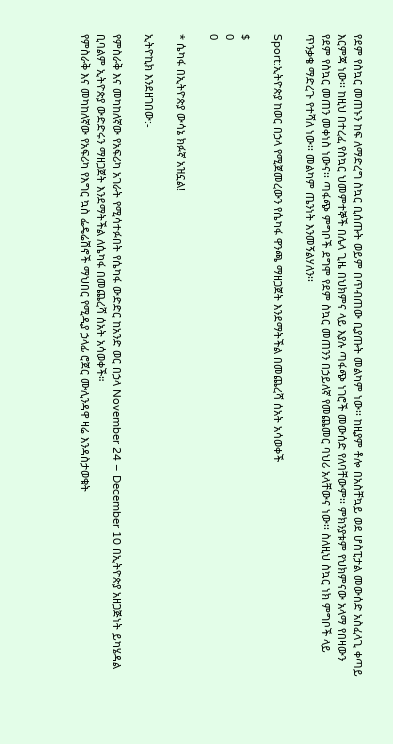የደም የስኳር መጠኑን ከፍ ለማድረግ ስኳር ቢሰጡት ወይም በጥብጠው ቢያጡት መልካም ነው፡፡ ከዚያም ቶሎ በአስቸኳይ ወደ ሆስፒታል መውሰድ አስፈላጊ ቀጣይ እርምጃ ነው፡፡ ከዚህ በተረፈ የስኳር ህመምተኞች በሌላ ጊዜ በህክምና ላይ እያሉ ጣፋጭ ነገሮች መውሰድ የለባቸውም፡፡ ምክንያቱም የህክምናው አላማ የበዛውን የደም የስኳር መጠን መቀነስ ነውና፡፡ ጣፋጭ ምግቦች ደግሞ የደም ስኳር መጠንን በኃይለኛ የመጨመር ባህሪ አላቸውና ነው፡፡ ስለዚህ ስኳር ነክ ምግቦች ላይ ጥንቃቄ ማድረጉ የተሻለ ነው፡፡ መልካም ጤንነት እንመኝልሃለን፡፡

Sport:ኢትዮጵያ ከወር በኃላ የሚጀመረውን የሴካፋ ዋንጫ ማዘጋጀት እንደማትችል በመጨረሻ ሰአት አሳወቀች

$
0
0

* ሴካፋ በኢትዮጵያ ውሳኔ ክፉኛ አዝኗል!

ኢትዮኪክ እንደዘገበው:-

የምስራቅ እና መካከለኛው የአፍሪካ አገራት የሚሳተፉበት የሴካፋ ውድድር ከአንድ ወር በኃላ November 24 – December 10 በኢትዮጵያ አዘጋጅነት ይካሄዳል ቢባልም ኢትዮጵያ ውድድሩን ማዘጋጀት እንደማትችል ለሴካፋ በመጨረሻ ሰአት አሳወቀች።
የምስራቅ እና መካከለኛው የአፍሪካ የእግር ኳስ ፌዴሬሽኖች ማህበር የሚዲያ ኃላፊ ሮጀር ሙሊንዳዋ ዛሬ እንዳስታወቁት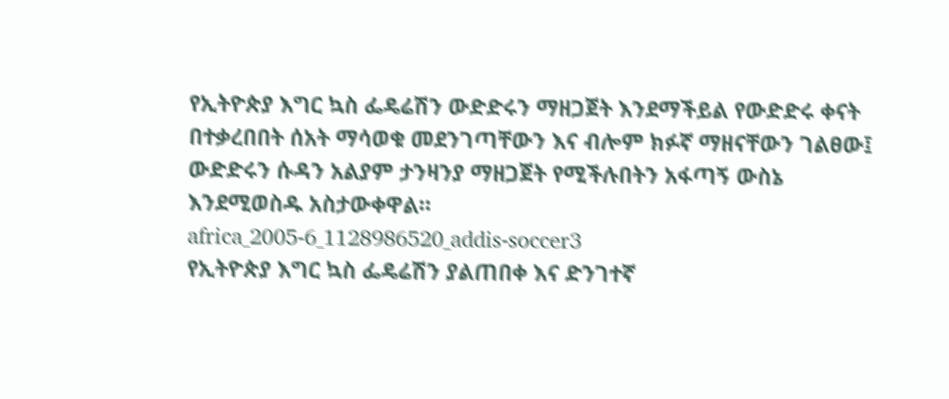የኢትዮጵያ እግር ኳስ ፌዴሬሽን ውድድሩን ማዘጋጀት እንደማችይል የውድድሩ ቀናት በተቃረበበት ሰአት ማሳወቁ መደንገጣቸውን እና ብሎም ክፉኛ ማዘናቸውን ገልፀው፤ ውድድሩን ሱዳን አልያም ታንዛንያ ማዘጋጀት የሚችሉበትን አፋጣኝ ውስኔ እንደሚወስዱ አስታውቀዋል።
africa_2005-6_1128986520_addis-soccer3
የኢትዮጵያ እግር ኳስ ፌዴሬሽን ያልጠበቀ እና ድንገተኛ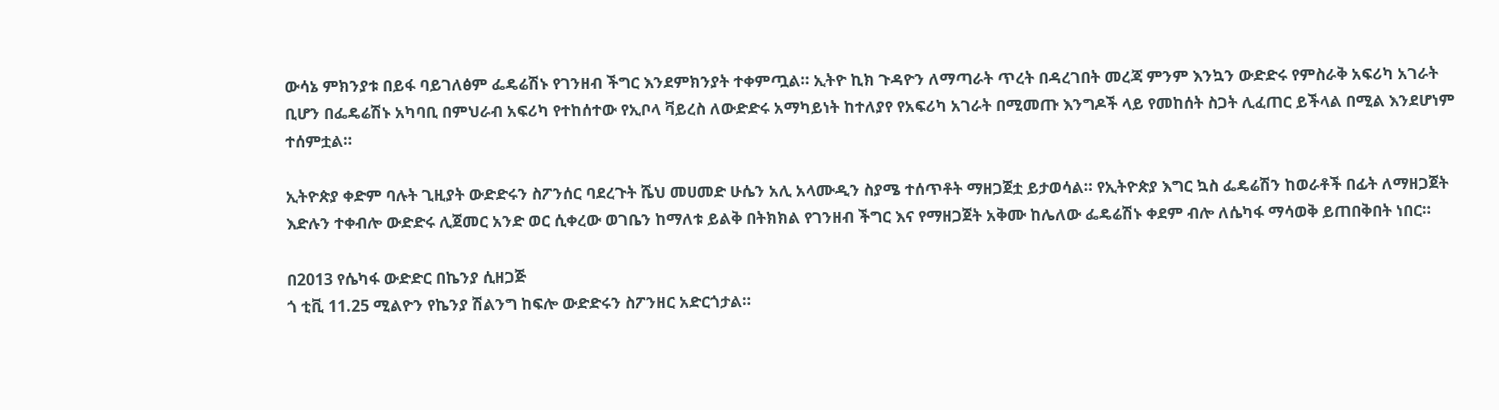ውሳኔ ምክንያቱ በይፋ ባይገለፅም ፌዴሬሽኑ የገንዘብ ችግር እንደምክንያት ተቀምጧል። ኢትዮ ኪክ ጉዳዮን ለማጣራት ጥረት በዳረገበት መረጃ ምንም እንኳን ውድድሩ የምስራቅ አፍሪካ አገራት ቢሆን በፌዴሬሽኑ አካባቢ በምህራብ አፍሪካ የተከሰተው የኢቦላ ቫይረስ ለውድድሩ አማካይነት ከተለያየ የአፍሪካ አገራት በሚመጡ እንግዶች ላይ የመከሰት ስጋት ሊፈጠር ይችላል በሚል እንደሆነም ተሰምቷል።

ኢትዮጵያ ቀድም ባሉት ጊዚያት ውድድሩን ስፖንሰር ባደረጉት ሼህ መሀመድ ሁሴን አሊ አላሙዲን ስያሜ ተሰጥቶት ማዘጋጀቷ ይታወሳል። የኢትዮጵያ እግር ኳስ ፌዴሬሽን ከወራቶች በፊት ለማዘጋጀት እድሉን ተቀብሎ ውድድሩ ሊጀመር አንድ ወር ሲቀረው ወገቤን ከማለቱ ይልቅ በትክክል የገንዘብ ችግር እና የማዘጋጀት አቅሙ ከሌለው ፌዴሬሽኑ ቀደም ብሎ ለሴካፋ ማሳወቅ ይጠበቅበት ነበር።

በ2013 የሴካፋ ውድድር በኬንያ ሲዘጋጅ
ጎ ቲቪ 11.25 ሚልዮን የኬንያ ሽልንግ ከፍሎ ውድድሩን ስፖንዘር አድርጎታል።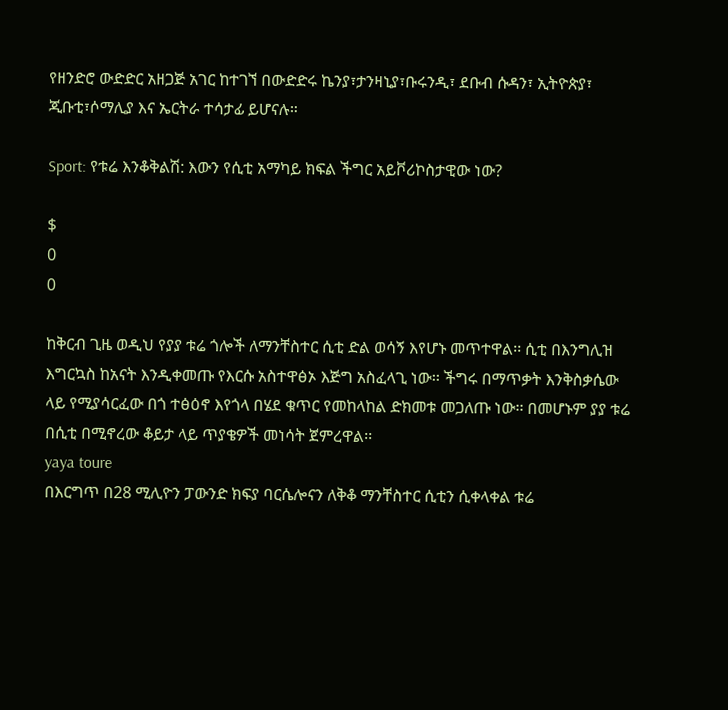የዘንድሮ ውድድር አዘጋጅ አገር ከተገኘ በውድድሩ ኬንያ፣ታንዛኒያ፣ቡሩንዲ፣ ደቡብ ሱዳን፣ ኢትዮጵያ፣ ጂቡቲ፣ሶማሊያ እና ኤርትራ ተሳታፊ ይሆናሉ።

Sport: የቱሬ እንቆቅልሽ: እውን የሲቲ አማካይ ክፍል ችግር አይቮሪኮስታዊው ነው?

$
0
0

ከቅርብ ጊዜ ወዲህ የያያ ቱሬ ጎሎች ለማንቸስተር ሲቲ ድል ወሳኝ እየሆኑ መጥተዋል፡፡ ሲቲ በእንግሊዝ እግርኳስ ከአናት እንዲቀመጡ የእርሱ አስተዋፅኦ እጅግ አስፈላጊ ነው፡፡ ችግሩ በማጥቃት እንቅስቃሴው ላይ የሚያሳርፈው በጎ ተፅዕኖ እየጎላ በሄደ ቁጥር የመከላከል ድክመቱ መጋለጡ ነው፡፡ በመሆኑም ያያ ቱሬ በሲቲ በሚኖረው ቆይታ ላይ ጥያቄዎች መነሳት ጀምረዋል፡፡
yaya toure
በእርግጥ በ28 ሚሊዮን ፓውንድ ክፍያ ባርሴሎናን ለቅቆ ማንቸስተር ሲቲን ሲቀላቀል ቱሬ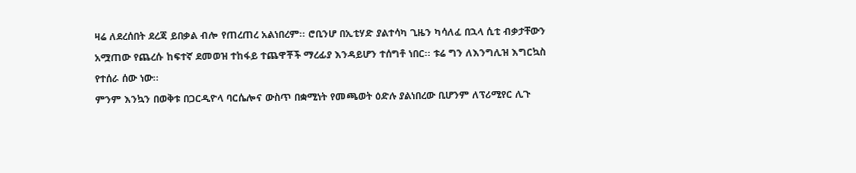ዛሬ ለደረሰበት ደረጃ ይበቃል ብሎ የጠረጠረ አልነበረም፡፡ ሮቢንሆ በኢቲሃድ ያልተሳካ ጊዜን ካሳለፈ በኋላ ሲቲ ብቃታቸውን አሟጠው የጨረሱ ከፍተኛ ደመወዝ ተከፋይ ተጨዋቾች ማረፊያ እንዳይሆን ተሰግቶ ነበር፡፡ ቱሬ ግን ለእንግሊዝ እግርኳስ የተሰራ ሰው ነው፡፡
ምንም እንኳን በወቅቱ በጋርዲዮላ ባርሴሎና ውስጥ በቋሚነት የመጫወት ዕድሉ ያልነበረው ቢሆንም ለፕሪሚየር ሊጉ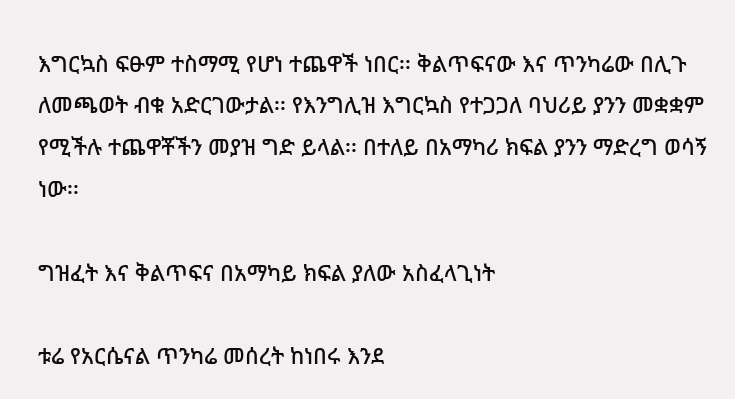እግርኳስ ፍፁም ተስማሚ የሆነ ተጨዋች ነበር፡፡ ቅልጥፍናው እና ጥንካሬው በሊጉ ለመጫወት ብቁ አድርገውታል፡፡ የእንግሊዝ እግርኳስ የተጋጋለ ባህሪይ ያንን መቋቋም የሚችሉ ተጨዋቾችን መያዝ ግድ ይላል፡፡ በተለይ በአማካሪ ክፍል ያንን ማድረግ ወሳኝ ነው፡፡

ግዝፈት እና ቅልጥፍና በአማካይ ክፍል ያለው አስፈላጊነት

ቱሬ የአርሴናል ጥንካሬ መሰረት ከነበሩ እንደ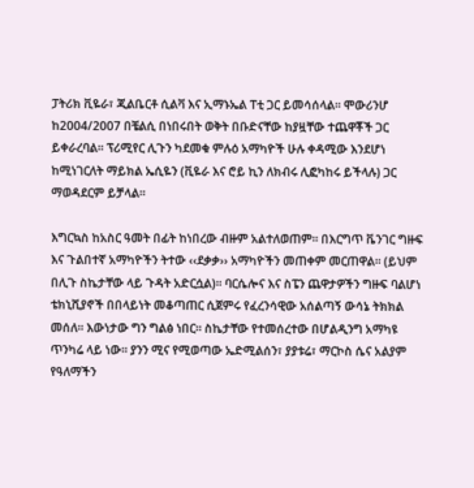ፓትሪክ ቪዬራ፣ ጂልቤርቶ ሲልቫ እና ኢማኑኤል ፐቲ ጋር ይመሳሰላል፡፡ ሞውሪንሆ ከ2004/2007 በቼልሲ በነበሩበት ወቅት በቡድናቸው ከያዟቸው ተጨዋቾች ጋር ይቀራረባል፡፡ ፕሪሚየር ሊጉን ካደመቁ ምሉዕ አማካዮች ሁሉ ቀዳሚው እንደሆነ ከሚነገርለት ማይክል ኤሲዬን (ቪዬራ እና ሮይ ኪን ለክብሩ ሊፎካከሩ ይችላሉ) ጋር ማወዳደርም ይቻላል፡፡

እግርኳስ ከአስር ዓመት በፊት ከነበረው ብዙም አልተለወጠም፡፡ በእርግጥ ቬንገር ግዙፍ እና ጉልበተኛ አማካዮችን ትተው ‹‹ደቃቃ›› አማካዮችን መጠቀም መርጠዋል፡፡ (ይህም በሊጉ ስኬታቸው ላይ ጉዳት አድርሷል)፡፡ ባርሴሎና እና ስፔን ጨዋታዎችን ግዙፍ ባልሆነ ቴክኒሺያኖች በበላይነት መቆጣጠር ሲጀምሩ የፈረንሳዊው አሰልጣኝ ውሳኔ ትክክል መሰለ፡፡ እውነታው ግን ግልፅ ነበር፡፡ ስኬታቸው የተመሰረተው በሆልዲንግ አማካዩ ጥንካሬ ላይ ነው፡፡ ያንን ሚና የሚወጣው ኤድሚልሰን፣ ያያቱሬ፣ ማርኮስ ሴና አልያም የዓለማችን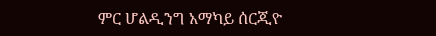ምር ሆልዲንግ አማካይ ሰርጂዮ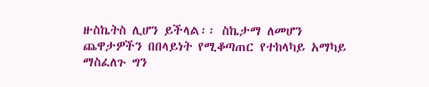ዙስኬትስ ሊሆን ይችላል፡፡ ስኬታማ ለመሆን ጨዋታዎችን በበላይነት የሚቆጣጠር የተከላካይ አማካይ ማስፈለጉ ግን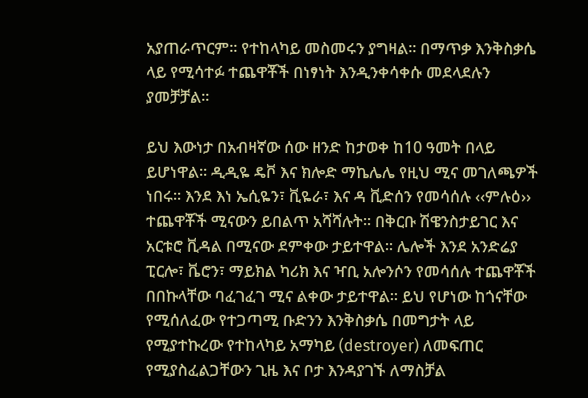አያጠራጥርም፡፡ የተከላካይ መስመሩን ያግዛል፡፡ በማጥቃ እንቅስቃሴ ላይ የሚሳተፉ ተጨዋቾች በነፃነት እንዲንቀሳቀሱ መደላደሉን ያመቻቻል፡፡

ይህ እውነታ በአብዛኛው ሰው ዘንድ ከታወቀ ከ10 ዓመት በላይ ይሆነዋል፡፡ ዲዲዬ ዴቮ እና ክሎድ ማኬሌሌ የዚህ ሚና መገለጫዎች ነበሩ፡፡ እንደ እነ ኤሲዬን፣ ቪዬራ፣ እና ዳ ቪድሰን የመሳሰሉ ‹‹ምሉዕ›› ተጨዋቾች ሚናውን ይበልጥ አሻሻሉት፡፡ በቅርቡ ሽዌንስታይገር እና አርቱሮ ቪዳል በሚናው ደምቀው ታይተዋል፡፡ ሌሎች እንደ አንድሬያ ፒርሎ፣ ቬሮን፣ ማይክል ካሪክ እና ዣቢ አሎንሶን የመሳሰሉ ተጨዋቾች በበኩላቸው ባፈገፈገ ሚና ልቀው ታይተዋል፡፡ ይህ የሆነው ከጎናቸው የሚሰለፈው የተጋጣሚ ቡድንን እንቅስቃሴ በመግታት ላይ የሚያተኩረው የተከላካይ አማካይ (destroyer) ለመፍጠር የሚያስፈልጋቸውን ጊዜ እና ቦታ እንዳያገኙ ለማስቻል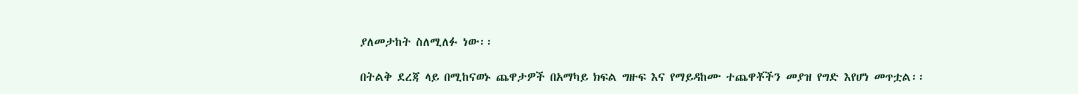ያለመታከት ስለሚለፉ ነው፡፡

በትልቅ ደረጃ ላይ በሚከናወኑ ጨዋታዎች በአማካይ ክፍል ግዙፍ እና የማይዳከሙ ተጨዋቾችን መያዝ የግድ እየሆነ መጥቷል፡፡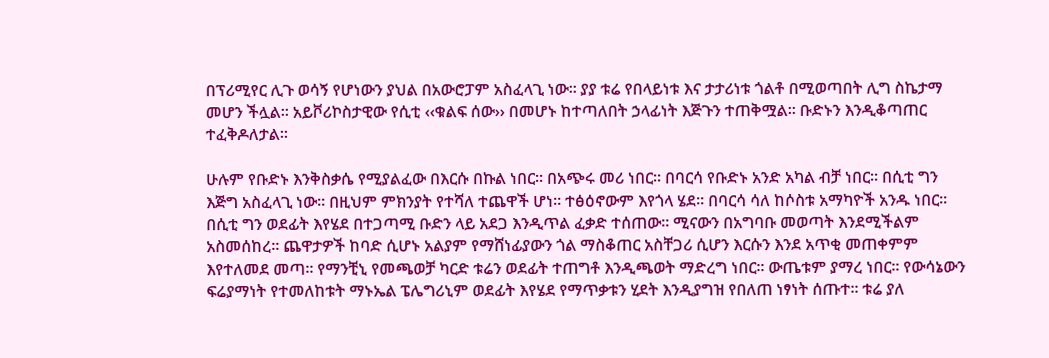በፕሪሚየር ሊጉ ወሳኝ የሆነውን ያህል በአውሮፓም አስፈላጊ ነው፡፡ ያያ ቱሬ የበላይነቱ እና ታታሪነቱ ጎልቶ በሚወጣበት ሊግ ስኬታማ መሆን ችሏል፡፡ አይቮሪኮስታዊው የሲቲ ‹‹ቁልፍ ሰው›› በመሆኑ ከተጣለበት ኃላፊነት እጅጉን ተጠቅሟል፡፡ ቡድኑን እንዲቆጣጠር ተፈቅዶለታል፡፡

ሁሉም የቡድኑ እንቅስቃሴ የሚያልፈው በእርሱ በኩል ነበር፡፡ በአጭሩ መሪ ነበር፡፡ በባርሳ የቡድኑ አንድ አካል ብቻ ነበር፡፡ በሲቲ ግን እጅግ አስፈላጊ ነው፡፡ በዚህም ምክንያት የተሻለ ተጨዋች ሆነ፡፡ ተፅዕኖውም እየጎላ ሄደ፡፡ በባርሳ ሳለ ከሶስቱ አማካዮች አንዱ ነበር፡፡ በሲቲ ግን ወደፊት እየሄደ በተጋጣሚ ቡድን ላይ አደጋ እንዲጥል ፈቃድ ተሰጠው፡፡ ሚናውን በአግባቡ መወጣት እንደሚችልም አስመሰከረ፡፡ ጨዋታዎች ከባድ ሲሆኑ አልያም የማሸነፊያውን ጎል ማስቆጠር አስቸጋሪ ሲሆን እርሱን እንደ አጥቂ መጠቀምም እየተለመደ መጣ፡፡ የማንቺኒ የመጫወቻ ካርድ ቱሬን ወደፊት ተጠግቶ እንዲጫወት ማድረግ ነበር፡፡ ውጤቱም ያማረ ነበር፡፡ የውሳኔውን ፍሬያማነት የተመለከቱት ማኑኤል ፔሌግሪኒም ወደፊት እየሄደ የማጥቃቱን ሂደት እንዲያግዝ የበለጠ ነፃነት ሰጡተ፡፡ ቱሬ ያለ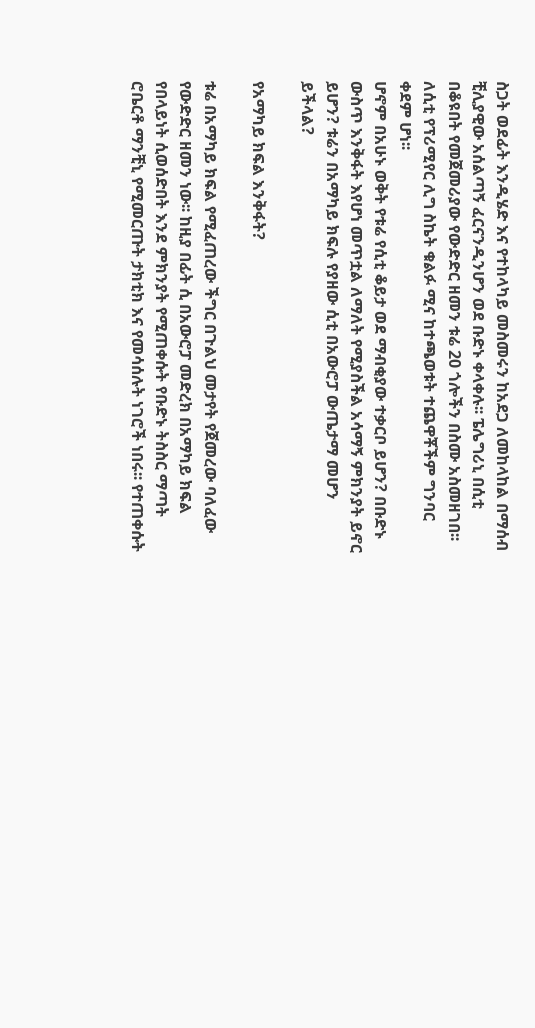ስጋት ወደፊት እንዲሄድ እና የተከላካይ መስመሩን ከአደጋ ለመከላከል በማሰብ ቺሊያዊው አሰልጣኝ ፈርናንዲንሆን ወደ ቡድኑ ቀላቀሉ፡፡ ፔሌግሪኒ በሲቲ በቆዩበት የመጀመሪያው የውድድር ዘመን ቱሬ 20 ጎሎችን በስሙ አስመዘገበ፡፡ ለሲቲ የፕሪሚየር ሊግ ስኬት ቁልፉ ሚና ከተጫወቱት ተጨዋቾችም ግንባር ቀደም ሆነ፡፡
ሆኖም በአሁኑ ወቅት የቱሬ የሲቲ ቆይታ ወደ ማብቂያው ተቃርቦ ይሆን? በቡድኑ ውስጥ እንቅፋት እየሆነ መጥቷል ለማለት የሚያስችል አሳማኝ ምክንያት ይኖር ይሆን? ቱሬን በአማካይ ክፍሉ የያዘው ሲቲ በአውሮፓ ውጤታማ መሆን ይችላል?

የአማካይ ክፍል እንቅፋት?

ቱሬ በአማካይ ክፍል የሚፈጠረው ችግር በጉልህ መታየት የጀመረው ባለፈው የውድድር ዘመን ነው፡፡ ከዚያ በፊት ሲ በአውሮፓ መድረክ በአማካይ ክፍል የበላይነት ሲወሰድበት እንደ ምክንያት የሚጠቀሱት የቡድኑ ትስስር ማጣት ሮቤርቶ ማንቺኒ የሚመርጡት ታክቲክ እና የመሳሰሉት ነገሮች ነበሩ፡፡ የተጠቀሱት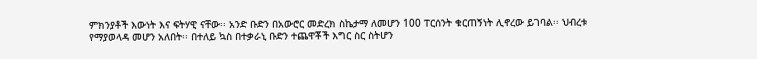ምክንያቶች እውነት እና ፍትሃዊ ናቸው፡፡ አንድ ቡድን በአውሮር መድረክ ስኬታማ ለመሆን 100 ፐርሰንት ቁርጠኝነት ሊኖረው ይገባል፡፡ ህብረቱ የማያወላዳ መሆን አለበት፡፡ በተለይ ኳስ በተቃራኒ ቡድን ተጨዋቾች እግር ስር ስትሆን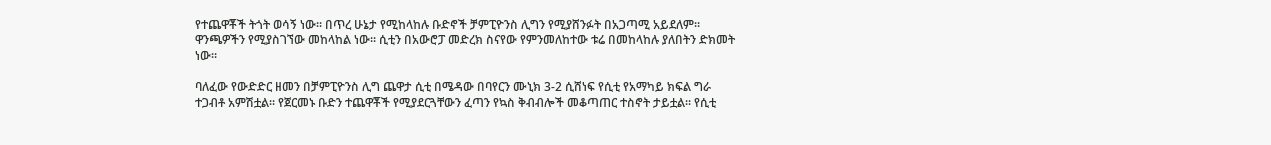የተጨዋቾች ትጎት ወሳኝ ነው፡፡ በጥረ ሁኔታ የሚከላከሉ ቡድኖች ቻምፒዮንስ ሊግን የሚያሸንፉት በአጋጣሚ አይደለም፡፡ ዋንጫዎችን የሚያስገኘው መከላከል ነው፡፡ ሲቲን በአውሮፓ መድረክ ስናየው የምንመለከተው ቱሬ በመከላከሉ ያለበትን ድክመት ነው፡፡

ባለፈው የውድድር ዘመን በቻምፒዮንስ ሊግ ጨዋታ ሲቲ በሜዳው በባየርን ሙኒክ 3-2 ሲሸነፍ የሲቲ የአማካይ ክፍል ግራ ተጋብቶ አምሽቷል፡፡ የጀርመኑ ቡድን ተጨዋቾች የሚያደርጓቸውን ፈጣን የኳስ ቅብብሎች መቆጣጠር ተስኖት ታይቷል፡፡ የሲቲ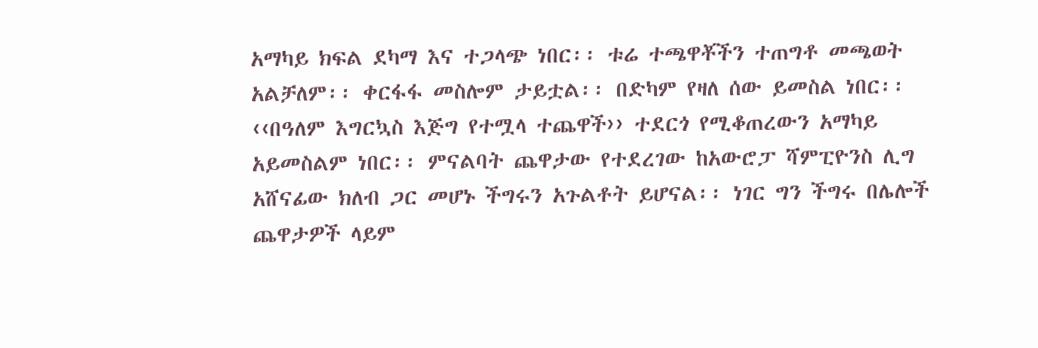አማካይ ክፍል ደካማ እና ተጋላጭ ነበር፡፡ ቱሬ ተጫዋቾችን ተጠግቶ መጫወት አልቻለም፡፡ ቀርፋፋ መስሎም ታይቷል፡፡ በድካም የዛለ ሰው ይመስል ነበር፡፡ ‹‹በዓለም እግርኳስ እጅግ የተሟላ ተጨዋች›› ተደርጎ የሚቆጠረውን አማካይ አይመስልም ነበር፡፡ ምናልባት ጨዋታው የተደረገው ከአውሮፓ ሻምፒዮንስ ሊግ አሸናፊው ክለብ ጋር መሆኑ ችግሩን አጉልቶት ይሆናል፡፡ ነገር ግን ችግሩ በሌሎች ጨዋታዎች ላይም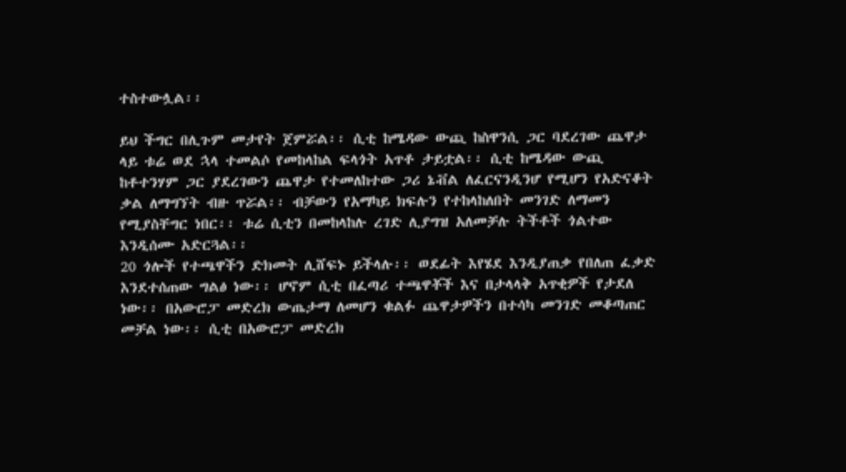ተስተውሏል፡፡

ይህ ችግር በሊጉም መታየት ጀምሯል፡፡ ሲቲ ከሜዳው ውጪ ከስዋንሲ ጋር ባደረገው ጨዋታ ላይ ቱሬ ወደ ኋላ ተመልሶ የመከላከል ፍላጎት አጥቶ ታይቷል፡፡ ሲቲ ከሜዳው ውጪ ከቶተንሃም ጋር ያደረገውን ጨዋታ የተመለከተው ጋሪ ኔቭል ለፈርናንዲንሆ የሚሆን የአድናቆት ቃል ለማግኘት ብዙ ጥሯል፡፡ ብቻውን የአማካይ ክፍሉን የተከላከለበት መንገድ ለማመን የሚያስቸግር ነበር፡፡ ቱሬ ሲቲን በመከላከሉ ረገድ ሊያግዝ አለመቻሉ ትችቶች ጎልተው እንዲሰሙ አድርጓል፡፡
20 ጎሎች የተጫዋችን ድክመት ሊሸፍኑ ይችላሉ፡፡ ወደፊት እየሄደ እንዲያጠቃ የበለጠ ፈቃድ እንደተሰጠው ግልፅ ነው፡፡ ሆኖም ሲቲ በፈጣሪ ተጫዋቾች እና በታላላቅ አጥቂዎች የታደለ ነው፡፡ በአውሮፓ መድረክ ውጤታማ ለመሆን ቁልፉ ጨዋታዎችን በተሳካ መንገድ መቆጣጠር መቻል ነው፡፡ ሲቲ በአውሮፓ መድረክ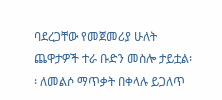ባደረጋቸው የመጀመሪያ ሁለት ጨዋታዎች ተራ ቡድን መስሎ ታይቷል፡፡ ለመልሶ ማጥቃት በቀላሉ ይጋለጥ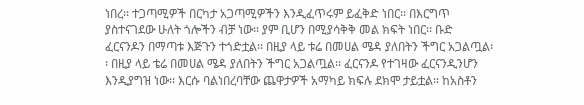ነበረ፡፡ ተጋጣሚዎች በርካታ አጋጣሚዎችን እንዲፈጥሩም ይፈቅድ ነበር፡፡ በእርግጥ ያስተናገደው ሁለት ጎሎችን ብቻ ነው፡፡ ያም ቢሆን በሚያሳቅቅ መል ክፍት ነበር፡፡ ቡድ ፈርናንዶን በማጣቱ እጅጉን ተጎድቷል፡፡ በዚያ ላይ ቱሬ በመሀል ሜዳ ያለበትን ችግር አጋልጧል፡፡ በዚያ ላይ ቴሬ በመሀል ሜዳ ያለበትን ችግር አጋልጧል፡፡ ፈርናንዶ የተገዛው ፈርናንዲንሆን እንዲያግዝ ነው፡፡ እርሱ ባልነበረባቸው ጨዋታዎች አማካይ ክፍሉ ደክሞ ታይቷል፡፡ ከአስቶን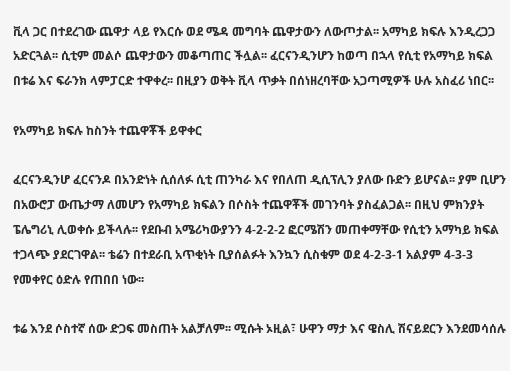ቪላ ጋር በተደረገው ጨዋታ ላይ የእርሱ ወደ ሜዳ መግባት ጨዋታውን ለውጦታል፡፡ አማካይ ክፍሉ እንዲረጋጋ አድርጓል፡፡ ሲቲም መልሶ ጨዋታውን መቆጣጠር ችሏል፡፡ ፈርናንዲንሆን ከወጣ በኋላ የሲቲ የአማካይ ክፍል በቱሬ እና ፍራንክ ላምፓርድ ተዋቀረ፡፡ በዚያን ወቅት ቪላ ጥቃት በሰነዘረባቸው አጋጣሚዎች ሁሉ አስፈሪ ነበር፡፡

የአማካይ ክፍሉ ከስንት ተጨዋቾች ይዋቀር

ፈርናንዲንሆ ፈርናንዶ በአንድነት ሲሰለፉ ሲቲ ጠንካራ እና የበለጠ ዲሲፕሊን ያለው ቡድን ይሆናል፡፡ ያም ቢሆን በአውሮፓ ውጤታማ ለመሆን የአማካይ ክፍልን በሶስት ተጨዋቾች መገንባት ያስፈልጋል፡፡ በዚህ ምክንያት ፔሌግሪኒ ሊወቀሱ ይችላሉ፡፡ የደቡብ አሜሪካውያንን 4-2-2-2 ፎርሜሽን መጠቀማቸው የሲቲን አማካይ ክፍል ተጋላጭ ያደርገዋል፡፡ ቴሬን በተደራቢ አጥቂነት ቢያሰልፉት እንኳን ሲስቁም ወደ 4-2-3-1 አልያም 4-3-3 የመቀየር ዕድሉ የጠበበ ነው፡፡

ቱሬ እንደ ሶስተኛ ሰው ድጋፍ መስጠት አልቻለም፡፡ ሚሱት ኦዚል፣ ሁዋን ማታ እና ዌስሊ ሽናይደርን እንደመሳሰሉ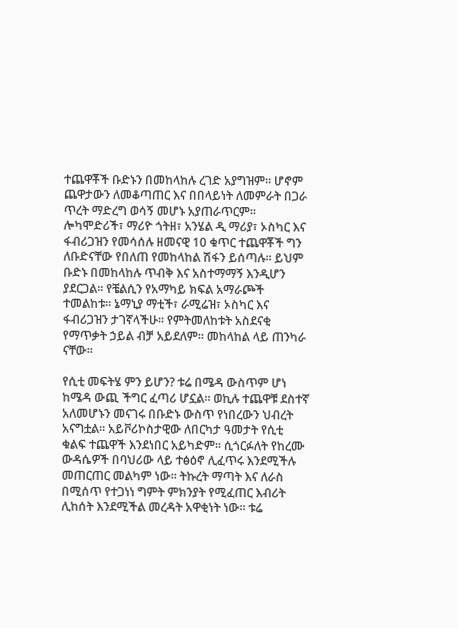ተጨዋቾች ቡድኑን በመከላከሉ ረገድ አያግዝም፡፡ ሆኖም ጨዋታውን ለመቆጣጠር እና በበላይነት ለመምራት በጋራ ጥረት ማድረግ ወሳኝ መሆኑ አያጠራጥርም፡፡ ሎካሞድሪች፣ ማሪዮ ጎትዘ፣ አንሄል ዲ ማሪያ፣ ኦስካር እና ፋብሪጋዝን የመሳሰሉ ዘመናዊ 10 ቁጥር ተጨዋቾች ግን ለቡድናቸው የበለጠ የመከላከል ሽፋን ይሰጣሉ፡፡ ይህም ቡድኑ በመከላከሉ ጥብቅ እና አስተማማኝ እንዲሆን ያደርጋል፡፡ የቼልሲን የአማካይ ክፍል አማራጮች ተመልከቱ፡፡ ኔማኒያ ማቲች፣ ራሚሬዝ፣ ኦስካር እና ፋብሪጋዝን ታገኛላችሁ፡፡ የምትመለከቱት አስደናቂ የማጥቃት ኃይል ብቻ አይደለም፡፡ መከላከል ላይ ጠንካራ ናቸው፡፡

የሲቲ መፍትሄ ምን ይሆን? ቱሬ በሜዳ ውስጥም ሆነ ከሜዳ ውጪ ችግር ፈጣሪ ሆኗል፡፡ ወኪሉ ተጨዋቹ ደስተኛ አለመሆኑን መናገሩ በቡድኑ ውስጥ የነበረውን ህብረት አናግቷል፡፡ አይቮሪኮስታዊው ለበርካታ ዓመታት የሲቲ ቁልፍ ተጨዋች እንደነበር አይካድም፡፡ ሲጎርፉለት የከረሙ ውዳሴዎች በባህሪው ላይ ተፅዕኖ ሊፈጥሩ እንደሚችሉ መጠርጠር መልካም ነው፡፡ ትኩረት ማጣት እና ለራስ በሚሰጥ የተጋነነ ግምት ምክንያት የሚፈጠር እብሪት ሊከሰት እንደሚችል መረዳት አዋቂነት ነው፡፡ ቱሬ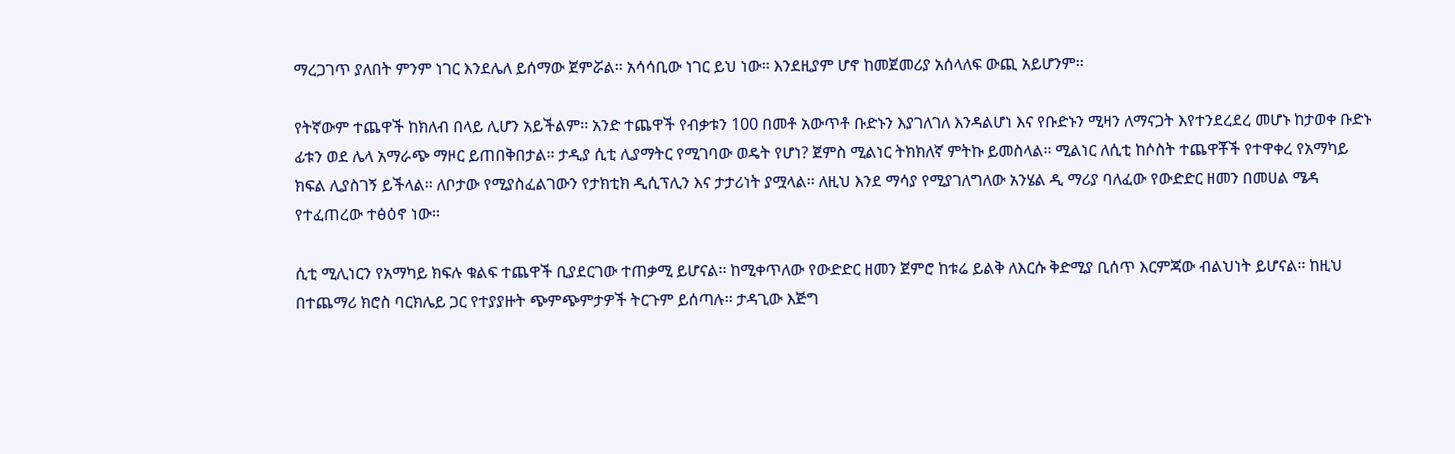ማረጋገጥ ያለበት ምንም ነገር እንደሌለ ይሰማው ጀምሯል፡፡ አሳሳቢው ነገር ይህ ነው፡፡ እንደዚያም ሆኖ ከመጀመሪያ አሰላለፍ ውጪ አይሆንም፡፡

የትኛውም ተጨዋች ከክለብ በላይ ሊሆን አይችልም፡፡ አንድ ተጨዋች የብቃቱን 100 በመቶ አውጥቶ ቡድኑን እያገለገለ እንዳልሆነ እና የቡድኑን ሚዛን ለማናጋት እየተንደረደረ መሆኑ ከታወቀ ቡድኑ ፊቱን ወደ ሌላ አማራጭ ማዞር ይጠበቅበታል፡፡ ታዲያ ሲቲ ሊያማትር የሚገባው ወዴት የሆነ? ጀምስ ሚልነር ትክክለኛ ምትኩ ይመስላል፡፡ ሚልነር ለሲቲ ከሶስት ተጨዋቾች የተዋቀረ የአማካይ ክፍል ሊያስገኝ ይችላል፡፡ ለቦታው የሚያስፈልገውን የታክቲክ ዲሲፕሊን እና ታታሪነት ያሟላል፡፡ ለዚህ እንደ ማሳያ የሚያገለግለው አንሄል ዲ ማሪያ ባለፈው የውድድር ዘመን በመሀል ሜዳ የተፈጠረው ተፅዕኖ ነው፡፡

ሲቲ ሚሊነርን የአማካይ ክፍሉ ቁልፍ ተጨዋች ቢያደርገው ተጠቃሚ ይሆናል፡፡ ከሚቀጥለው የውድድር ዘመን ጀምሮ ከቱሬ ይልቅ ለእርሱ ቅድሚያ ቢሰጥ እርምጃው ብልህነት ይሆናል፡፡ ከዚህ በተጨማሪ ክሮስ ባርክሌይ ጋር የተያያዙት ጭምጭምታዎች ትርጉም ይሰጣሉ፡፡ ታዳጊው እጅግ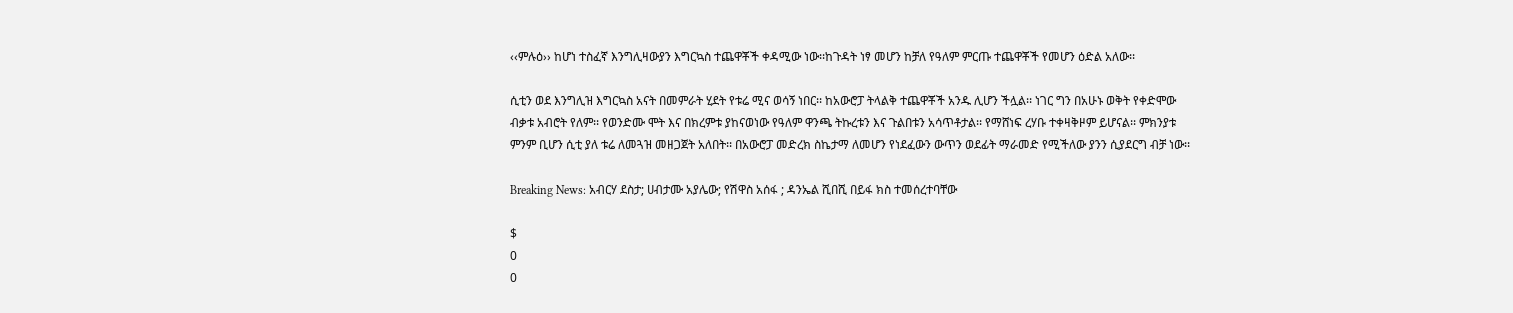‹‹ምሉዕ›› ከሆነ ተስፈኛ እንግሊዛውያን እግርኳስ ተጨዋቾች ቀዳሚው ነው፡፡ከጉዳት ነፃ መሆን ከቻለ የዓለም ምርጡ ተጨዋቾች የመሆን ዕድል አለው፡፡

ሲቲን ወደ እንግሊዝ እግርኳስ አናት በመምራት ሂደት የቱሬ ሚና ወሳኝ ነበር፡፡ ከአውሮፓ ትላልቅ ተጨዋቾች አንዱ ሊሆን ችሏል፡፡ ነገር ግን በአሁኑ ወቅት የቀድሞው ብቃቱ አብሮት የለም፡፡ የወንድሙ ሞት እና በክረምቱ ያከናወነው የዓለም ዋንጫ ትኩረቱን እና ጉልበቱን አሳጥቶታል፡፡ የማሸነፍ ረሃቡ ተቀዛቅዞም ይሆናል፡፡ ምክንያቱ ምንም ቢሆን ሲቲ ያለ ቱሬ ለመጓዝ መዘጋጀት አለበት፡፡ በአውሮፓ መድረክ ስኬታማ ለመሆን የነደፈውን ውጥን ወደፊት ማራመድ የሚችለው ያንን ሲያደርግ ብቻ ነው፡፡

Breaking News: አብርሃ ደስታ; ሀብታሙ አያሌው; የሽዋስ አሰፋ ; ዳንኤል ሺበሺ በይፋ ክስ ተመሰረተባቸው

$
0
0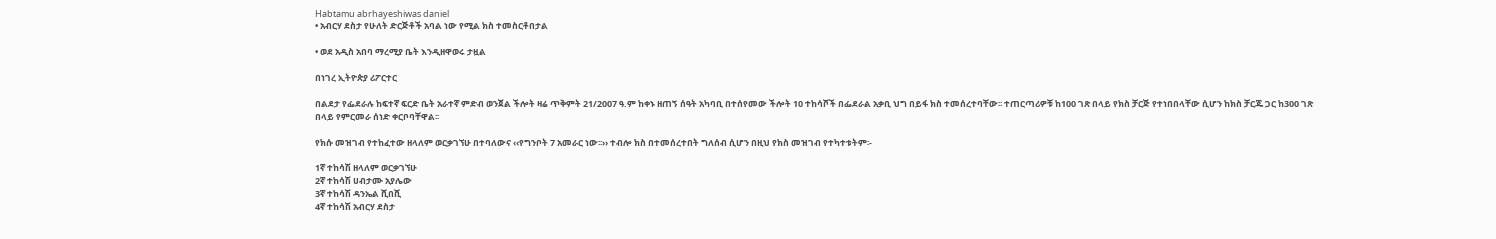Habtamu abrhayeshiwas daniel
• አብርሃ ደስታ የሁለት ድርጅቶች አባል ነው የሚል ክስ ተመስርቶበታል

• ወደ አዲስ አበባ ማረሚያ ቤት እንዲዘዋወሩ ታዟል

በነገረ ኢትዮጵያ ሪፖርተር

በልደታ የፌደራሉ ከፍተኛ ፍርድ ቤት አራተኛ ምድብ ወንጀል ችሎት ዛሬ ጥቅምት 21/2007 ዓ.ም ከቀኑ ዘጠኝ ሰዓት አካባቢ በተሰየመው ችሎት 10 ተከሳሾች በፌደራል አቃቢ ህግ በይፋ ክስ ተመሰረተባቸው፡፡ ተጠርጣሪዎቹ ከ100 ገጽ በላይ የክስ ቻርጅ የተነበበላቸው ሲሆን ከክስ ቻርጁ ጋር ከ300 ገጽ በላይ የምርመራ ሰነድ ቀርቦባቸዋል፡፡

የክሱ መዝገብ የተከፈተው ዘላለም ወርቃገኘሁ በተባለውና ‹‹የግንቦት 7 አመራር ነው፡፡›› ተብሎ ክስ በተመሰረተበት ግለሰብ ሲሆን በዚህ የክስ መዝገብ የተካተቱትም፡-

1ኛ ተከሳሽ ዘላለም ወርቃገኘሁ
2ኛ ተከሳሽ ሀብታሙ አያሌው
3ኛ ተከሳሽ ዳንኤል ሺበሺ
4ኛ ተከሳሽ አብርሃ ደስታ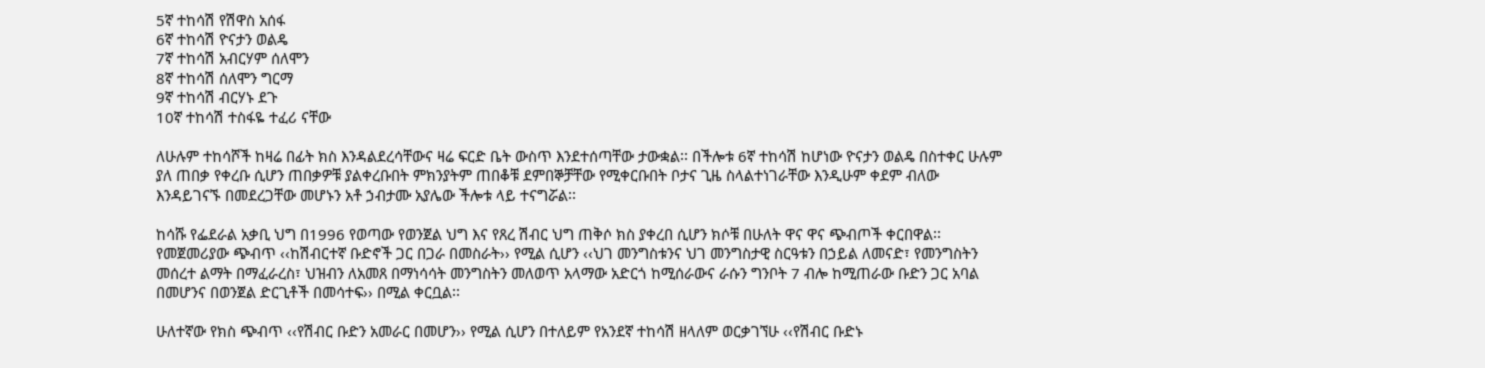5ኛ ተከሳሽ የሽዋስ አሰፋ
6ኛ ተከሳሽ ዮናታን ወልዴ
7ኛ ተከሳሽ አብርሃም ሰለሞን
8ኛ ተከሳሽ ሰለሞን ግርማ
9ኛ ተከሳሽ ብርሃኑ ደጉ
10ኛ ተከሳሽ ተስፋዬ ተፈሪ ናቸው

ለሁሉም ተከሳሾች ከዛሬ በፊት ክስ እንዳልደረሳቸውና ዛሬ ፍርድ ቤት ውስጥ እንደተሰጣቸው ታውቋል፡፡ በችሎቱ 6ኛ ተከሳሽ ከሆነው ዮናታን ወልዴ በስተቀር ሁሉም ያለ ጠበቃ የቀረቡ ሲሆን ጠበቃዎቹ ያልቀረቡበት ምክንያትም ጠበቆቹ ደምበኞቻቸው የሚቀርቡበት ቦታና ጊዜ ስላልተነገራቸው እንዲሁም ቀደም ብለው እንዳይገናኙ በመደረጋቸው መሆኑን አቶ ኃብታሙ አያሌው ችሎቱ ላይ ተናግሯል፡፡

ከሳሹ የፌደራል አቃቢ ህግ በ1996 የወጣው የወንጀል ህግ እና የጸረ ሽብር ህግ ጠቅሶ ክስ ያቀረበ ሲሆን ክሶቹ በሁለት ዋና ዋና ጭብጦች ቀርበዋል፡፡ የመጀመሪያው ጭብጥ ‹‹ከሽብርተኛ ቡድኖች ጋር በጋራ በመስራት›› የሚል ሲሆን ‹‹ህገ መንግስቱንና ህገ መንግስታዊ ስርዓቱን በኃይል ለመናድ፣ የመንግስትን መሰረተ ልማት በማፈራረስ፣ ህዝብን ለአመጸ በማነሳሳት መንግስትን መለወጥ አላማው አድርጎ ከሚሰራውና ራሱን ግንቦት 7 ብሎ ከሚጠራው ቡድን ጋር አባል በመሆንና በወንጀል ድርጊቶች በመሳተፍ›› በሚል ቀርቧል፡፡

ሁለተኛው የክስ ጭብጥ ‹‹የሽብር ቡድን አመራር በመሆን›› የሚል ሲሆን በተለይም የአንደኛ ተከሳሽ ዘላለም ወርቃገኘሁ ‹‹የሽብር ቡድኑ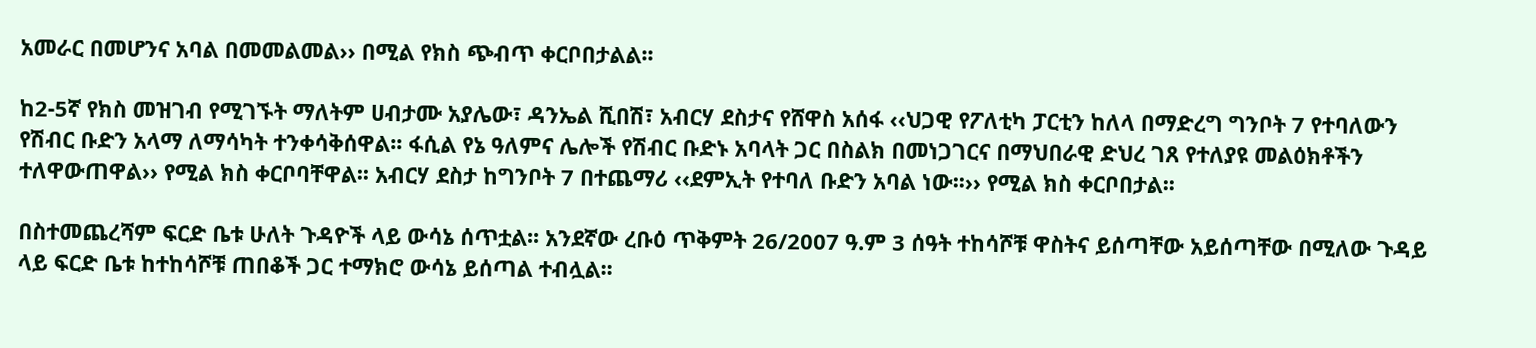አመራር በመሆንና አባል በመመልመል›› በሚል የክስ ጭብጥ ቀርቦበታልል፡፡

ከ2-5ኛ የክስ መዝገብ የሚገኙት ማለትም ሀብታሙ አያሌው፣ ዳንኤል ሺበሽ፣ አብርሃ ደስታና የሸዋስ አሰፋ ‹‹ህጋዊ የፖለቲካ ፓርቲን ከለላ በማድረግ ግንቦት 7 የተባለውን የሽብር ቡድን አላማ ለማሳካት ተንቀሳቅሰዋል፡፡ ፋሲል የኔ ዓለምና ሌሎች የሽብር ቡድኑ አባላት ጋር በስልክ በመነጋገርና በማህበራዊ ድህረ ገጸ የተለያዩ መልዕክቶችን ተለዋውጠዋል›› የሚል ክስ ቀርቦባቸዋል፡፡ አብርሃ ደስታ ከግንቦት 7 በተጨማሪ ‹‹ደምኢት የተባለ ቡድን አባል ነው፡፡›› የሚል ክስ ቀርቦበታል፡፡

በስተመጨረሻም ፍርድ ቤቱ ሁለት ጉዳዮች ላይ ውሳኔ ሰጥቷል፡፡ አንደኛው ረቡዕ ጥቅምት 26/2007 ዓ.ም 3 ሰዓት ተከሳሾቹ ዋስትና ይሰጣቸው አይሰጣቸው በሚለው ጉዳይ ላይ ፍርድ ቤቱ ከተከሳሾቹ ጠበቆች ጋር ተማክሮ ውሳኔ ይሰጣል ተብሏል፡፡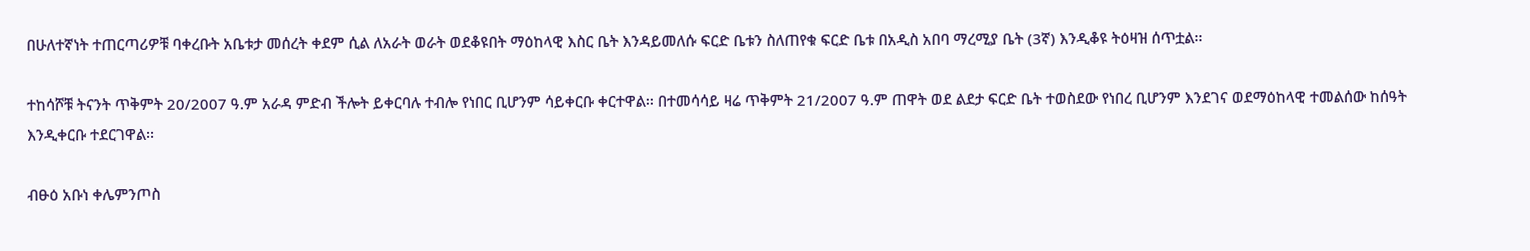በሁለተኛነት ተጠርጣሪዎቹ ባቀረቡት አቤቱታ መሰረት ቀደም ሲል ለአራት ወራት ወደቆዩበት ማዕከላዊ እስር ቤት እንዳይመለሱ ፍርድ ቤቱን ስለጠየቁ ፍርድ ቤቱ በአዲስ አበባ ማረሚያ ቤት (3ኛ) እንዲቆዩ ትዕዛዝ ሰጥቷል፡፡

ተከሳሾቹ ትናንት ጥቅምት 20/2007 ዓ.ም አራዳ ምድብ ችሎት ይቀርባሉ ተብሎ የነበር ቢሆንም ሳይቀርቡ ቀርተዋል፡፡ በተመሳሳይ ዛሬ ጥቅምት 21/2007 ዓ.ም ጠዋት ወደ ልደታ ፍርድ ቤት ተወስደው የነበረ ቢሆንም እንደገና ወደማዕከላዊ ተመልሰው ከሰዓት እንዲቀርቡ ተደርገዋል፡፡

ብፁዕ አቡነ ቀሌምንጦስ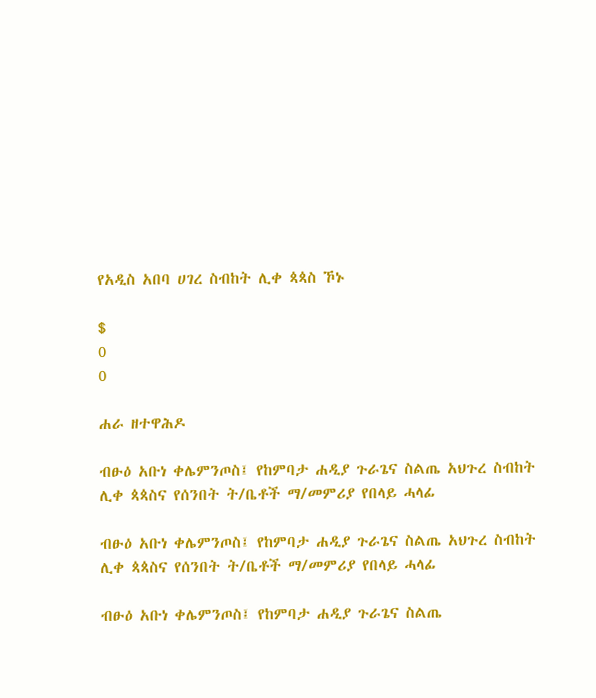የአዲስ አበባ ሀገረ ስብከት ሊቀ ጳጳስ ኾኑ

$
0
0

ሐራ ዘተዋሕዶ

ብፁዕ አቡነ ቀሌምንጦስ፤ የከምባታ ሐዲያ ጉራጌና ስልጤ አህጉረ ስብከት ሊቀ ጳጳስና የሰንበት ት/ቤቶች ማ/መምሪያ የበላይ ሓላፊ

ብፁዕ አቡነ ቀሌምንጦስ፤ የከምባታ ሐዲያ ጉራጌና ስልጤ አህጉረ ስብከት ሊቀ ጳጳስና የሰንበት ት/ቤቶች ማ/መምሪያ የበላይ ሓላፊ

ብፁዕ አቡነ ቀሌምንጦስ፤ የከምባታ ሐዲያ ጉራጌና ስልጤ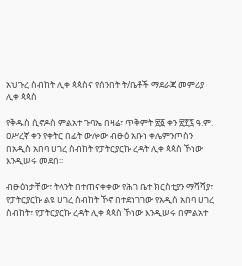አህጉረ ስብከት ሊቀ ጳጳስና የሰንበት ት/ቤቶች ማደራጃ መምሪያ ሊቀ ጳጳስ

የቅዱስ ሲኖዶስ ምልአተ ጉባኤ በዛሬ፣ ጥቅምት ፳፩ ቀን ፳፻፯ ዓ.ም. ዐሥረኛ ቀን የቀትር በፊት ውሎው ብፁዕ አቡነ ቀሌምንጦስን በአዲስ አበባ ሀገረ ስብከት የፓትርያርኩ ረዳት ሊቀ ጳጳስ ኾነው እንዲሠሩ መደበ፡፡

ብፁዕነታቸው፣ ትላንት በተጠናቀቀው የሕገ ቤተ ክርስቲያን ማሻሻያ፣ የፓትርያርኩ ልዩ ሀገረ ስብከት ኾኖ በተደነገገው የአዲስ አበባ ሀገረ ስብከት፣ የፓትርያርኩ ረዳት ሊቀ ጳጳስ ኾነው እንዲሠሩ በምልአተ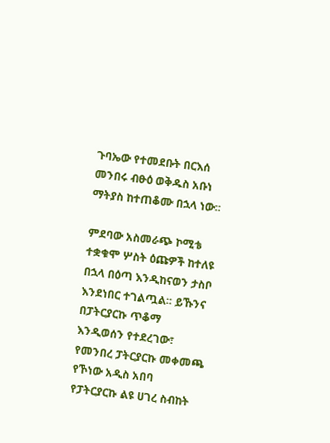ጉባኤው የተመደቡት በርእሰ መንበሩ ብፁዕ ወቅዱስ አቡነ ማትያስ ከተጠቆሙ በኋላ ነው፡፡

ምደባው አስመራጭ ኮሚቴ ተቋቁሞ ሦስት ዕጩዎች ከተለዩ በኋላ በዕጣ እንዲከናወን ታስቦ እንደነበር ተገልጧል፡፡ ይኹንና በፓትርያርኩ ጥቆማ እንዲወሰን የተደረገው፣ የመንበረ ፓትርያርኩ መቀመጫ የኾነው አዲስ አበባ የፓትርያርኩ ልዩ ሀገረ ስብከት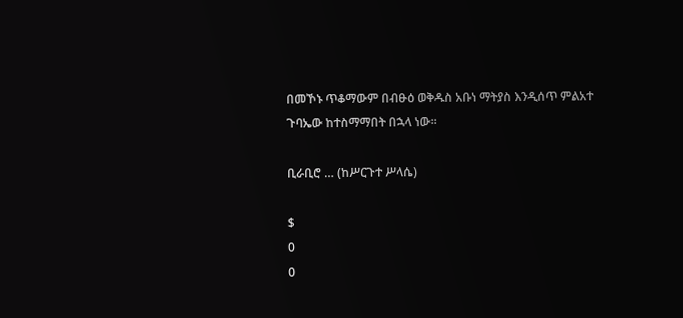በመኾኑ ጥቆማውም በብፁዕ ወቅዱስ አቡነ ማትያስ እንዲሰጥ ምልአተ ጉባኤው ከተስማማበት በኋላ ነው፡፡

ቢራቢሮ … (ከሥርጉተ ሥላሴ)

$
0
0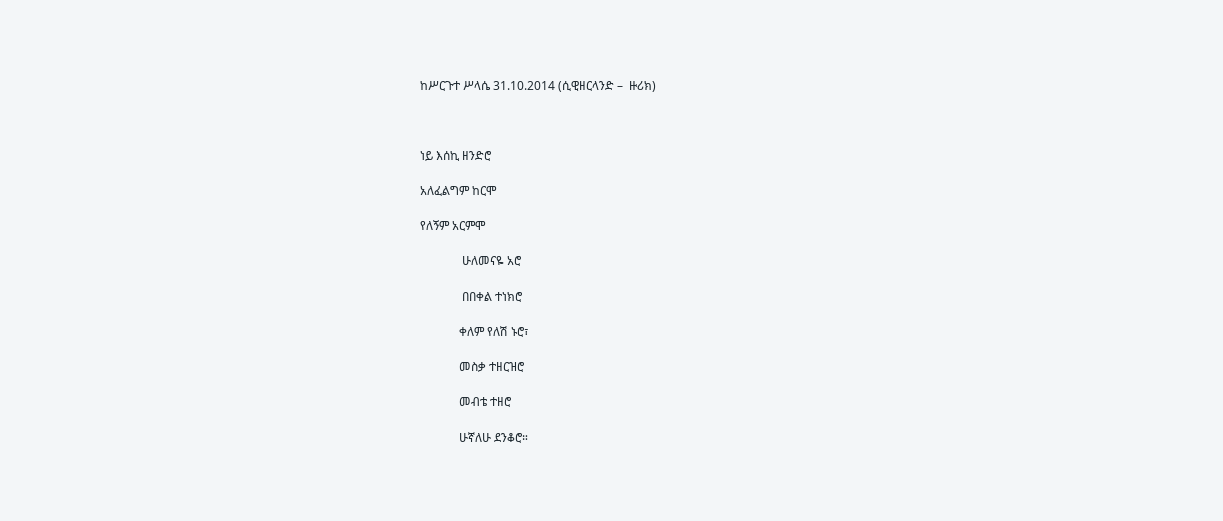ከሥርጉተ ሥላሴ 31.10.2014 (ሲዊዘርላንድ –  ዙሪክ)



ነይ እሰኪ ዘንድሮ

አለፈልግም ከርሞ

የለኝም አርምሞ

              ሁለመናዬ አሮ

              በበቀል ተነክሮ

             ቀለም የለሽ ኑሮ፣

             መስቃ ተዘርዝሮ

             መብቴ ተዘሮ

             ሁኛለሁ ደንቆሮ።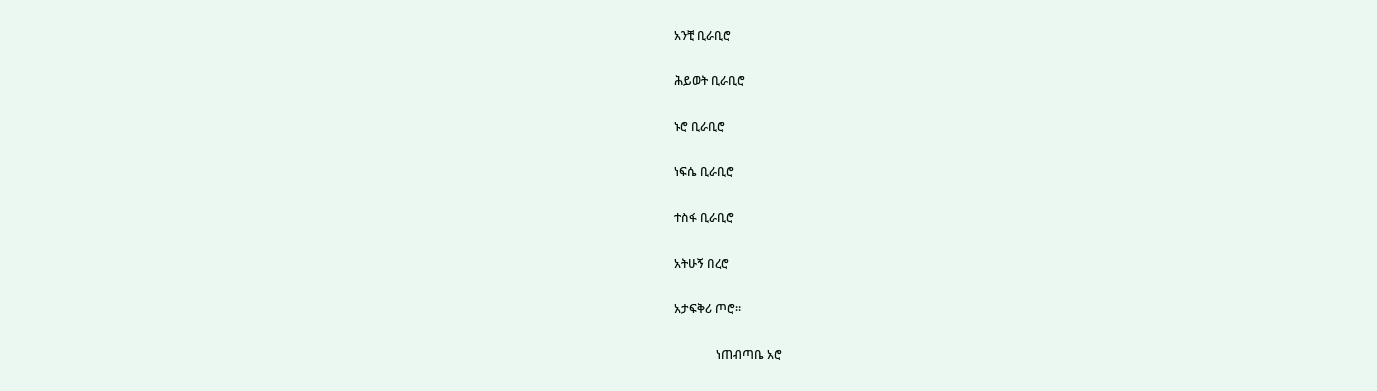አንቺ ቢራቢሮ

ሕይወት ቢራቢሮ

ኑሮ ቢራቢሮ

ነፍሴ ቢራቢሮ

ተስፋ ቢራቢሮ

አትሁኝ በረሮ

አታፍቅሪ ጦሮ።

              ነጠብጣቤ አሮ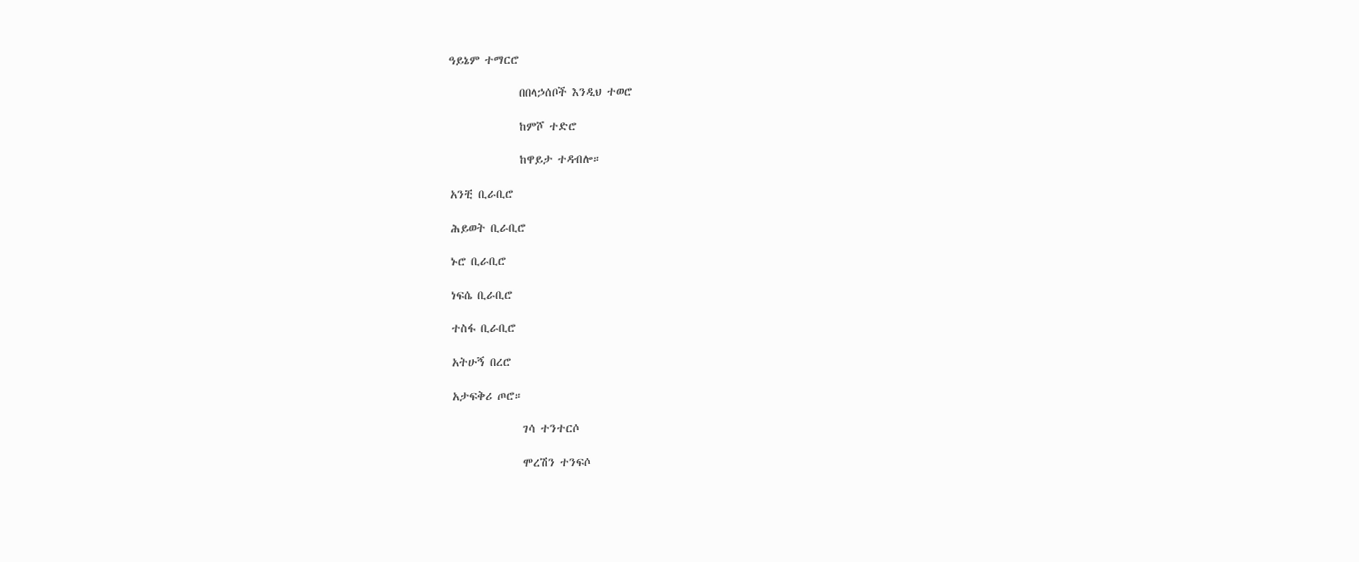ዓይኔም ተማርሮ

              በበላኃሰቦች እንዲህ ተወሮ

              ከምሾ ተድሮ

              ከዋይታ ተዳብሎ።

አንቺ ቢራቢሮ

ሕይወት ቢራቢሮ

ኑሮ ቢራቢሮ

ነፍሴ ቢራቢሮ

ተስፋ ቢራቢሮ

አትሁኝ በረሮ

አታፍቅሪ ጦሮ።

              ገሳ ተንተርሶ

              ሞረሽን ተንፍሶ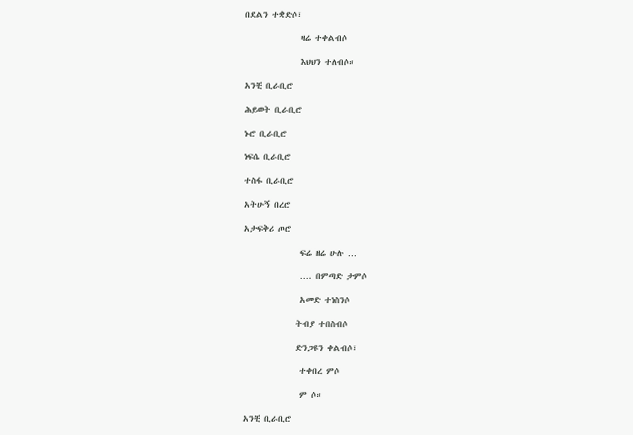በደልን ተቋድሶ፣

              ዛሬ ተቀልብሶ

              እህህን ተለብሶ።

አንቺ ቢራቢሮ

ሕይወት ቢራቢሮ

ኑሮ ቢራቢሮ

ነፍሴ ቢራቢሮ

ተስፋ ቢራቢሮ

አትሁኝ በረሮ

አታፍቅሪ ጦሮ

              ፍሬ ዘሬ ሁሉ …

              …. በምጣድ ታምሶ

              አመድ ተነስንሶ

             ትብያ ተበስብሶ

             ድንጋዩን ቀልብሶ፣

              ተቀበረ ምሶ

              ም ሶ።

አንቺ ቢራቢሮ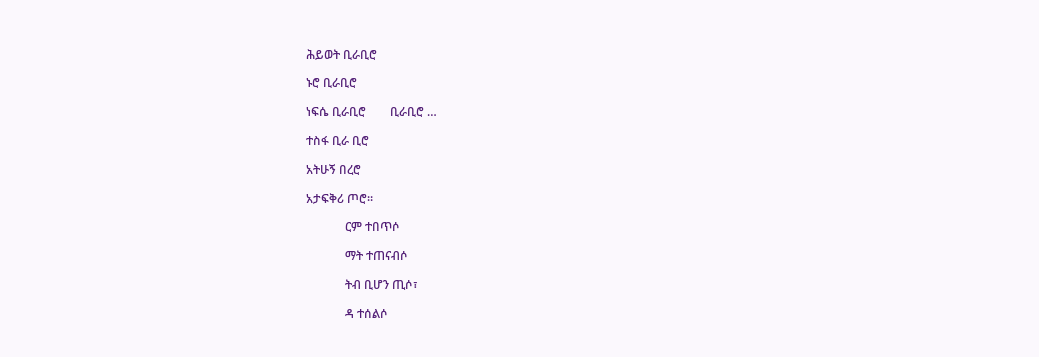ሕይወት ቢራቢሮ

ኑሮ ቢራቢሮ

ነፍሴ ቢራቢሮ        ቢራቢሮ …

ተስፋ ቢራ ቢሮ

አትሁኝ በረሮ

አታፍቅሪ ጦሮ።

             ርም ተበጥሶ

             ማት ተጠናብሶ

             ትብ ቢሆን ጢሶ፣

             ዳ ተሰልሶ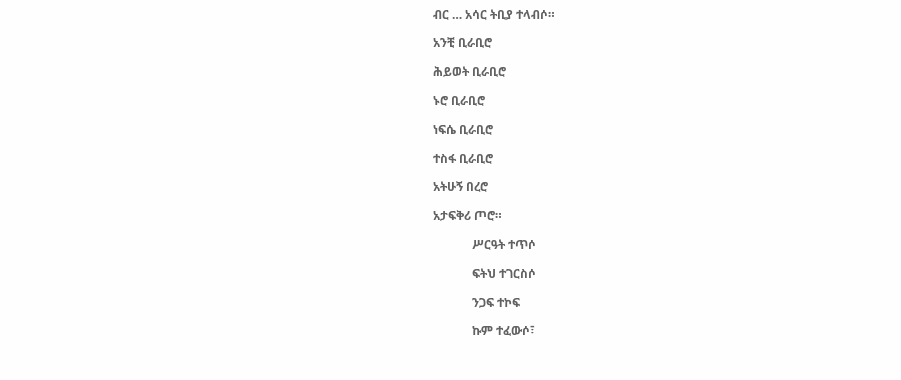ብር … አሳር ትቢያ ተላብሶ።

አንቺ ቢራቢሮ

ሕይወት ቢራቢሮ

ኑሮ ቢራቢሮ

ነፍሴ ቢራቢሮ

ተስፋ ቢራቢሮ

አትሁኝ በረሮ

አታፍቅሪ ጦሮ።

             ሥርዓት ተጥሶ

             ፍትህ ተገርስሶ

             ንጋፍ ተኮፍ

             ኩም ተፈውሶ፣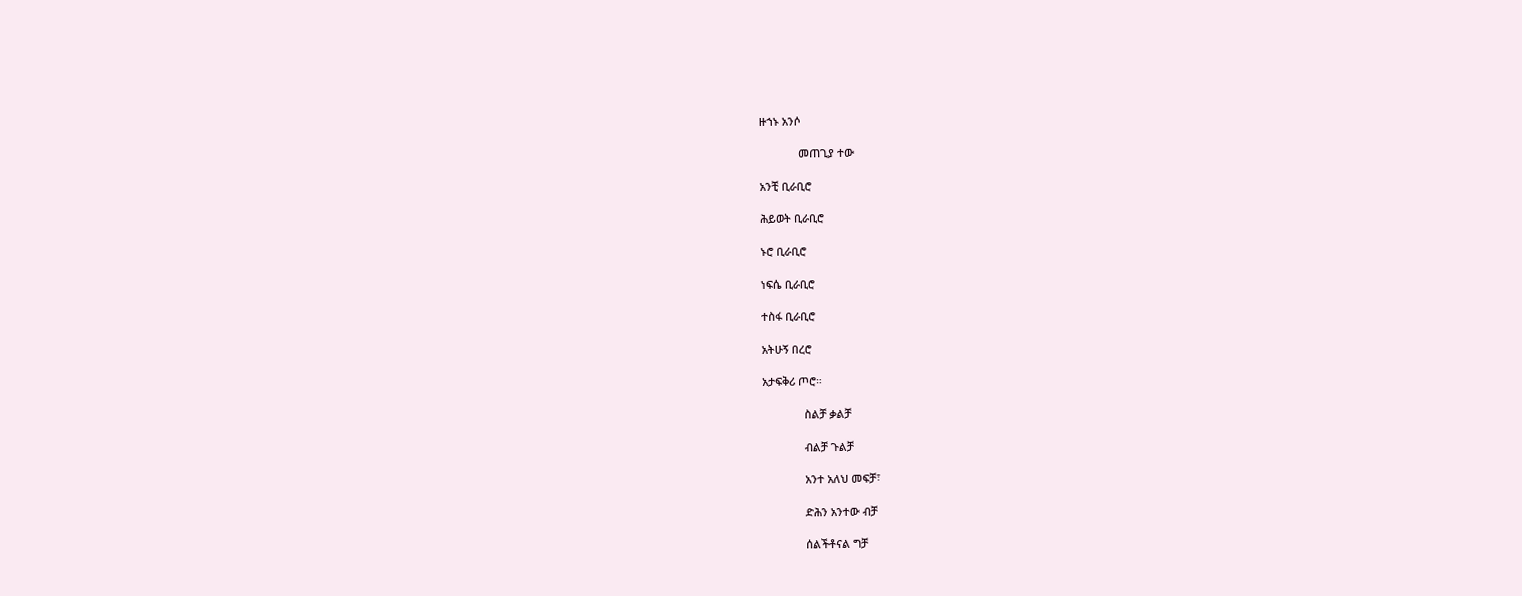ዙኀኑ አንሶ

             መጠጊያ ተው

አንቺ ቢራቢሮ

ሕይወት ቢራቢሮ

ኑሮ ቢራቢሮ

ነፍሴ ቢራቢሮ

ተስፋ ቢራቢሮ

አትሁኝ በረሮ

አታፍቅሪ ጦሮ።

              ስልቻ ቃልቻ

              ብልቻ ጉልቻ

              አንተ አለህ መፍቻ፣

              ድሕን አንተው ብቻ

              ሰልችቶናል ግቻ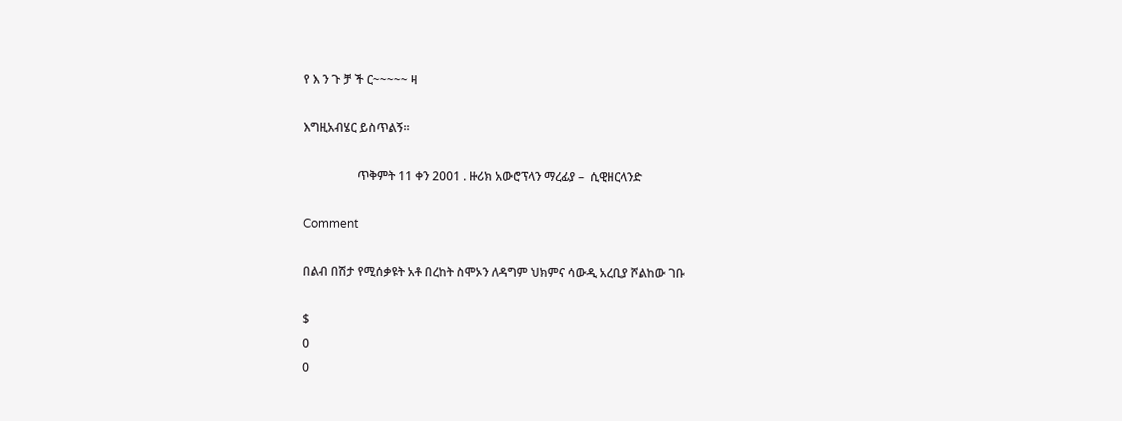የ እ ን ጉ ቻ ች ር~~~~~ ዛ

እግዚአብሄር ይስጥልኝ።

                  ጥቅምት 11 ቀን 2001 . ዙሪክ አውሮፕላን ማረፊያ –  ሲዊዘርላንድ

Comment

በልብ በሽታ የሚሰቃዩት አቶ በረከት ስሞኦን ለዳግም ህክምና ሳውዲ አረቢያ ሾልከው ገቡ

$
0
0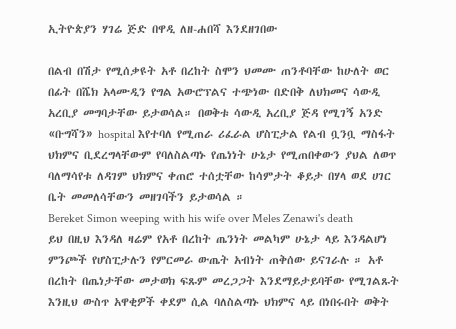ኢትዮጵያን ሃገሬ ጅድ በዋዲ ለዘ-ሐበሻ እንደዘገበው

በልብ በሽታ የሚሰቃዩት አቶ በረከት ስሞን ህመሙ ጠንቶባቸው ከሁለት ወር በፊት በሼክ አላሙዲን የግል አውሮፕልና ተጭነው በድበቅ ለህክመና ሳውዲ አረቢያ መግባታቸው ይታወሳል። በወቅቱ ሳውዲ አረቢያ ጅዳ የሚገኝ አንድ «ቡግሻን» hospital እየተባለ የሚጠራ ሪፈራል ሆስፒታል የልብ ቧንቧ ማስፋት ህክምና ቢደረግላቸውም የባለስልጣኑ የጤነነት ሁኔታ የሚጠበቀውን ያህል ለወጥ ባለማሳየቱ ለዳገም ህክምና ቀጠሮ ተሰቷቸው ከሳምታት ቆይታ በሃላ ወደ ሀገር ቤት መመለሳቸውን መዘገባችን ይታወሳል ።
Bereket Simon weeping with his wife over Meles Zenawi's death
ይህ በዚህ እንዳለ ዛሬም የአቶ በረከት ጤንነት መልካም ሁኔታ ላይ እንዳልሆነ ምንጮች የሆስፒታሉን የምርመራ ውጤት አብነት ጠቅሰው ይናገራሉ ። አቶ በረከት በጤነታቸው መታወክ ፍጹም መረጋጋት እንደማይታይባቸው የሚገልጹት እንዚህ ውስጥ አዋቂዎች ቀደም ሲል ባለስልጣኑ ህክምና ላይ በነበሩበት ወቅት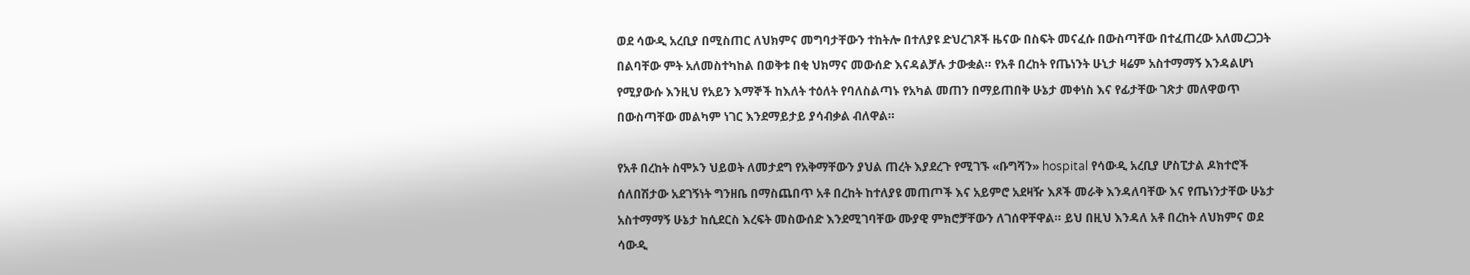ወደ ሳውዲ አረቢያ በሚስጠር ለህክምና መግባታቸውን ተከትሎ በተለያዩ ድህረገጾች ዜናው በስፍት መናፈሱ በውስጣቸው በተፈጠረው አለመረጋጋት በልባቸው ምት አለመስተካከል በወቅቱ በቂ ህክማና መውሰድ እናዳልቻሉ ታውቋል። የአቶ በረከት የጤነንት ሁኒታ ዛሬም አስተማማኝ እንዳልሆነ የሚያውሱ እንዚህ የአይን እማኞች ከእለት ተዕለት የባለስልጣኑ የአካል መጠን በማይጠበቅ ሁኔታ መቀነስ እና የፊታቸው ገጽታ መለዋወጥ በውስጣቸው መልካም ነገር እንደማይታይ ያሳብቃል ብለዋል።

የአቶ በረከት ስሞኦን ህይወት ለመታደግ የአቅማቸውን ያህል ጠረት እያደረጉ የሚገኙ «ቡግሻን» hospital የሳውዲ አረቢያ ሆስፒታል ዶክተሮች ሰለበሽታው አደገኝነት ግንዘቤ በማስጨበጥ አቶ በረከት ከተለያዩ መጠጦች እና አይምሮ አደዛዥ እጾች መራቅ እንዳለባቸው እና የጤነንታቸው ሁኔታ አስተማማኝ ሁኔታ ከሲደርስ እረፍት መስውሰድ እንደሚገባቸው ሙያዊ ምክሮቻቸውን ለገሰዋቸዋል። ይህ በዚህ እንዳለ አቶ በረከት ለህክምና ወደ ሳውዲ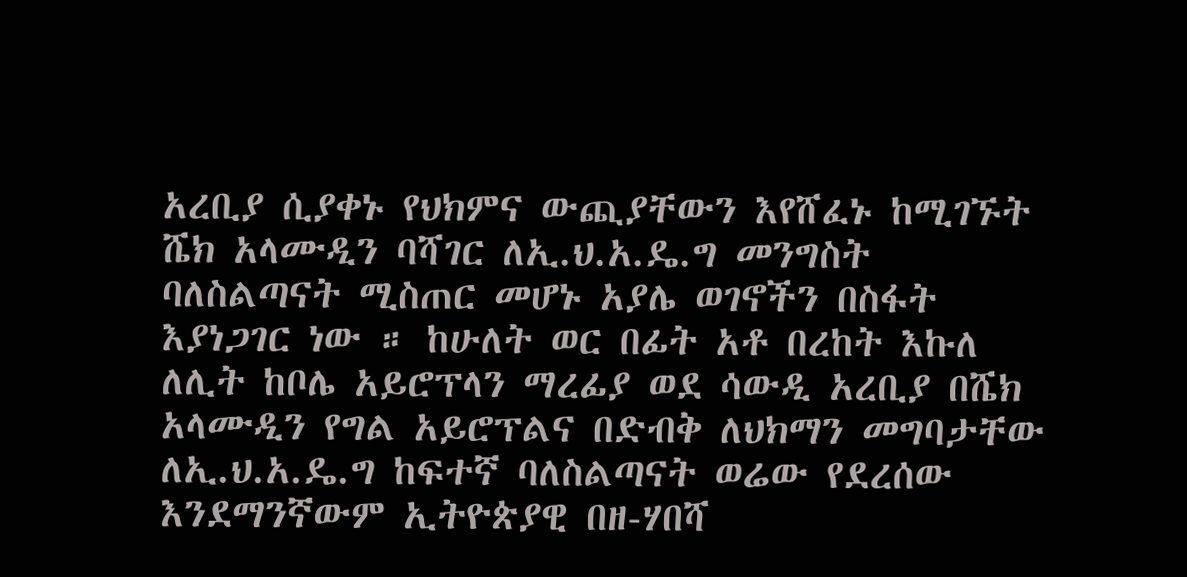አረቢያ ሲያቀኑ የህክምና ውጪያቸውን እየሸፈኑ ከሚገኙት ሼክ አላሙዲን ባሻገር ለኢ.ህ.አ.ዴ.ግ መንግስት ባለስልጣናት ሚስጠር መሆኑ አያሌ ወገኖችን በስፋት እያነጋገር ነው ። ከሁለት ወር በፊት አቶ በረከት እኩለ ለሊት ከቦሌ አይሮፕላን ማረፊያ ወደ ሳውዲ አረቢያ በሼክ አላሙዲን የግል አይሮፕልና በድብቅ ለህክማን መግባታቸው ለኢ.ህ.አ.ዴ.ግ ከፍተኛ ባለስልጣናት ወሬው የደረሰው እንደማንኛውም ኢትዮጵያዊ በዘ-ሃበሻ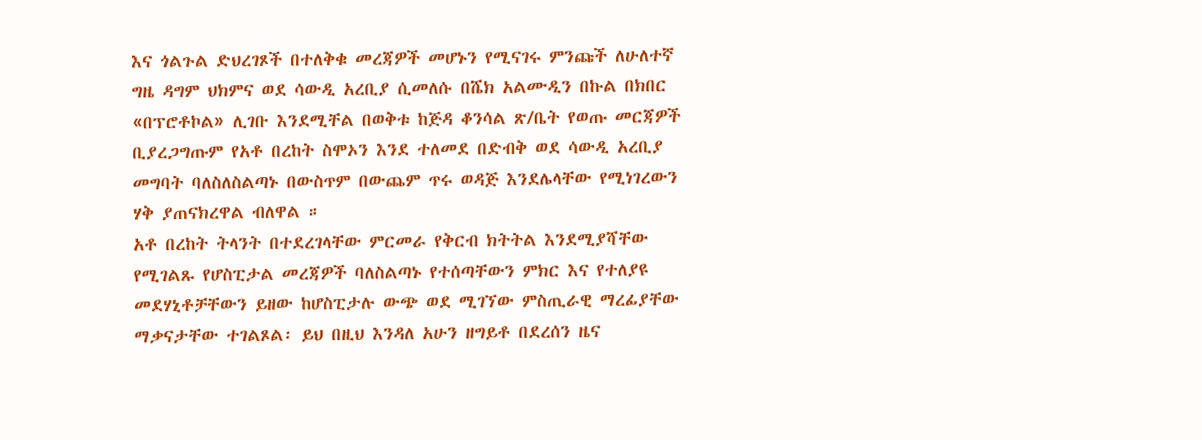እና ጎልጉል ድህረገጾች በተለቅቁ መረጃዎች መሆኑን የሚናገሩ ምንጩች ለሁለተኛ ግዜ ዳግም ህክምና ወደ ሳውዲ አረቢያ ሲመለሱ በሼክ አልሙዲን በኩል በክበር «በፕሮቶኮል» ሊገቡ እንደሚቸል በወቅቱ ከጅዳ ቆንሳል ጽ/ቤት የወጡ መርጃዎች ቢያረጋግጡም የአቶ በረከት ስሞኦን እንደ ተለመደ በድብቅ ወደ ሳውዲ አረቢያ መግባት ባለስለስልጣኑ በውስጥም በውጨም ጥሩ ወዳጅ እንደሌላቸው የሚነገረውን ሃቅ ያጠናክረዋል ብለዋል ።
አቶ በረከት ትላንት በተደረገላቸው ምርመራ የቅርብ ክትትል እንደሚያሻቸው የሚገልጹ የሆስፒታል መረጃዎች ባለስልጣኑ የተሰጣቸውን ምክር እና የተለያዩ መደሃኒቶቻቸውን ይዘው ከሆስፒታሉ ውጭ ወደ ሚገኘው ምስጢራዊ ማረፊያቸው ማቃናታቸው ተገልጾል፡ ይህ በዚህ እንዳለ አሁን ዘግይቶ በደረሰን ዜና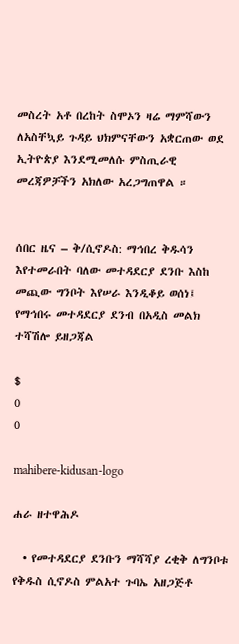መስረት አቶ በረከት ስሞኦን ዛሬ ማምሻውን ለአስቸኳይ ጉዳይ ህክምናቸውን አቋርጠው ወደ ኢትዮጵያ እንደሚመለሱ ምስጢራዊ መረጃዎቻችን አክለው አረጋግጠዋል ።


ሰበር ዜና – ቅ/ሲኖዶስ: ማኅበረ ቅዱሳን እየተመራበት ባለው መተዳደርያ ደንቡ እስከ መጪው ግንቦት እየሠራ እንዲቆይ ወሰነ፤ የማኅበሩ መተዳደርያ ደንብ በአዲስ መልክ ተሻሽሎ ይዘጋጃል

$
0
0

mahibere-kidusan-logo

ሐራ ዘተዋሕዶ

  • የመተዳደርያ ደንቡን ማሻሻያ ረቂቅ ለግንቦቱ የቅዱስ ሲኖዶስ ምልአተ ጉባኤ አዘጋጅቶ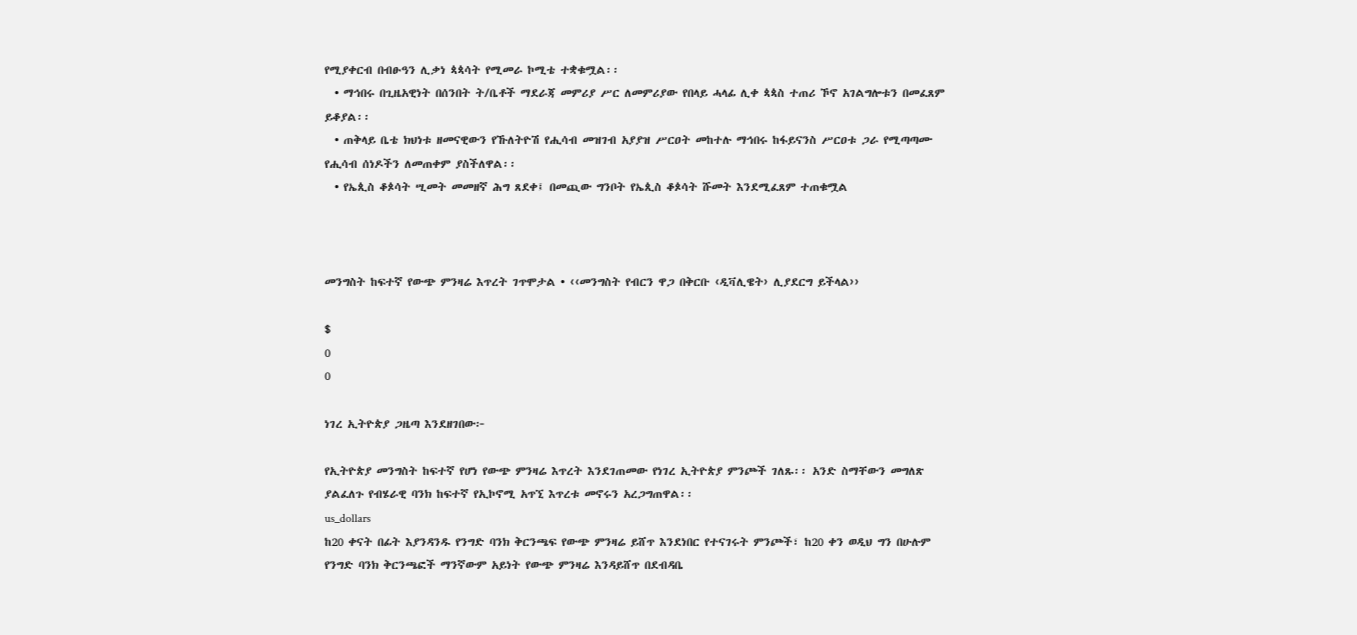የሚያቀርብ በብፁዓን ሊቃነ ጳጳሳት የሚመራ ኮሚቴ ተቋቁሟል፡፡
  • ማኅበሩ በጊዜአዊነት በሰንበት ት/ቤቶች ማደራጃ መምሪያ ሥር ለመምሪያው የበላይ ሓላፊ ሊቀ ጳጳስ ተጠሪ ኾኖ አገልግሎቱን በመፈጸም ይቆያል፡፡
  • ጠቅላይ ቤቴ ክህነቱ ዘመናዊውን የኹለትዮሽ የሒሳብ መዝገብ አያያዝ ሥርዐት መከተሉ ማኅበሩ ከፋይናንስ ሥርዐቱ ጋራ የሚጣጣሙ የሒሳብ ሰነዶችን ለመጠቀም ያስችለዋል፡፡
  • የኤጲስ ቆጶሳት ሢመት መመዘኛ ሕግ ጸደቀ፤ በመጪው ግንቦት የኤጲስ ቆጶሳት ሹመት እንደሚፈጸም ተጠቁሟል



መንግስት ከፍተኛ የውጭ ምንዛሬ እጥረት ገጥሞታል • ‹‹መንግስት የብርን ዋጋ በቅርቡ ‹ዲቫሊዌት› ሊያደርግ ይችላል››

$
0
0

ነገረ ኢትዮጵያ ጋዜጣ እንደዘገበው፦

የኢትዮጵያ መንግስት ከፍተኛ የሆነ የውጭ ምንዛሬ እጥረት እንደገጠመው የነገረ ኢትዮጵያ ምንጮች ገለጹ፡፡ አንድ ስማቸውን መግለጽ ያልፈለጉ የብሄራዊ ባንክ ከፍተኛ የኢኮኖሚ አጥኚ እጥረቱ መኖሩን አረጋግጠዋል፡፡
us_dollars
ከ20 ቀናት በፊት እያንዳንዱ የንግድ ባንክ ቅርንጫፍ የውጭ ምንዛሬ ይሸጥ እንደነበር የተናገሩት ምንጮች፣ ከ20 ቀን ወዲህ ግን በሁሉም የንግድ ባንክ ቅርንጫፎች ማንኛውም አይነት የውጭ ምንዛሬ እንዳይሸጥ በደብዳቤ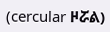(cercular ዞሯል)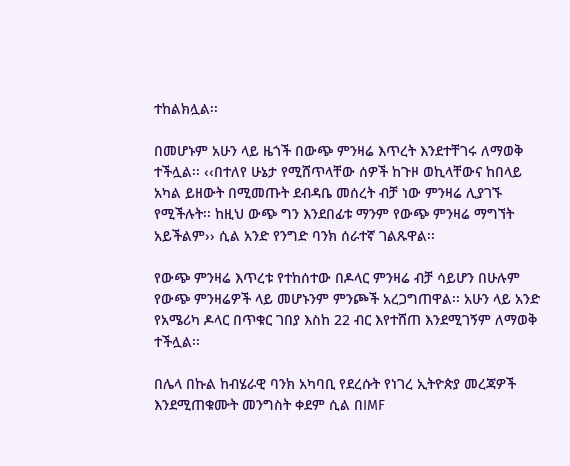ተከልክሏል፡፡

በመሆኑም አሁን ላይ ዜጎች በውጭ ምንዛሬ እጥረት እንደተቸገሩ ለማወቅ ተችሏል፡፡ ‹‹በተለየ ሁኔታ የሚሸጥላቸው ሰዎች ከጉዞ ወኪላቸውና ከበላይ አካል ይዘውት በሚመጡት ደብዳቤ መሰረት ብቻ ነው ምንዛሬ ሊያገኙ የሚችሉት፡፡ ከዚህ ውጭ ግን እንደበፊቱ ማንም የውጭ ምንዛሬ ማግኘት አይችልም›› ሲል አንድ የንግድ ባንክ ሰራተኛ ገልጹዋል፡፡

የውጭ ምንዛሬ እጥረቱ የተከሰተው በዶላር ምንዛሬ ብቻ ሳይሆን በሁሉም የውጭ ምንዛሬዎች ላይ መሆኑንም ምንጮች አረጋግጠዋል፡፡ አሁን ላይ አንድ የአሜሪካ ዶላር በጥቁር ገበያ እስከ 22 ብር እየተሸጠ እንደሚገኝም ለማወቅ ተችሏል፡፡

በሌላ በኩል ከብሄራዊ ባንክ አካባቢ የደረሱት የነገረ ኢትዮጵያ መረጃዎች እንደሚጠቁሙት መንግስት ቀደም ሲል በIMF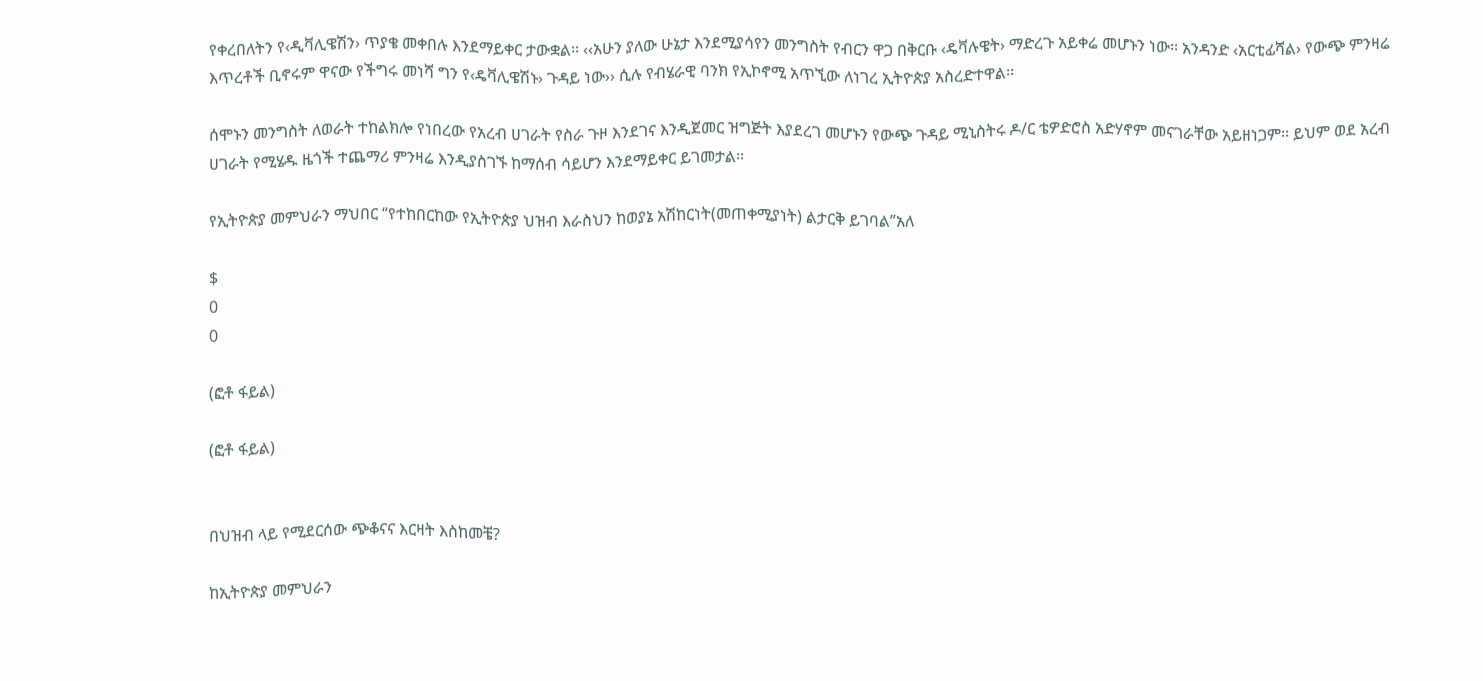የቀረበለትን የ‹ዲቫሊዌሽን› ጥያቄ መቀበሉ እንደማይቀር ታውቋል፡፡ ‹‹አሁን ያለው ሁኔታ እንደሚያሳየን መንግስት የብርን ዋጋ በቅርቡ ‹ዴቫሉዌት› ማድረጉ አይቀሬ መሆኑን ነው፡፡ አንዳንድ ‹አርቲፊሻል› የውጭ ምንዛሬ እጥረቶች ቢኖሩም ዋናው የችግሩ መነሻ ግን የ‹ዴቫሊዌሽኑ› ጉዳይ ነው›› ሲሉ የብሄራዊ ባንክ የኢኮኖሚ አጥኚው ለነገረ ኢትዮጵያ አስረድተዋል፡፡

ሰሞኑን መንግስት ለወራት ተከልክሎ የነበረው የአረብ ሀገራት የስራ ጉዞ እንደገና እንዲጀመር ዝግጅት እያደረገ መሆኑን የውጭ ጉዳይ ሚኒስትሩ ዶ/ር ቴዎድሮስ አድሃኖም መናገራቸው አይዘነጋም፡፡ ይህም ወደ አረብ ሀገራት የሚሄዱ ዜጎች ተጨማሪ ምንዛሬ እንዲያስገኙ ከማሰብ ሳይሆን እንደማይቀር ይገመታል፡፡

የኢትዮጵያ መምህራን ማህበር “የተከበርከው የኢትዮጵያ ህዝብ እራስህን ከወያኔ አሽከርነት(መጠቀሚያነት) ልታርቅ ይገባል”አለ

$
0
0

(ፎቶ ፋይል)

(ፎቶ ፋይል)


በህዝብ ላይ የሚደርሰው ጭቆናና እርዛት እስከመቼ?

ከኢትዮጵያ መምህራን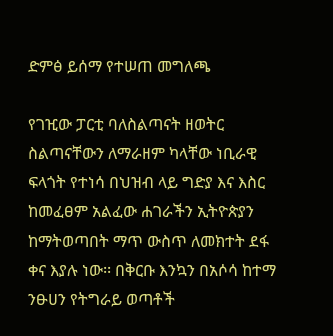ድምፅ ይሰማ የተሠጠ መግለጫ

የገዢው ፓርቲ ባለስልጣናት ዘወትር ስልጣናቸውን ለማራዘም ካላቸው ነቢራዊ ፍላጎት የተነሳ በህዝብ ላይ ግድያ እና እስር ከመፈፀም አልፈው ሐገራችን ኢትዮጵያን ከማትወጣበት ማጥ ውስጥ ለመክተት ደፋ ቀና እያሉ ነው፡፡ በቅርቡ እንኳን በአሶሳ ከተማ ንፁሀን የትግራይ ወጣቶች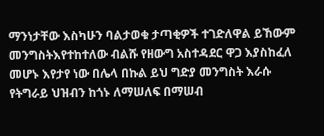ማንነታቸው እስካሁን ባልታወቁ ታጣቂዎች ተገድለዋል ይኸውም መንግስትእየተከተለው ብልሹ የዘውግ አስተዳደር ዋጋ እያስከፈለ መሆኑ እየታየ ነው በሌላ በኩል ይህ ግድያ መንግስት እራሱ የትግራይ ህዝብን ከጎኑ ለማሠለፍ በማሠብ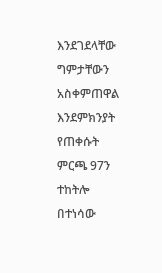እንደገደላቸው ግምታቸውን አስቀምጠዋል እንደምክንያት የጠቀሱት ምርጫ 97ን ተከትሎ በተነሳው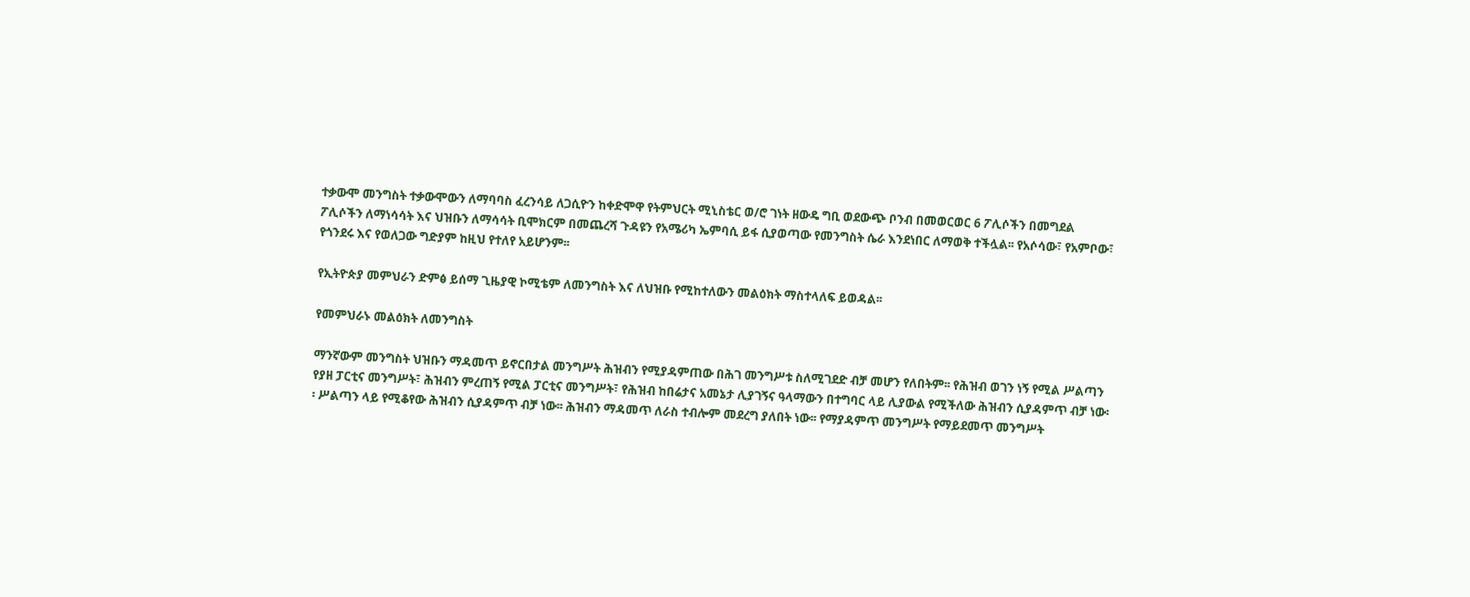ተቃውሞ መንግስት ተቃውሞውን ለማባባስ ፈረንሳይ ለጋሲዮን ከቀድሞዋ የትምህርት ሚኒስቴር ወ/ሮ ገነት ዘውዴ ግቢ ወደውጭ ቦንብ በመወርወር 6 ፖሊሶችን በመግደል ፖሊሶችን ለማነሳሳት እና ህዝቡን ለማሳሳት ቢሞክርም በመጨረሻ ጉዳዩን የአሜሪካ ኤምባሲ ይፋ ሲያወጣው የመንግስት ሴራ እንደነበር ለማወቅ ተችሏል፡፡ የአሶሳው፣ የአምቦው፣ የጎንደሩ እና የወለጋው ግድያም ከዚህ የተለየ አይሆንም፡፡

የኢትዮጵያ መምህራን ድምፅ ይሰማ ጊዜያዊ ኮሚቴም ለመንግስት እና ለህዝቡ የሚከተለውን መልዕክት ማስተላለፍ ይወዳል፡፡

የመምህራኑ መልዕክት ለመንግስት

ማንኛውም መንግስት ህዝቡን ማዳመጥ ይኖርበታል መንግሥት ሕዝብን የሚያዳምጠው በሕገ መንግሥቱ ስለሚገደድ ብቻ መሆን የለበትም፡፡ የሕዝብ ወገን ነኝ የሚል ሥልጣን የያዘ ፓርቲና መንግሥት፣ ሕዝብን ምረጠኝ የሚል ፓርቲና መንግሥት፣ የሕዝብ ከበሬታና አመኔታ ሊያገኝና ዓላማውን በተግባር ላይ ሊያውል የሚችለው ሕዝብን ሲያዳምጥ ብቻ ነው፡፡ ሥልጣን ላይ የሚቆየው ሕዝብን ሲያዳምጥ ብቻ ነው፡፡ ሕዝብን ማዳመጥ ለራስ ተብሎም መደረግ ያለበት ነው፡፡ የማያዳምጥ መንግሥት የማይደመጥ መንግሥት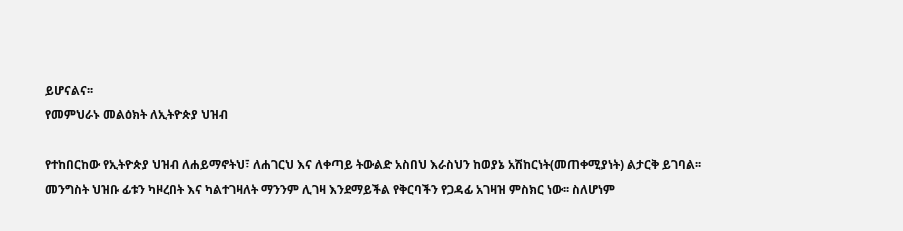ይሆናልና፡፡
የመምህራኑ መልዕክት ለኢትዮጵያ ህዝብ

የተከበርከው የኢትዮጵያ ህዝብ ለሐይማኖትህ፣ ለሐገርህ እና ለቀጣይ ትውልድ አስበህ እራስህን ከወያኔ አሽከርነት(መጠቀሚያነት) ልታርቅ ይገባል፡፡ መንግስት ህዝቡ ፊቱን ካዞረበት እና ካልተገዛለት ማንንም ሊገዛ እንደማይችል የቅርባችን የጋዳፊ አገዛዝ ምስክር ነው፡፡ ስለሆነም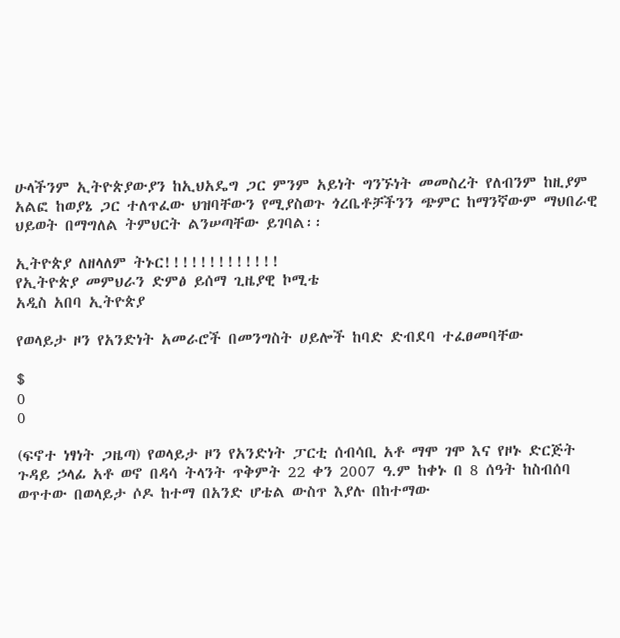ሁላችንም ኢትዮጵያውያን ከኢህአዴግ ጋር ምንም አይነት ግንኙነት መመስረት የለብንም ከዚያም አልፎ ከወያኔ ጋር ተለጥፈው ህዝባቸውን የሚያስወጉ ጎረቤቶቻችንን ጭምር ከማንኛውም ማህበራዊ ህይወት በማግለል ትምህርት ልንሠጣቸው ይገባል፡፡

ኢትዮጵያ ለዘላለም ትኑር!!!!!!!!!!!!!
የኢትዮጵያ መምህራን ድምፅ ይሰማ ጊዜያዊ ኮሚቴ
አዲስ አበባ ኢትዮጵያ

የወላይታ ዞን የአንድነት አመራሮች በመንግስት ሀይሎች ከባድ ድብደባ ተፈፀመባቸው

$
0
0

(ፍኖተ ነፃነት ጋዜጣ) የወላይታ ዞን የአንድነት ፓርቲ ሰብሳቢ አቶ ማሞ ገሞ እና የዞኑ ድርጅት ጉዳይ ኃላፊ አቶ ወኖ በዳሳ ትላንት ጥቅምት 22 ቀን 2007 ዓ.ም ከቀኑ በ 8 ሰዓት ከስብሰባ ወጥተው በወላይታ ሶዶ ከተማ በአንድ ሆቴል ውስጥ እያሉ በከተማው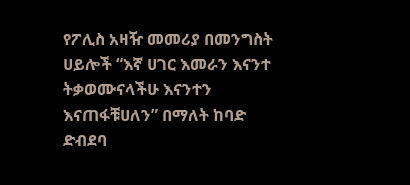የፖሊስ አዛዥ መመሪያ በመንግስት ሀይሎች “እኛ ሀገር እመራን እናንተ ትቃወሙናላችሁ እናንተን እናጠፋቹሀለን” በማለት ከባድ ድብደባ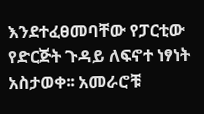እንደተፈፀመባቸው የፓርቲው የድርጅት ጉዳይ ለፍኖተ ነፃነት አስታወቀ፡፡ አመራሮቹ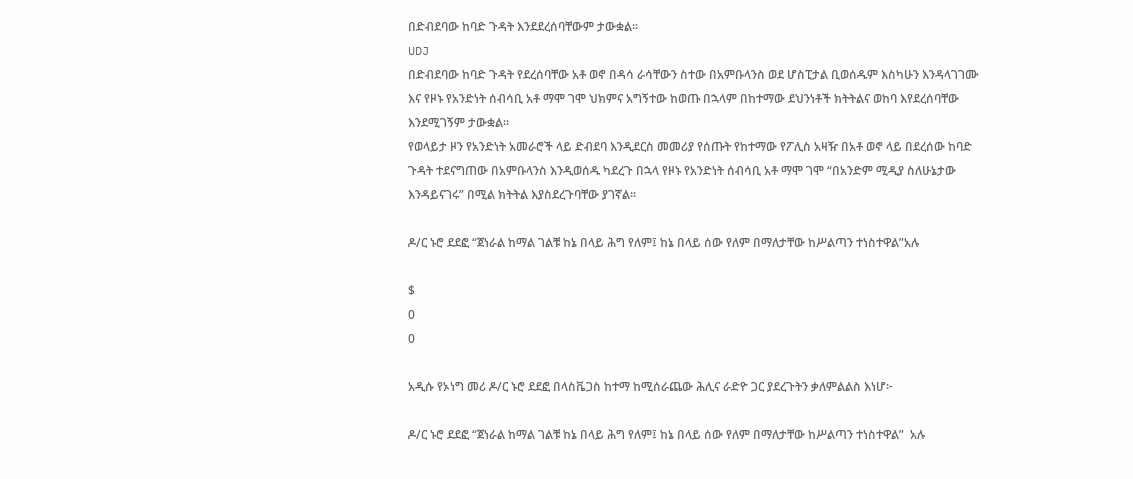በድብደባው ከባድ ጉዳት እንደደረሰባቸውም ታውቋል፡፡
UDJ
በድብደባው ከባድ ጉዳት የደረሰባቸው አቶ ወኖ በዳሳ ራሳቸውን ስተው በአምቡላንስ ወደ ሆስፒታል ቢወሰዱም እስካሁን እንዳላገገሙ እና የዞኑ የአንድነት ሰብሳቢ አቶ ማሞ ገሞ ህክምና አግኝተው ከወጡ በኋላም በከተማው ደህንነቶች ክትትልና ወከባ እየደረሰባቸው እንደሚገኝም ታውቋል፡፡
የወላይታ ዞን የአንድነት አመራሮች ላይ ድብደባ እንዲደርስ መመሪያ የሰጡት የከተማው የፖሊስ አዛዥ በአቶ ወኖ ላይ በደረሰው ከባድ ጉዳት ተደናግጠው በአምቡላንስ እንዲወሰዱ ካደረጉ በኋላ የዞኑ የአንድነት ሰብሳቢ አቶ ማሞ ገሞ “በአንድም ሚዲያ ስለሁኔታው እንዳይናገሩ” በሚል ክትትል እያስደረጉባቸው ያገኛል፡፡

ዶ/ር ኑሮ ደደፎ “ጀነራል ከማል ገልቹ ከኔ በላይ ሕግ የለም፤ ከኔ በላይ ሰው የለም በማለታቸው ከሥልጣን ተነስተዋል”አሉ

$
0
0

አዲሱ የኦነግ መሪ ዶ/ር ኑሮ ደደፎ በላስቬጋስ ከተማ ከሚሰራጨው ሕሊና ራድዮ ጋር ያደረጉትን ቃለምልልስ እነሆ፦

ዶ/ር ኑሮ ደደፎ “ጀነራል ከማል ገልቹ ከኔ በላይ ሕግ የለም፤ ከኔ በላይ ሰው የለም በማለታቸው ከሥልጣን ተነስተዋል”  አሉ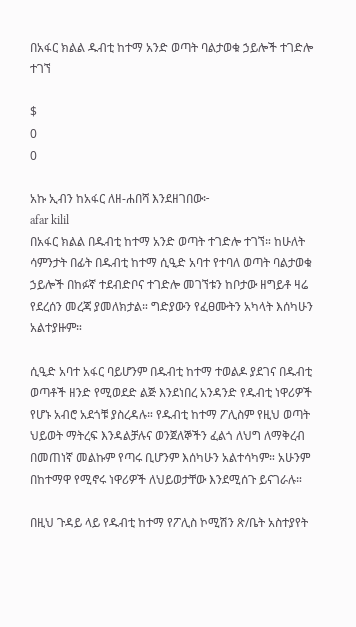በአፋር ክልል ዱብቲ ከተማ አንድ ወጣት ባልታወቁ ኃይሎች ተገድሎ ተገኘ

$
0
0

አኩ ኢብን ከአፋር ለዘ-ሐበሻ እንደዘገበው፦
afar kilil
በአፋር ክልል በዱብቲ ከተማ አንድ ወጣት ተገድሎ ተገኘ። ከሁለት ሳምንታት በፊት በዱብቲ ከተማ ሲዒድ አባተ የተባለ ወጣት ባልታወቁ ኃይሎች በከፉኛ ተደብድቦና ተገድሎ መገኘቱን ከቦታው ዘግይቶ ዛሬ የደረሰን መረጃ ያመለክታል። ግድያውን የፈፀሙትን አካላት እሰካሁን አልተያዙም።

ሲዒድ አባተ አፋር ባይሆንም በዱብቲ ከተማ ተወልዶ ያደገና በዱብቲ ወጣቶች ዘንድ የሚወደድ ልጅ እንደነበረ አንዳንድ የዱብቲ ነዋሪዎች የሆኑ አብሮ አደጎቹ ያስረዳሉ። የዱብቲ ከተማ ፖሊስም የዚህ ወጣት ህይወት ማትረፍ እንዳልቻሉና ወንጀለኞችን ፈልጎ ለህግ ለማቅረብ በመጠነኛ መልኩም የጣሩ ቢሆንም እሰካሁን አልተሳካም። አሁንም በከተማዋ የሚኖሩ ነዋሪዎች ለህይወታቸው እንደሚሰጉ ይናገራሉ።

በዚህ ጉዳይ ላይ የዱብቲ ከተማ የፖሊስ ኮሚሽን ጽ/ቤት አስተያየት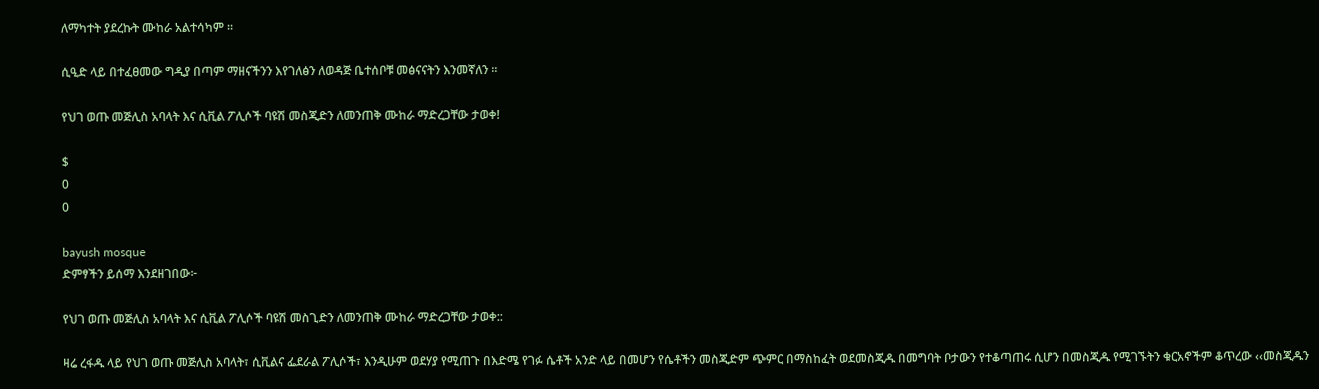ለማካተት ያደረኩት ሙከራ አልተሳካም ።

ሲዒድ ላይ በተፈፀመው ግዲያ በጣም ማዘናችንን እየገለፅን ለወዳጅ ቤተሰቦቹ መፅናናትን እንመኛለን ።

የህገ ወጡ መጅሊስ አባላት እና ሲቪል ፖሊሶች ባዩሽ መስጂድን ለመንጠቅ ሙከራ ማድረጋቸው ታወቀ!

$
0
0

bayush mosque
ድምፃችን ይሰማ እንደዘገበው፦

የህገ ወጡ መጅሊስ አባላት እና ሲቪል ፖሊሶች ባዩሽ መስጊድን ለመንጠቅ ሙከራ ማድረጋቸው ታወቀ::

ዛሬ ረፋዱ ላይ የህገ ወጡ መጅሊስ አባላት፣ ሲቪልና ፌደራል ፖሊሶች፣ እንዲሁም ወደሃያ የሚጠጉ በእድሜ የገፉ ሴቶች አንድ ላይ በመሆን የሴቶችን መስጂድም ጭምር በማስከፈት ወደመስጂዱ በመግባት ቦታውን የተቆጣጠሩ ሲሆን በመስጂዱ የሚገኙትን ቁርአኖችም ቆጥረው ‹‹መስጂዱን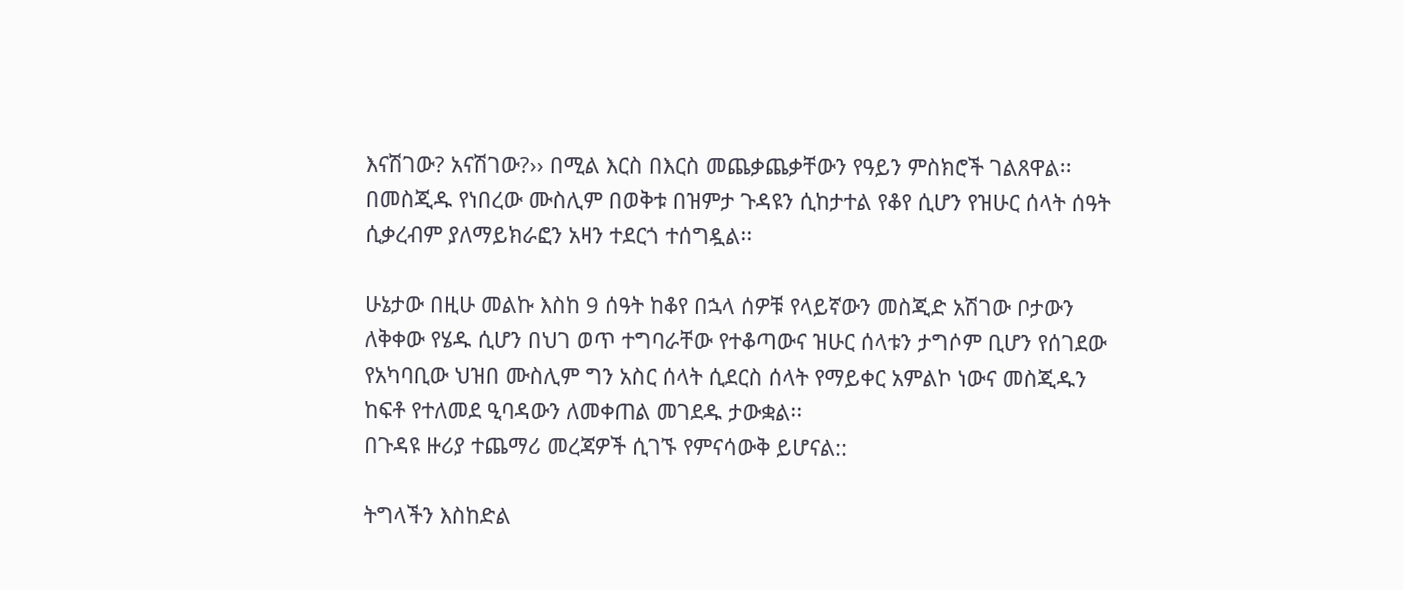እናሽገው? አናሽገው?›› በሚል እርስ በእርስ መጨቃጨቃቸውን የዓይን ምስክሮች ገልጸዋል፡፡ በመስጂዱ የነበረው ሙስሊም በወቅቱ በዝምታ ጉዳዩን ሲከታተል የቆየ ሲሆን የዝሁር ሰላት ሰዓት ሲቃረብም ያለማይክራፎን አዛን ተደርጎ ተሰግዷል፡፡

ሁኔታው በዚሁ መልኩ እስከ 9 ሰዓት ከቆየ በኋላ ሰዎቹ የላይኛውን መስጂድ አሽገው ቦታውን ለቅቀው የሄዱ ሲሆን በህገ ወጥ ተግባራቸው የተቆጣውና ዝሁር ሰላቱን ታግሶም ቢሆን የሰገደው የአካባቢው ህዝበ ሙስሊም ግን አስር ሰላት ሲደርስ ሰላት የማይቀር አምልኮ ነውና መስጂዱን ከፍቶ የተለመደ ዒባዳውን ለመቀጠል መገደዱ ታውቋል፡፡
በጉዳዩ ዙሪያ ተጨማሪ መረጃዎች ሲገኙ የምናሳውቅ ይሆናል::

ትግላችን እስከድል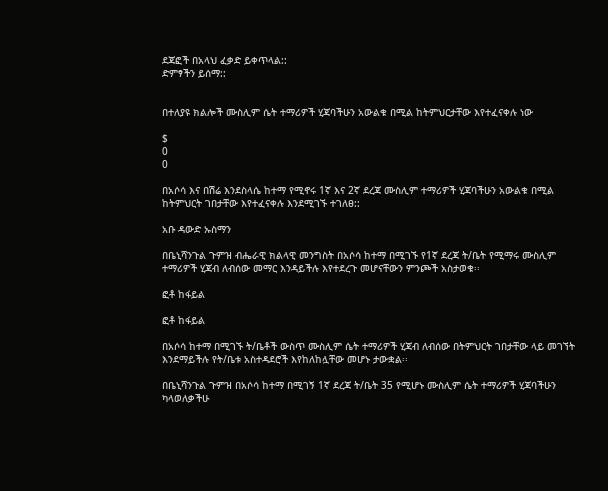ደጃፎች በአላህ ፈቃድ ይቀጥላል::
ድምፃችን ይሰማ::


በተለያዩ ክልሎች ሙስሊም ሴት ተማሪዎች ሂጃባችሁን አውልቁ በሚል ከትምህርታቸው እየተፈናቀሉ ነው

$
0
0

በአሶሳ እና በሽሬ እንደስላሴ ከተማ የሚኖሩ 1ኛ እና 2ኛ ደረጃ ሙስሊም ተማሪዎች ሂጃባችሁን አውልቁ በሚል ከትምህርት ገበታቸው እየተፈናቀሉ እንደሚገኙ ተገለፀ::

አቡ ዳውድ ኡስማን

በቤኒሻንጉል ጉምዝ ብሔራዊ ክልላዊ መንግስት በአሶሳ ከተማ በሚገኙ የ1ኛ ደረጃ ት/ቤት የሚማሩ ሙስሊም ተማሪዎች ሂጃብ ለብሰው መማር እንዳይችሉ እየተደረጉ መሆናቸውን ምንጮች አስታወቁ፡፡

ፎቶ ከፋይል

ፎቶ ከፋይል

በአሶሳ ከተማ በሚገኙ ት/ቤቶች ውስጥ ሙስሊም ሴት ተማሪዎች ሂጃብ ለብሰው በትምህርት ገበታቸው ላይ መገኘት እንደማይችሉ የት/ቤቱ አስተዳደሮች እየከለከሏቸው መሆኑ ታውቋል፡፡

በቤኒሻንጉል ጉምዝ በአሶሳ ከተማ በሚገኝ 1ኛ ደረጃ ት/ቤት 35 የሚሆኑ ሙስሊም ሴት ተማሪዎች ሂጃባችሁን ካላወለቃችሁ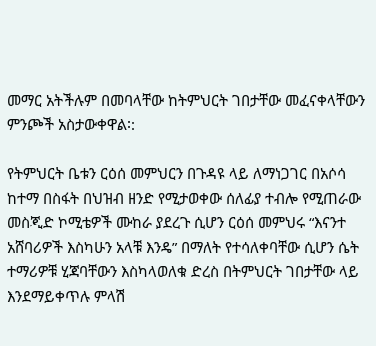መማር አትችሉም በመባላቸው ከትምህርት ገበታቸው መፈናቀላቸውን ምንጮች አስታውቀዋል፡:

የትምህርት ቤቱን ርዕሰ መምህርን በጉዳዩ ላይ ለማነጋገር በአሶሳ ከተማ በስፋት በህዝብ ዘንድ የሚታወቀው ሰለፊያ ተብሎ የሚጠራው መስጂድ ኮሚቴዎች ሙከራ ያደረጉ ሲሆን ርዕሰ መምህሩ “እናንተ አሸባሪዎች እስካሁን አላቹ እንዴ” በማለት የተሳለቀባቸው ሲሆን ሴት ተማሪዎቹ ሂጃባቸውን እስካላወለቁ ድረስ በትምህርት ገበታቸው ላይ እንደማይቀጥሉ ምላሽ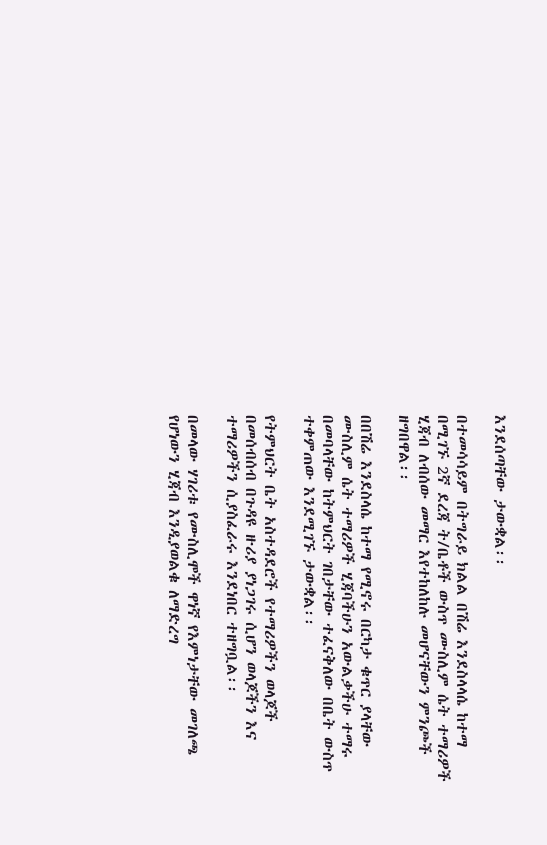እንደሰጣቸው ታውቋል፡፡

በተመሳሳይም በትግራይ ክልል በሽሬ እንደስላላሴ ከተማ በሚገኙ 2ኛ ደረጃ ት/ቤቶች ውስጥ ሙስሊም ሴት ተማሪዎች ሂጃብ ለብሰው መማር እየተከለከሉ መሆናቸውን ምንጮች ዘግበዋል፡፡

በበሽሬ እንደስላሴ ከተማ የሚኖሩ በርካታ ቁጥር ያላቸው ሙስሊም ሴት ተማሪዎች ሂጃባችሁን አውልቃችሁ ተማሩ በመባላቸው ከትምህርት ገበታቸው ተፈናቅለው በቤት ውስጥ ተቀምጠው እንደሚገኙ ታውቋል፡፡

የትምህርት ቤት አስተዳደሮች የተማሪዎችን ወላጆች በመሰብሰብ በጉዳዩ ዙሪያ ያነጋገሩ ሲሆን ወላጆችን እና ተማሪዎችን ሲያስፈራሩ እንደነበር ተዘግቧል፡፡

በመላው ሃገሪቱ የሙስሊሞች ዋነኛ የእምነታቸው መገለጫ የሆነውን ሂጃብ እንዲያወልቁ ለማድረግ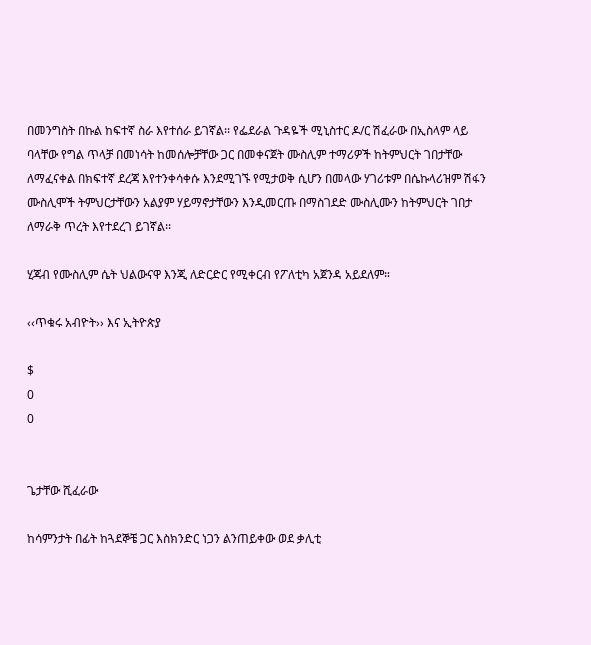በመንግስት በኩል ከፍተኛ ስራ እየተሰራ ይገኛል፡፡ የፌደራል ጉዳዬች ሚኒስተር ዶ/ር ሽፈራው በኢስላም ላይ ባላቸው የግል ጥላቻ በመነሳት ከመሰሎቻቸው ጋር በመቀናጀት ሙስሊም ተማሪዎች ከትምህርት ገበታቸው ለማፈናቀል በክፍተኛ ደረጃ እየተንቀሳቀሱ እንደሚገኙ የሚታወቅ ሲሆን በመላው ሃገሪቱም በሴኩላሪዝም ሽፋን ሙስሊሞች ትምህርታቸውን አልያም ሃይማኖታቸውን እንዲመርጡ በማስገደድ ሙስሊሙን ከትምህርት ገበታ ለማራቅ ጥረት እየተደረገ ይገኛል፡፡

ሂጃብ የሙስሊም ሴት ህልውናዋ እንጂ ለድርድር የሚቀርብ የፖለቲካ አጀንዳ አይደለም።

‹‹ጥቁሩ አብዮት›› እና ኢትዮጵያ

$
0
0


ጌታቸው ሺፈራው

ከሳምንታት በፊት ከጓደኞቼ ጋር እስክንድር ነጋን ልንጠይቀው ወደ ቃሊቲ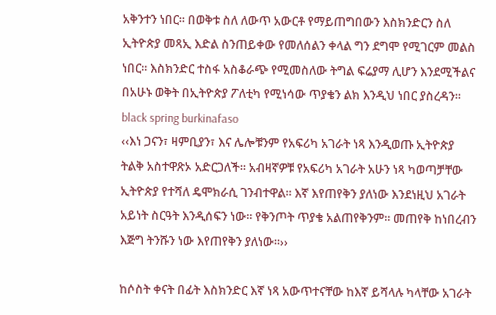አቅንተን ነበር፡፡ በወቅቱ ስለ ለውጥ አውርቶ የማይጠግበውን እስክንድርን ስለ ኢትዮጵያ መጻኢ እድል ስንጠይቀው የመለሰልን ቀላል ግን ደግሞ የሚገርም መልስ ነበር፡፡ እስክንድር ተስፋ አስቆራጭ የሚመስለው ትግል ፍሬያማ ሊሆን እንደሚችልና በአሁኑ ወቅት በኢትዮጵያ ፖለቲካ የሚነሳው ጥያቄን ልክ እንዲህ ነበር ያስረዳን፡፡
black spring burkinafaso
‹‹እነ ጋናን፣ ዛምቢያን፣ እና ሌሎቹንም የአፍሪካ አገራት ነጻ እንዲወጡ ኢትዮጵያ ትልቅ አስተዋጽኦ አድርጋለች፡፡ አብዛኛዎቹ የአፍሪካ አገራት አሁን ነጻ ካወጣቻቸው ኢትዮጵያ የተሻለ ዴሞክራሲ ገንብተዋል፡፡ እኛ እየጠየቅን ያለነው እንደነዚህ አገራት አይነት ስርዓት እንዲሰፍን ነው፡፡ የቅንጦት ጥያቄ አልጠየቅንም፡፡ መጠየቅ ከነበረብን እጅግ ትንሹን ነው እየጠየቅን ያለነው፡፡››

ከሶስት ቀናት በፊት እስክንድር እኛ ነጻ አውጥተናቸው ከእኛ ይሻላሉ ካላቸው አገራት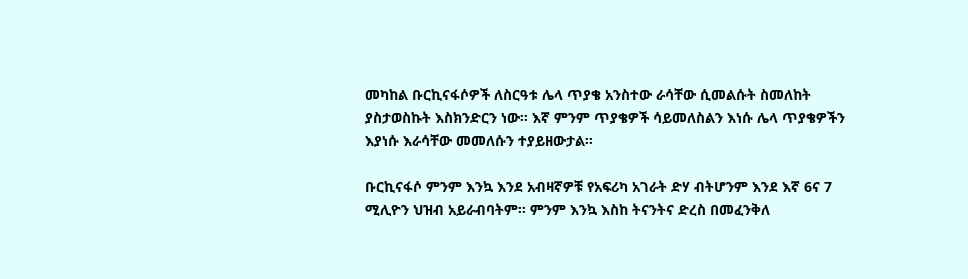መካከል ቡርኪናፋሶዎች ለስርዓቱ ሌላ ጥያቄ አንስተው ራሳቸው ሲመልሱት ስመለከት ያስታወስኩት እስክንድርን ነው፡፡ እኛ ምንም ጥያቄዎች ሳይመለስልን እነሱ ሌላ ጥያቄዎችን እያነሱ እራሳቸው መመለሱን ተያይዘውታል፡፡

ቡርኪናፋሶ ምንም እንኳ እንደ አብዛኛዎቹ የአፍሪካ አገራት ድሃ ብትሆንም እንደ እኛ 6ና 7 ሚሊዮን ህዝብ አይራብባትም፡፡ ምንም እንኳ እስከ ትናንትና ድረስ በመፈንቅለ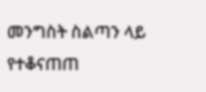መንግስት ስልጣን ላይ የተቆናጠጠ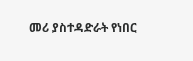መሪ ያስተዳድራት የነበር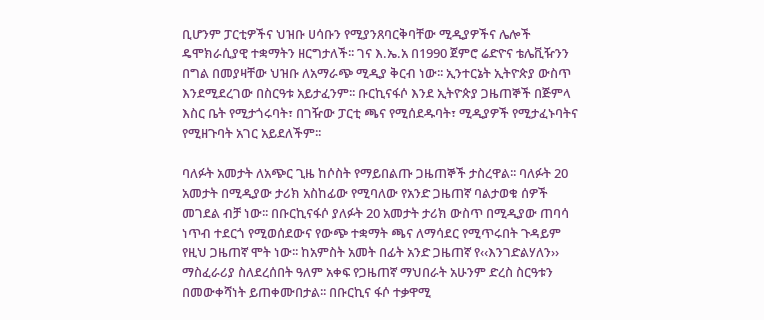ቢሆንም ፓርቲዎችና ህዝቡ ሀሳቡን የሚያንጸባርቅባቸው ሚዲያዎችና ሌሎች ዴሞክራሲያዊ ተቋማትን ዘርግታለች፡፡ ገና እ.ኤ.አ በ1990 ጀምሮ ሬድዮና ቴሌቪዥንን በግል በመያዛቸው ህዝቡ ለአማራጭ ሚዲያ ቅርብ ነው፡፡ ኢንተርኔት ኢትዮጵያ ውስጥ እንደሚደረገው በስርዓቱ አይታፈንም፡፡ ቡርኪናፋሶ እንደ ኢትዮጵያ ጋዜጠኞች በጅምላ እስር ቤት የሚታጎሩባት፣ በገዥው ፓርቲ ጫና የሚሰደዱባት፣ ሚዲያዎች የሚታፈኑባትና የሚዘጉባት አገር አይደለችም፡፡

ባለፉት አመታት ለአጭር ጊዜ ከሶስት የማይበልጡ ጋዜጠኞች ታስረዋል፡፡ ባለፉት 20 አመታት በሚዲያው ታሪክ አስከፊው የሚባለው የአንድ ጋዜጠኛ ባልታወቁ ሰዎች መገደል ብቻ ነው፡፡ በቡርኪናፋሶ ያለፉት 20 አመታት ታሪክ ውስጥ በሚዲያው ጠባሳ ነጥብ ተደርጎ የሚወሰደውና የውጭ ተቋማት ጫና ለማሳደር የሚጥሩበት ጉዳይም የዚህ ጋዜጠኛ ሞት ነው፡፡ ከአምስት አመት በፊት አንድ ጋዜጠኛ የ‹‹እንገድልሃለን›› ማስፈራሪያ ስለደረሰበት ዓለም አቀፍ የጋዜጠኛ ማህበራት አሁንም ድረስ ስርዓቱን በመውቀሻነት ይጠቀሙበታል፡፡ በቡርኪና ፋሶ ተቃዋሚ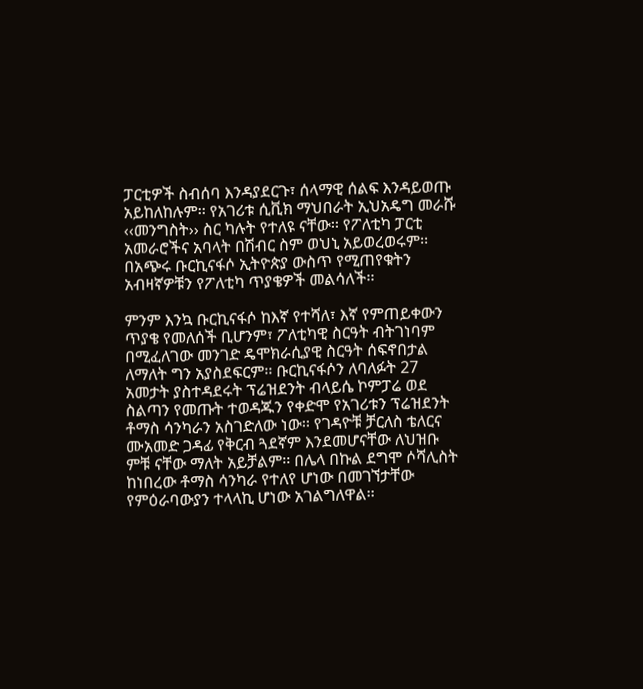ፓርቲዎች ስብሰባ እንዳያደርጉ፣ ሰላማዊ ሰልፍ እንዳይወጡ አይከለከሉም፡፡ የአገሪቱ ሲቪክ ማህበራት ኢህአዴግ መራሹ ‹‹መንግስት›› ስር ካሉት የተለዩ ናቸው፡፡ የፖለቲካ ፓርቲ አመራሮችና አባላት በሽብር ስም ወህኒ አይወረወሩም፡፡ በአጭሩ ቡርኪናፋሶ ኢትዮጵያ ውስጥ የሚጠየቁትን አብዛኛዎቹን የፖለቲካ ጥያቄዎች መልሳለች፡፡

ምንም እንኳ ቡርኪናፋሶ ከእኛ የተሻለ፣ እኛ የምጠይቀውን ጥያቄ የመለሰች ቢሆንም፣ ፖለቲካዊ ስርዓት ብትገነባም በሚፈለገው መንገድ ዴሞክራሲያዊ ስርዓት ሰፍኖበታል ለማለት ግን አያስደፍርም፡፡ ቡርኪናፋሶን ለባለፉት 27 አመታት ያስተዳደሩት ፕሬዝደንት ብላይሴ ኮምፓሬ ወደ ስልጣን የመጡት ተወዳጁን የቀድሞ የአገሪቱን ፕሬዝደንት ቶማስ ሳንካራን አስገድለው ነው፡፡ የገዳዮቹ ቻርለስ ቴለርና ሙአመድ ጋዳፊ የቅርብ ጓደኛም እንደመሆናቸው ለህዝቡ ምቹ ናቸው ማለት አይቻልም፡፡ በሌላ በኩል ደግሞ ሶሻሊስት ከነበረው ቶማስ ሳንካራ የተለየ ሆነው በመገኘታቸው የምዕራባውያን ተላላኪ ሆነው አገልግለዋል፡፡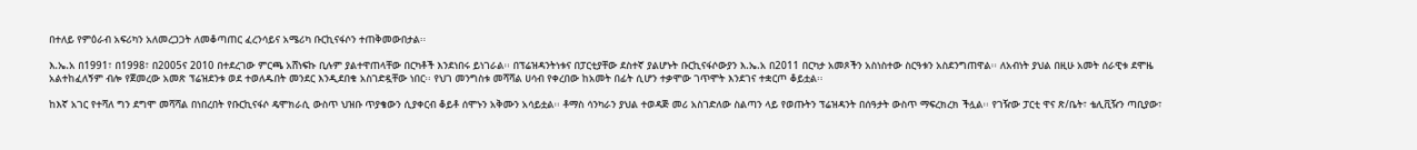በተለይ የምዕራብ አፍሪካን አለመረጋጋት ለመቆጣጠር ፈረንሳይና አሜሪካ ቡርኪናፋሶን ተጠቅመውበታል፡፡

እ.ኤ.አ በ1991፣ በ1998፣ በ2005ና 2010 በተደረገው ምርጫ አሸነፍኩ ቢሉም ያልተዋጠላቸው በርካቶች እንደነበሩ ይነገራል፡፡ በፕሬዝዳንትነቱና በፓርቲያቸው ደስተኛ ያልሆኑት ቡርኪናፋሶውያን እ.ኤ.አ በ2011 በርካታ አመጾችን አስነስተው ስርዓቱን አስደንግጠዋል፡፡ ለአብነት ያህል በዚሁ አመት ሰራዊቱ ደሞዜ አልተከፈለኝም ብሎ የጀመረው አመጽ ፕሬዝደንቱ ወደ ተወለዱበት መንደር እንዲደበቁ አስገድዷቸው ነበር፡፡ የህገ መንግስቱ መሻሻል ሀሳብ የቀረበው ከአመት በፊት ሲሆን ተቃሞው ገጥሞት እንደገና ተቋርጦ ቆይቷል፡፡

ከእኛ አገር የተሻለ ግን ደግሞ መሻሻል በነበረበት የቡርኪናፋሶ ዴሞክራሲ ውስጥ ህዝቡ ጥያቄውን ሲያቀርብ ቆይቶ ሰሞኑን አቅሙን አሳይቷል፡፡ ቶማስ ሳንካራን ያህል ተወዳጅ መሪ አስገድለው ስልጣን ላይ የወጡትን ፕሬዝዳንት በሰዓታት ውስጥ ማፍረክረክ ችሏል፡፡ የገዥው ፓርቲ ዋና ጽ/ቤት፣ ቴሊቪዥን ጣቢያው፣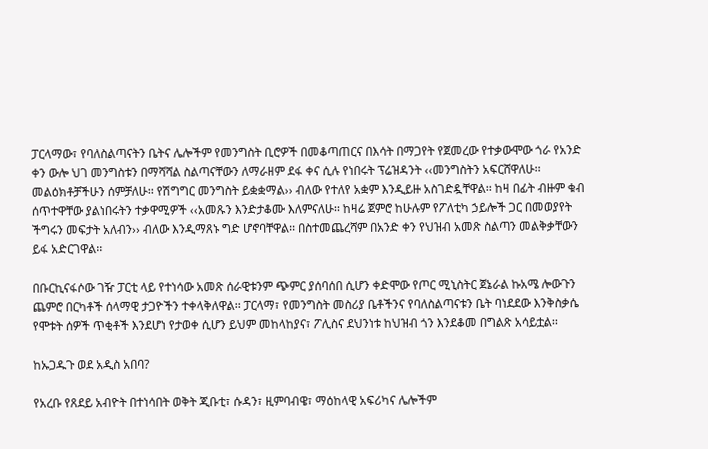ፓርላማው፣ የባለስልጣናትን ቤትና ሌሎችም የመንግስት ቢሮዎች በመቆጣጠርና በእሳት በማጋየት የጀመረው የተቃውሞው ጎራ የአንድ ቀን ውሎ ህገ መንግስቱን በማሻሻል ስልጣናቸውን ለማራዘም ደፋ ቀና ሲሉ የነበሩት ፕሬዝዳንት ‹‹መንግስትን አፍርሸዋለሁ፡፡ መልዕክቶቻችሁን ሰምቻለሁ፡፡ የሽግግር መንግስት ይቋቋማል›› ብለው የተለየ አቋም እንዲይዙ አስገድዷቸዋል፡፡ ከዛ በፊት ብዙም ቁብ ሰጥተዋቸው ያልነበሩትን ተቃዋሚዎች ‹‹አመጹን እንድታቆሙ እለምናለሁ፡፡ ከዛሬ ጀምሮ ከሁሉም የፖለቲካ ኃይሎች ጋር በመወያየት ችግሩን መፍታት አለብን›› ብለው እንዲማጸኑ ግድ ሆኖባቸዋል፡፡ በስተመጨረሻም በአንድ ቀን የህዝብ አመጽ ስልጣን መልቅቃቸውን ይፋ አድርገዋል፡፡

በቡርኪናፋሶው ገዥ ፓርቲ ላይ የተነሳው አመጽ ሰራዊቱንም ጭምር ያሰባሰበ ሲሆን ቀድሞው የጦር ሚኒስትር ጀኔራል ኩአሜ ሎውጉን ጨምሮ በርካቶች ሰላማዊ ታጋዮችን ተቀላቅለዋል፡፡ ፓርላማ፣ የመንግስት መስሪያ ቤቶችንና የባለስልጣናቱን ቤት ባነደደው እንቅስቃሴ የሞቱት ሰዎች ጥቂቶች እንደሆነ የታወቀ ሲሆን ይህም መከላከያና፣ ፖሊስና ደህንነቱ ከህዝብ ጎን እንደቆመ በግልጽ አሳይቷል፡፡

ከኡጋዱጉ ወደ አዲስ አበባ?

የአረቡ የጸደይ አብዮት በተነሳበት ወቅት ጂቡቲ፣ ሱዳን፣ ዚምባብዌ፣ ማዕከላዊ አፍሪካና ሌሎችም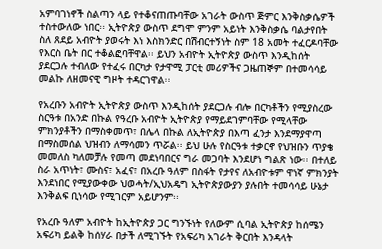አምባገነኖች ስልጣን ላይ የተቆናጠጡባቸው አገራት ውስጥ ጅምር እንቅስቃሴዎች ተስተውለው ነበር፡፡ ኢትዮጵያ ውስጥ ደግሞ ምንም አይነት እንቅስቃሴ ባልታየበት ስለ ጸደይ አብዮት ያወሩት እነ እስክንድር በሽብርተኝነት ስም 18 አመት ተፈርዶባቸው የእርስ ቤት በር ተቆልፎባቸዋል፡፡ ይህን አብዮት ኢትዮጵያ ውስጥ እንዲከሰት ያደርጋሉ ተብለው የተፈሩ በርካታ የታዋሚ ፓርቲ መሪዎችና ጋዜጠኞም በተመሳሳይ መልኩ ለዘመናዊ ግዞት ተዳርገዋል፡፡

የአረቡን አብዮት ኢትዮጵያ ውስጥ እንዲከሰት ያደርጋሉ ብሎ በርካቶችን የሚያስረው ስርዓቱ በአንድ በኩል የዓረቡ አብዮት ኢትዮጵያ የማይደገምባቸው የሚላቸው ምክንያቶችን በማስቀመጥ፣ በሌላ በኩል ለኢትዮጵያ በእጣ ፈንታ እንደማያዋጣ በማስመሰል ህዝብን ለማሳመን ጥሯል፡፡ ይህ ሁሉ የስርዓቱ ተቃርኖ የህዝቡን ጥያቄ መመለስ ካለመቻሉ የመጣ መደነባበርና ግራ መጋባት እንደሆነ ግልጽ ነው፡፡ በተለይ ስራ አጥነት፣ ሙስና፣ አፈና፣ በአረቡ ዓለም በስፋት የታየና ለአብዮቱም ዋነኛ ምክንያት እንደነበር የሚያውቀው ህወሓት/ኢህአዴግ ኢትዮጵያውያን ያሉበት ተመሳሳይ ሁኔታ እንቅልፍ ቢነሳው የሚገርም አይሆንም፡፡

የአረቡ ዓለም አብዮት ከኢትዮጵያ ጋር ግንኙነት የለውም ሲባል ኢትዮጵያ ከሰሜን አፍሪካ ይልቅ ከሰሃራ በታች ለሚገኙት የአፍሪካ አገራት ቅርበት እንዳላት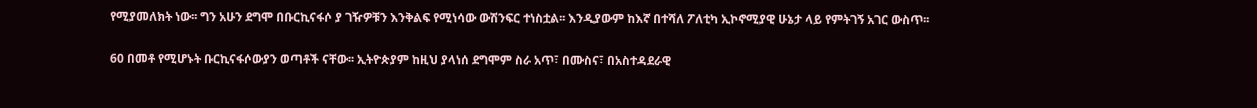የሚያመለክት ነው፡፡ ግን አሁን ደግሞ በቡርኪናፋሶ ያ ገዥዎቹን እንቅልፍ የሚነሳው ውሽንፍር ተነስቷል፡፡ እንዲያውም ከእኛ በተሻለ ፖለቲካ ኢኮኖሚያዊ ሁኔታ ላይ የምትገኝ አገር ውስጥ፡፡

60 በመቶ የሚሆኑት ቡርኪናፋሶውያን ወጣቶች ናቸው፡፡ ኢትዮጵያም ከዚህ ያላነሰ ደግሞም ስራ አጥ፣ በሙስና፣ በአስተዳደራዊ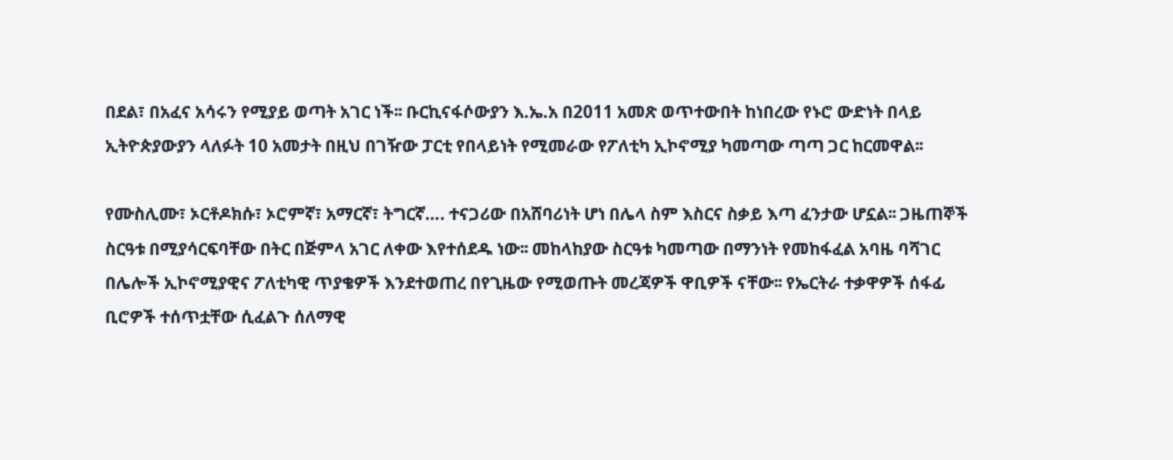በደል፣ በአፈና አሳሩን የሚያይ ወጣት አገር ነች፡፡ ቡርኪናፋሶውያን እ.ኤ.አ በ2011 አመጽ ወጥተውበት ከነበረው የኑሮ ውድነት በላይ ኢትዮጵያውያን ላለፉት 10 አመታት በዚህ በገዥው ፓርቲ የበላይነት የሚመራው የፖለቲካ ኢኮኖሚያ ካመጣው ጣጣ ጋር ከርመዋል፡፡

የሙስሊሙ፣ ኦርቶዶክሱ፣ ኦሮምኛ፣ አማርኛ፣ ትግርኛ…. ተናጋሪው በአሸባሪነት ሆነ በሌላ ስም እስርና ስቃይ እጣ ፈንታው ሆኗል፡፡ ጋዜጠኞች ስርዓቱ በሚያሳርፍባቸው በትር በጅምላ አገር ለቀው እየተሰደዱ ነው፡፡ መከላከያው ስርዓቱ ካመጣው በማንነት የመከፋፈል አባዜ ባሻገር በሌሎች ኢኮኖሚያዊና ፖለቲካዊ ጥያቄዎች እንደተወጠረ በየጊዜው የሚወጡት መረጃዎች ዋቢዎች ናቸው፡፡ የኤርትራ ተቃዋዎች ሰፋፊ ቢሮዎች ተሰጥቷቸው ሲፈልጉ ሰለማዊ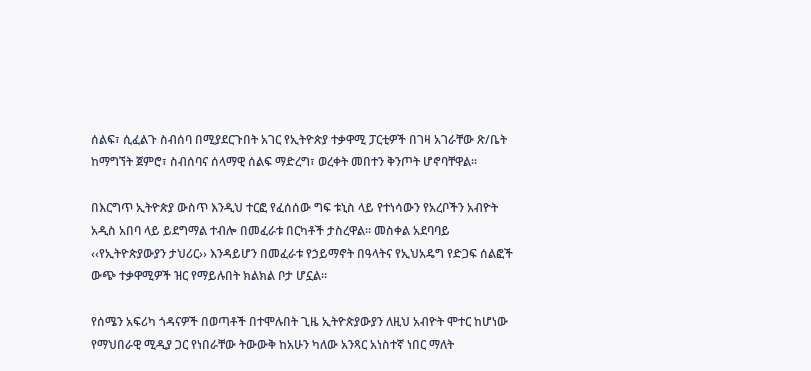ሰልፍ፣ ሲፈልጉ ስብሰባ በሚያደርጉበት አገር የኢትዮጵያ ተቃዋሚ ፓርቲዎች በገዛ አገራቸው ጽ/ቤት ከማግኘት ጀምሮ፣ ስብሰባና ሰላማዊ ሰልፍ ማድረግ፣ ወረቀት መበተን ቅንጦት ሆኖባቸዋል፡፡

በእርግጥ ኢትዮጵያ ውስጥ እንዲህ ተርፎ የፈሰሰው ግፍ ቱኒስ ላይ የተነሳውን የአረቦችን አብዮት አዲስ አበባ ላይ ይደግማል ተብሎ በመፈራቱ በርካቶች ታስረዋል፡፡ መስቀል አደባባይ ‹‹የኢትዮጵያውያን ታህሪር›› እንዳይሆን በመፈራቱ የኃይማኖት በዓላትና የኢህአዴግ የድጋፍ ሰልፎች ውጭ ተቃዋሚዎች ዝር የማይሉበት ክልክል ቦታ ሆኗል፡፡

የሰሜን አፍሪካ ጎዳናዎች በወጣቶች በተሞሉበት ጊዜ ኢትዮጵያውያን ለዚህ አብዮት ሞተር ከሆነው የማህበራዊ ሚዲያ ጋር የነበራቸው ትውውቅ ከአሁን ካለው አንጻር አነስተኛ ነበር ማለት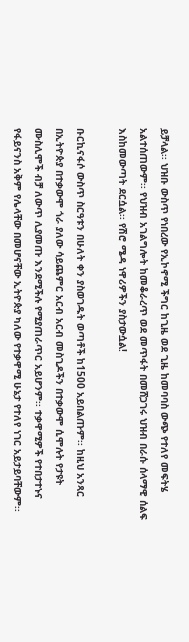ይቻላል፡፡ ህዝቡ ውስጥ የነበረው የኢኮኖሚ ችግር ከጊዜ ወደ ጊዜ ከመባባስ ውጭ የተለየ መፍትሄ አልተሰጠውም፡፡ የህዝብ አገልግሎት ከመቆራረጥ ወደ መጥፋት በመሸጋገሩ ህዝብ በራሱ ሰላማዊ ሰልፍ እስከመውጣት ደርሷል፡፡ የሽሮ ሜዳ ነዋሪዎችን ያስታውሷል!

ቡርኪናፋሶ ውስጥ ስርዓቱን በሁለት ቀን ያስወገዱት ወጣቶች ከ1500 አይበልጡም፡፡ ከዚህ አንጻር በኢትዮጵያ በተቃውሞ ጎራ ያለው ሳይጨምር አርብ አርብ መስጊዶችን በተቃውሞ ሲሞሉት የታዩት ሙስሊሞች ብቻ ለውጥ ሊያመጡ እንደሚችሉ የሚያጠራጥር አይሆንም፡፡ ተቃዋሚዎች የተበታተኑና የፋይናንስ አቅም የሌላቸው በመሆናቸው ኢትዮጵያ ካለው የተቃዋሚ ሁኔታ የተለየ ነገር አይታይባቸውም፡፡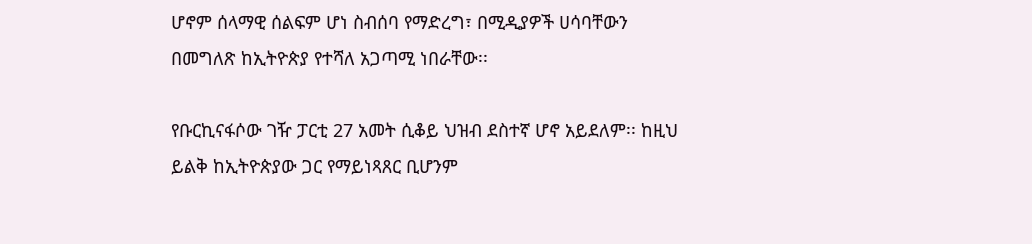ሆኖም ሰላማዊ ሰልፍም ሆነ ስብሰባ የማድረግ፣ በሚዲያዎች ሀሳባቸውን በመግለጽ ከኢትዮጵያ የተሻለ አጋጣሚ ነበራቸው፡፡

የቡርኪናፋሶው ገዥ ፓርቲ 27 አመት ሲቆይ ህዝብ ደስተኛ ሆኖ አይደለም፡፡ ከዚህ ይልቅ ከኢትዮጵያው ጋር የማይነጻጸር ቢሆንም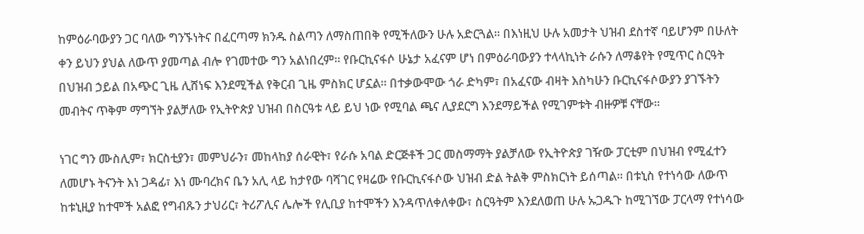ከምዕራባውያን ጋር ባለው ግንኙነትና በፈርጣማ ክንዱ ስልጣን ለማስጠበቅ የሚችለውን ሁሉ አድርጓል፡፡ በእነዚህ ሁሉ አመታት ህዝብ ደስተኛ ባይሆንም በሁለት ቀን ይህን ያህል ለውጥ ያመጣል ብሎ የገመተው ግን አልነበረም፡፡ የቡርኪናፋሶ ሁኔታ አፈናም ሆነ በምዕራባውያን ተላላኪነት ራሱን ለማቆየት የሚጥር ስርዓት በህዝብ ኃይል በአጭር ጊዜ ሊሸነፍ እንደሚችል የቅርብ ጊዜ ምስክር ሆኗል፡፡ በተቃውሞው ጎራ ድካም፣ በአፈናው ብዛት እስካሁን ቡርኪናፋሶውያን ያገኙትን መብትና ጥቅም ማግኘት ያልቻለው የኢትዮጵያ ህዝብ በስርዓቱ ላይ ይህ ነው የሚባል ጫና ሊያደርግ እንደማይችል የሚገምቱት ብዙዎቹ ናቸው፡፡

ነገር ግን ሙስሊም፣ ክርስቲያን፣ መምህራን፣ መከላከያ ሰራዊት፣ የራሱ አባል ድርጅቶች ጋር መስማማት ያልቻለው የኢትዮጵያ ገዥው ፓርቲም በህዝብ የሚፈተን ለመሆኑ ትናንት እነ ጋዳፊ፣ እነ ሙባረክና ቤን አሊ ላይ ከታየው ባሻገር የዛሬው የቡርኪናፋሶው ህዝብ ድል ትልቅ ምስክርነት ይሰጣል፡፡ በቱኒስ የተነሳው ለውጥ ከቱኒዚያ ከተሞች አልፎ የግብጹን ታህሪር፣ ትሪፖሊና ሌሎች የሊቢያ ከተሞችን እንዳጥለቀለቀው፣ ስርዓትም እንደለወጠ ሁሉ ኡጋዱጉ ከሚገኘው ፓርላማ የተነሳው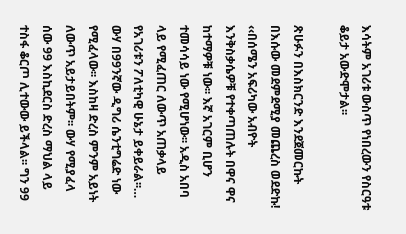እሳትም አገሪቱ ውስጥ የነበረውን የስርዓቱ ቆይታ አውድሞታል፡፡

ጽሁፉን በእስክርንድ እንደጀመርኩት በእሱው መደምደሚያ መጨረስ ወደድኩ! ‹‹በሰሜን አፍሪካው አብዮት እንቅስቃሴዎቹ የተቀጣጠሉት በዋና ዋና ከተማዎቹ ነው፡፡ እኛ አገርም ቢሆን ተመሳሳይ ነው የሚሆነው፡፡ አዲስ አበባ ላይ የሚፈጠር ለውጥ አጠቃላይ የአገሪቱን ፖለቲካዊ ሁኔታ ይቀይራል፡፡… ውሃ በ99ንኛው ዲግሪ ሴንቲግሬድ ነው የሚፈላው፡፡ እስከዛ ድረስ ምንም አይነት ለውጥ አይታይበትም፡፡ ውሃ የሚያፈላ ሰው 99 እስኪደርስ ድረስ ማህል ላይ ተስፋ ቆርጦ ሊተውው ይችላል፡፡ ግን 99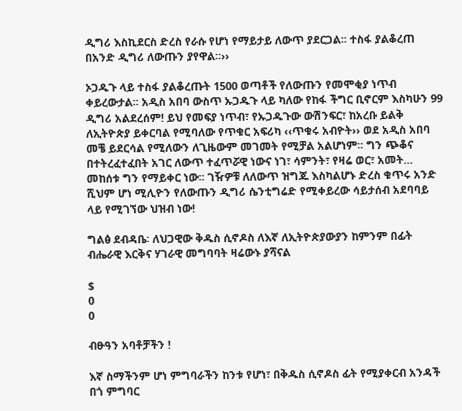ዲግሪ እስኪደርስ ድረስ የራሱ የሆነ የማይታይ ለውጥ ያደርጋል፡፡ ተስፋ ያልቆረጠ በአንድ ዲግሪ ለውጡን ያየዋል፡፡››

ኦጋዱጉ ላይ ተስፋ ያልቆረጡት 1500 ወጣቶች የለውጡን የመሞቂያ ነጥብ ቀይረውታል፡፡ አዲስ አበባ ውስጥ ኡጋዱጉ ላይ ካለው የከፋ ችግር ቢኖርም እስካሁን 99 ዲግሪ አልደረሰም! ይህ የመፍያ ነጥብ፣ የኡጋዱጉው ውሽንፍር፣ ከአረቡ ይልቅ ለኢትዮጵያ ይቀርባል የሚባለው የጥቁር አፍሪካ ‹‹ጥቁሩ አብዮት›› ወደ አዲስ አበባ መቼ ይደርሳል የሚለውን ለጊዜውም መገመት የሚቻል አልሆነም፡፡ ግን ጭቆና በተትረፈተፈበት አገር ለውጥ ተፈጥሯዊ ነውና ነገ፣ ሳምንት፣ የዛሬ ወር፣ አመት… መከሰቱ ግን የማይቀር ነው፡፡ ገዥዎቹ ለለውጥ ዝግጁ እስካልሆኑ ድረስ ቁጥሩ አንድ ሺህም ሆነ ሚሊዮን የለውጡን ዲግሪ ሴንቲግሬድ የሚቀይረው ሳይታሰብ አደባባይ ላይ የሚገኘው ህዝብ ነው!

ግልፅ ደብዳቤ፡ ለህጋዊው ቅዱስ ሲኖዶስ ለእኛ ለኢትዮጵያውያን ከምንም በፊት ብሔራዊ እርቅና ሃገራዊ መግባባት ዛሬውኑ ያሻናል

$
0
0

ብፁዓን አባቶቻችን !

እኛ ስማችንም ሆነ ምግባራችን ከንቱ የሆነ፣ በቅዱስ ሲኖዶስ ፊት የሚያቀርብ አንዳች በጎ ምግባር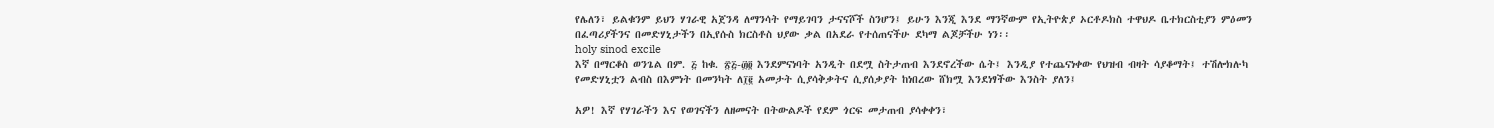የሌለን፣ ይልቁንም ይህን ሃገራዊ አጀንዳ ለማንሳት የማይገባን ታናናሾች ስንሆን፤ ይሁን እንጂ እንደ ማንኛውም የኢትዮጵያ ኦርቶዶክስ ተዋህዶ ቤተክርስቲያን ምዕመን በፈጣሪያችንና በመድሃኒታችን በኢየሱስ ክርስቶስ ህያው ቃል በአደራ የተሰጠናችሁ ደካማ ልጆቻችሁ ነን፡፡
holy sinod excile
እኛ በማርቆስ ወንጌል በም. ፭ ከቁ. ፳፭-፴፬ እንደምናነባት አንዲት በደሟ ስትታጠብ እንደኖረችው ሴት፤ እንዲያ የተጨናነቀው የህዝብ ብዛት ሳያቆማት፤ ተሽሎክሉካ የመድሃኒቷን ልብስ በእምነት በመንካት ለ፲፪ አመታት ሲያሳቅቃትና ሲያሰቃያት ከነበረው ሸክሟ እንደነፃችው እንስት ያለን፤

አዎ! እኛ የሃገራችን እና የወገናችን ለዘመናት በትውልዶች የደም ጎርፍ መታጠብ ያሳቀቀን፣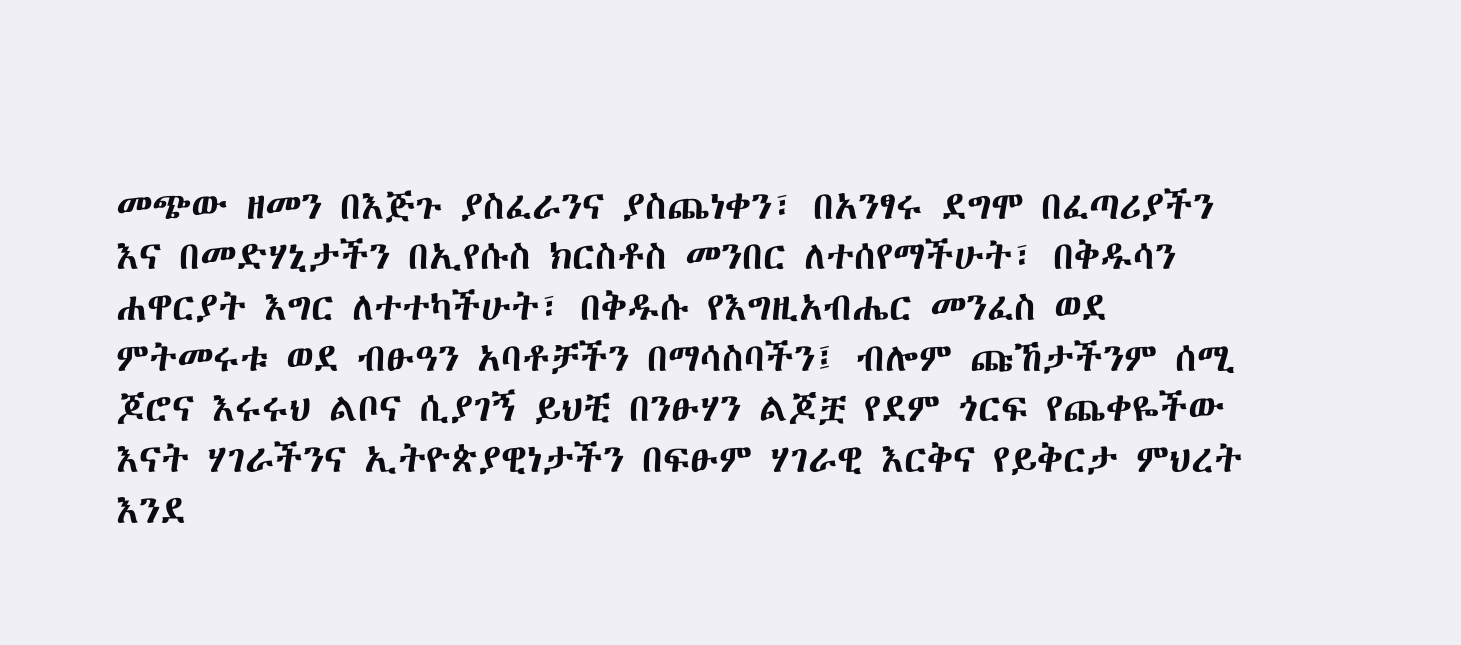መጭው ዘመን በእጅጉ ያስፈራንና ያስጨነቀን፣ በአንፃሩ ደግሞ በፈጣሪያችን እና በመድሃኒታችን በኢየሱስ ክርስቶስ መንበር ለተሰየማችሁት፣ በቅዱሳን ሐዋርያት እግር ለተተካችሁት፣ በቅዱሱ የእግዚአብሔር መንፈስ ወደ ምትመሩቱ ወደ ብፁዓን አባቶቻችን በማሳስባችን፤ ብሎም ጩኸታችንም ሰሚ ጆሮና እሩሩህ ልቦና ሲያገኝ ይህቺ በንፁሃን ልጆቿ የደም ጎርፍ የጨቀዬችው እናት ሃገራችንና ኢትዮጵያዊነታችን በፍፁም ሃገራዊ እርቅና የይቅርታ ምህረት እንደ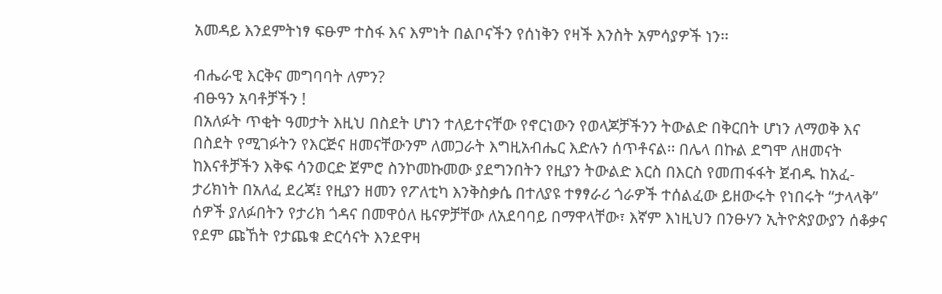አመዳይ እንደምትነፃ ፍፁም ተስፋ እና እምነት በልቦናችን የሰነቅን የዛች እንስት አምሳያዎች ነን፡፡

ብሔራዊ እርቅና መግባባት ለምን?
ብፁዓን አባቶቻችን !
በአለፉት ጥቂት ዓመታት እዚህ በስደት ሆነን ተለይተናቸው የኖርነውን የወላጆቻችንን ትውልድ በቅርበት ሆነን ለማወቅ እና በስደት የሚገፉትን የእርጅና ዘመናቸውንም ለመጋራት እግዚአብሔር እድሉን ሰጥቶናል፡፡ በሌላ በኩል ደግሞ ለዘመናት ከእናቶቻችን እቅፍ ሳንወርድ ጀምሮ ስንኮመኩመው ያደግንበትን የዚያን ትውልድ እርስ በእርስ የመጠፋፋት ጀብዱ ከአፈ-ታሪክነት በአለፈ ደረጃ፤ የዚያን ዘመን የፖለቲካ እንቅስቃሴ በተለያዩ ተፃፃራሪ ጎራዎች ተሰልፈው ይዘውሩት የነበሩት “ታላላቅ” ሰዎች ያለፉበትን የታሪክ ጎዳና በመዋዕለ ዜናዎቻቸው ለአደባባይ በማዋላቸው፣ እኛም እነዚህን በንፁሃን ኢትዮጵያውያን ሰቆቃና የደም ጩኸት የታጨቁ ድርሳናት እንደዋዛ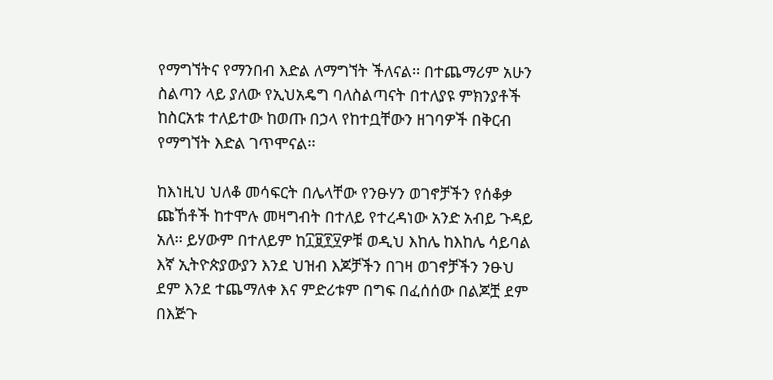የማግኘትና የማንበብ እድል ለማግኘት ችለናል፡፡ በተጨማሪም አሁን ስልጣን ላይ ያለው የኢህአዴግ ባለስልጣናት በተለያዩ ምክንያቶች ከስርአቱ ተለይተው ከወጡ በኃላ የከተቧቸውን ዘገባዎች በቅርብ የማግኘት እድል ገጥሞናል፡፡

ከእነዚህ ህለቆ መሳፍርት በሌላቸው የንፁሃን ወገኖቻችን የሰቆቃ ጩኸቶች ከተሞሉ መዛግብት በተለይ የተረዳነው አንድ አብይ ጉዳይ አለ፡፡ ይሃውም በተለይም ከ፲፱፻፶ዎቹ ወዲህ እከሌ ከእከሌ ሳይባል እኛ ኢትዮጵያውያን እንደ ህዝብ እጆቻችን በገዛ ወገኖቻችን ንፁህ ደም እንደ ተጨማለቀ እና ምድሪቱም በግፍ በፈሰሰው በልጆቿ ደም በእጅጉ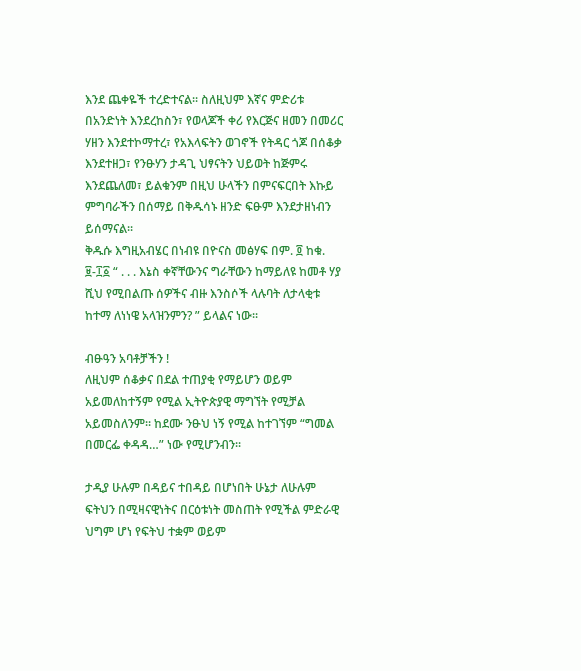እንደ ጨቀዬች ተረድተናል፡፡ ስለዚህም እኛና ምድሪቱ በአንድነት እንደረከስን፣ የወላጆች ቀሪ የእርጅና ዘመን በመሪር ሃዘን እንደተኮማተረ፣ የአእላፍትን ወገኖች የትዳር ጎጆ በሰቆቃ እንደተዘጋ፣ የንፁሃን ታዳጊ ህፃናትን ህይወት ከጅምሩ እንደጨለመ፣ ይልቁንም በዚህ ሁላችን በምናፍርበት እኩይ ምግባራችን በሰማይ በቅዱሳኑ ዘንድ ፍፁም እንደታዘነብን ይሰማናል፡፡
ቅዱሱ እግዚአብሄር በነብዩ በዮናስ መፅሃፍ በም. ፬ ከቁ. ፱-፲፩ “ . . . እኔስ ቀኛቸውንና ግራቸውን ከማይለዩ ከመቶ ሃያ ሺህ የሚበልጡ ሰዎችና ብዙ እንስሶች ላሉባት ለታላቂቱ ከተማ ለነነዌ አላዝንምን? ” ይላልና ነው፡፡

ብፁዓን አባቶቻችን !
ለዚህም ሰቆቃና በደል ተጠያቂ የማይሆን ወይም አይመለከተኝም የሚል ኢትዮጵያዊ ማግኘት የሚቻል አይመስለንም፡፡ ከደሙ ንፁህ ነኝ የሚል ከተገኘም “ግመል በመርፌ ቀዳዳ…” ነው የሚሆንብን፡፡

ታዲያ ሁሉም በዳይና ተበዳይ በሆነበት ሁኔታ ለሁሉም ፍትህን በሚዛናዊነትና በርዕቱነት መስጠት የሚችል ምድራዊ ህግም ሆነ የፍትህ ተቋም ወይም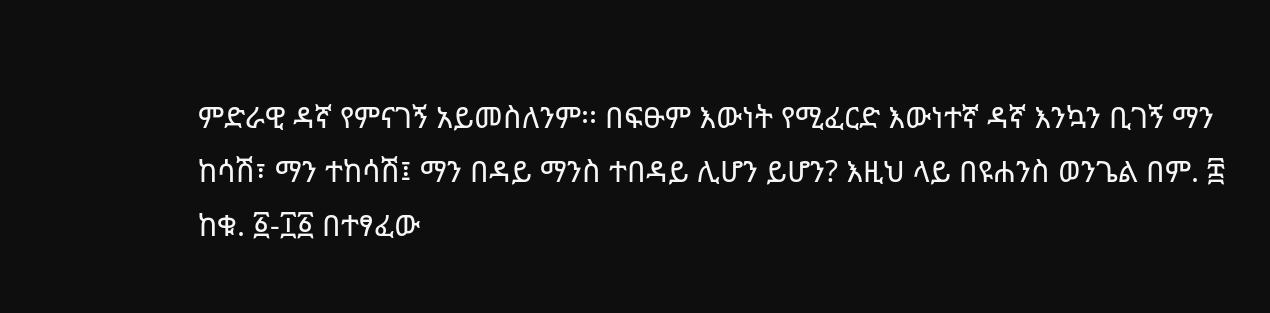ምድራዊ ዳኛ የምናገኝ አይመስለንም፡፡ በፍፁም እውነት የሚፈርድ እውነተኛ ዳኛ እንኳን ቢገኝ ማን ከሳሽ፣ ማን ተከሳሽ፤ ማን በዳይ ማንስ ተበዳይ ሊሆን ይሆን? እዚህ ላይ በዩሐንስ ወንጌል በም. ፰ ከቁ. ፩-፲፩ በተፃፈው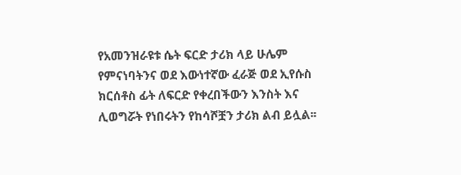የአመንዝራዩቱ ሴት ፍርድ ታሪክ ላይ ሁሌም የምናነባትንና ወደ እውነተኛው ፈራጅ ወደ ኢየሱስ ክርሰቶስ ፊት ለፍርድ የቀረበችውን እንስት እና ሊወግሯት የነበሩትን የከሳሾቿን ታሪክ ልብ ይሏል፡፡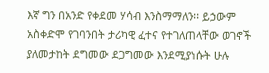እኛ ግን በአንድ የቀደመ ሃሳብ እንስማማለን፡፡ ይኃውም አስቀድሞ የገባንበት ታሪካዊ ፈተና የተገለጠላቸው ወገኖች ያለመታከት ደግመው ደጋግመው እንደሚያነሱት ሁሉ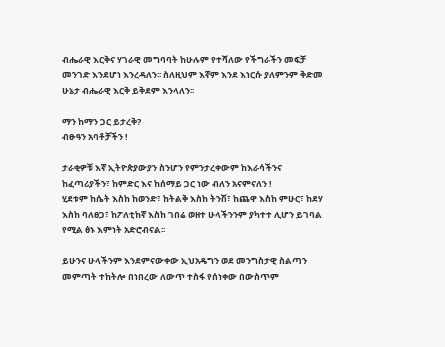ብሔራዊ እርቅና ሃገራዊ መግባባት ከሁሉም የተሻለው የችግራችን መፍቻ መንገድ እንደሆነ እንረዳለን፡፡ ስለዚህም እኛም እንደ እነርሱ ያለምንም ቅድመ ሁኔታ ብሔራዊ እርቅ ይቅደም እንላለን፡፡

ማን ከማን ጋር ይታረቅ?
ብፁዓን አባቶቻችን !

ታራቂዎቹ እኛ ኢትዮጵያውያን ስንሆን የምንታረቀውም ከእራሳችንና ከፈጣሪያችን፣ ከምድር እና ከሰማይ ጋር ነው ብለን አናምናለን !
ሂደቱም ከሴት እስከ ከወንድ፣ ከትልቅ እስከ ትንሽ፣ ከጨዋ እስከ ምሁር፣ ከደሃ እስከ ባለፀጋ፣ ከፖለቲከኛ እስከ ገበሬ ወዘተ ሁላችንንም ያካተተ ሊሆን ይገባል የሚል ፅኑ እምነት አድሮብናል፡፡

ይሁንና ሁላችንም እንደምናውቀው ኢህአዴግን ወደ መንግስታዊ ስልጣን መምጣት ተከትሎ በነበረው ለውጥ ተስፋ የሰነቀው በውስጥም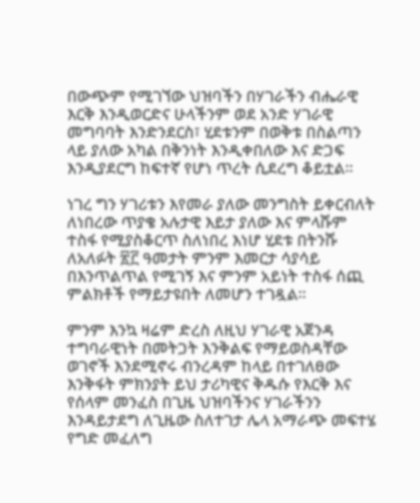በውጭም የሚገኘው ህዝባችን በሃገራችን ብሔራዊ እርቅ እንዲወርድና ሁላችንም ወደ አንድ ሃገራዊ መግባባት እንድንደርስ፣ ሂደቱንም በወቅቱ በስልጣን ላይ ያለው አካል በቅንነት እንዲቀበለው እና ድጋፍ እንዲያደርግ ከፍተኛ የሆነ ጥረት ሲደረግ ቆይቷል፡፡

ነገረ ግን ሃገሪቱን እየመራ ያለው መንግስት ይቀርብለት ለነበረው ጥያቄ አሉታዊ እይታ ያለው እና ምላሹም ተስፋ የሚያስቆርጥ ስለነበረ እነሆ ሂደቱ በትንሹ ለአለፉት ፳፫ ዓመታት ምንም እመርታ ሳያሳይ በእንጥልጥል የሚገኝ እና ምንም አይነት ተስፋ ሰጪ ምልክቶች የማይታዩበት ለመሆን ተገዷል፡፡

ምንም እንኳ ዛሬም ድረስ ለዚህ ሃገራዊ አጀንዳ ተግባራዊነት በመትጋት እንቅልፍ የማይወስዳቸው ወገኖች እንደሚኖሩ ብንረዳም ከላይ በተገለፀው እንቅፋት ምክንያት ይህ ታሪካዊና ቅዱሱ የእርቅ እና የሰላም መንፈስ በጊዜ ህዝባችንና ሃገራችንን እንዳይታደግ ለጊዜው ስለተገታ ሌላ አማራጭ መፍተሄ የግድ መፈለግ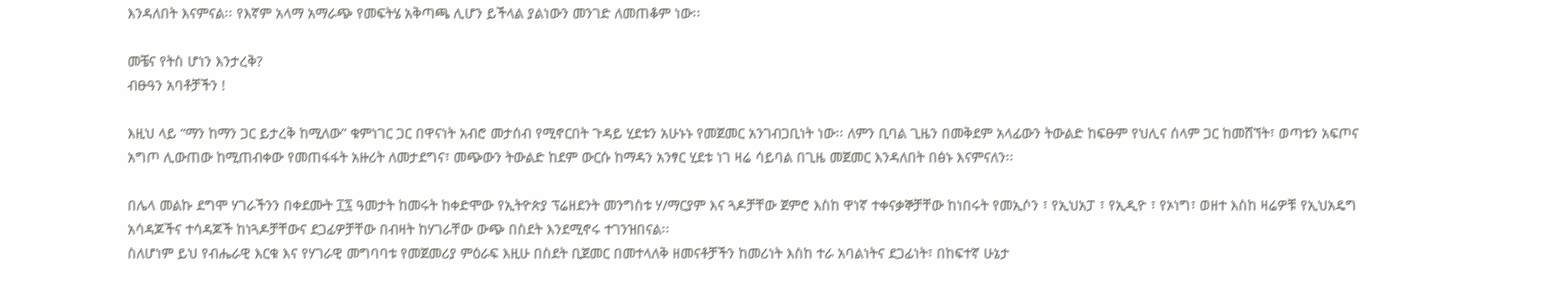እንዳለበት እናምናል፡፡ የእኛም አላማ አማራጭ የመፍትሄ አቅጣጫ ሊሆን ይችላል ያልነውን መንገድ ለመጠቆም ነው፡፡

መቼና የትስ ሆነን እንታረቅ?
ብፁዓን አባቶቻችን !

እዚህ ላይ “ማን ከማን ጋር ይታረቅ ከሚለው” ቁምነገር ጋር በዋናነት አብሮ መታሰብ የሚኖርበት ጉዳይ ሂደቱን አሁኑኑ የመጀመር አንገብጋቢነት ነው፡፡ ለምን ቢባል ጊዜን በመቅደም አላፊውን ትውልድ ከፍፁም የህሊና ሰላም ጋር ከመሸኘት፣ ወጣቱን አፍጦና አግጦ ሊውጠው ከሚጠብቀው የመጠፋፋት አዙሪት ለመታደግና፣ መጭውን ትውልድ ከደም ውርሱ ከማዳን አንፃር ሂደቱ ነገ ዛሬ ሳይባል በጊዜ መጀመር እንዳለበት በፅኑ እናምናለን፡፡

በሌላ መልኩ ደግሞ ሃገራችንን በቀደሙት ፲፯ ዓመታት ከመሩት ከቀድሞው የኢትዮጵያ ፕሬዘደንት መንግስቱ ሃ/ማርያም እና ጓዶቻቸው ጀምሮ እስከ ዋነኛ ተቀናቃኞቻቸው ከነበሩት የመኢሶን ፣ የኢህአፓ ፣ የኢዲዮ ፣ የኦነግ፣ ወዘተ እስከ ዛሬዎቹ የኢህአዴግ አሳዳጆችና ተሳዳጆች ከነጓዶቻቸውና ደጋፊዎቻቸው በብዛት ከሃገራቸው ውጭ በስደት እንደሚኖሩ ተገንዝበናል፡፡
ስለሆነም ይህ የብሔራዊ እርቁ እና የሃገራዊ መግባባቱ የመጀመሪያ ምዕራፍ እዚሁ በስደት ቢጀመር በመተላለቅ ዘመናቶቻችን ከመሪነት እስከ ተራ አባልነትና ደጋፊነት፣ በከፍተኛ ሁኔታ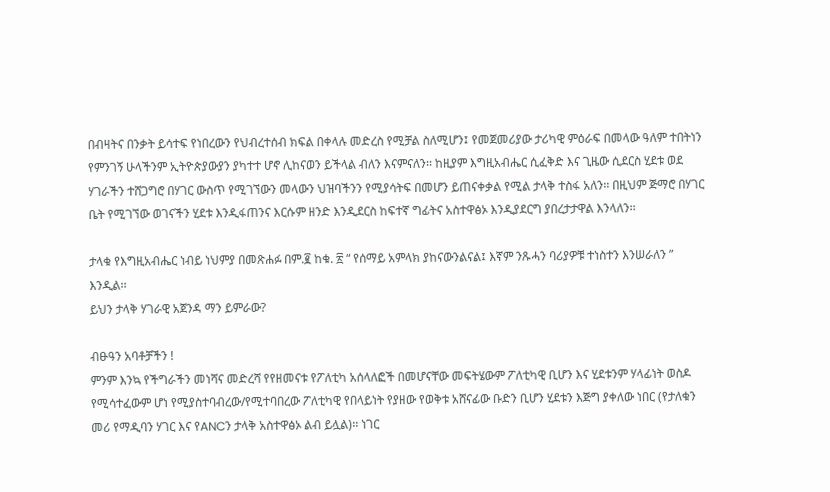በብዛትና በንቃት ይሳተፍ የነበረውን የህብረተሰብ ክፍል በቀላሉ መድረስ የሚቻል ስለሚሆን፤ የመጀመሪያው ታሪካዊ ምዕራፍ በመላው ዓለም ተበትነን የምንገኝ ሁላችንም ኢትዮጵያውያን ያካተተ ሆኖ ሊከናወን ይችላል ብለን እናምናለን፡፡ ከዚያም እግዚአብሔር ሲፈቅድ እና ጊዜው ሲደርስ ሂደቱ ወደ ሃገራችን ተሸጋግሮ በሃገር ውስጥ የሚገኘውን መላውን ህዝባችንን የሚያሳትፍ በመሆን ይጠናቀቃል የሚል ታላቅ ተስፋ አለን፡፡ በዚህም ጅማሮ በሃገር ቤት የሚገኘው ወገናችን ሂደቱ እንዲፋጠንና እርሱም ዘንድ እንዲደርስ ከፍተኛ ግፊትና አስተዋፅኦ እንዲያደርግ ያበረታታዋል እንላለን፡፡

ታላቁ የእግዚአብሔር ነብይ ነህምያ በመጽሐፉ በም.፪ ከቁ. ፳ “ የሰማይ አምላክ ያከናውንልናል፤ እኛም ንጹሓን ባሪያዎቹ ተነስተን እንሠራለን ” እንዲል፡፡
ይህን ታላቅ ሃገራዊ አጀንዳ ማን ይምራው?

ብፁዓን አባቶቻችን !
ምንም እንኳ የችግራችን መነሻና መድረሻ የየዘመናቱ የፖለቲካ አሰላለፎች በመሆናቸው መፍትሄውም ፖለቲካዊ ቢሆን እና ሂደቱንም ሃላፊነት ወስዶ የሚሳተፈውም ሆነ የሚያስተባብረው/የሚተባበረው ፖለቲካዊ የበላይነት የያዘው የወቅቱ አሸናፊው ቡድን ቢሆን ሂደቱን እጅግ ያቀለው ነበር (የታለቁን መሪ የማዲባን ሃገር እና የANCን ታላቅ አስተዋፅኦ ልብ ይሏል)፡፡ ነገር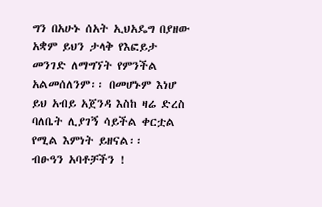ግን በአሁኑ ሰአት ኢህአዴግ በያዘው አቋም ይህን ታላቅ የእፎይታ መንገድ ለማግኘት የምንችል አልመሰለንም፡፡ በመሆኑም እነሆ ይህ አብይ አጀንዳ እስከ ዛሬ ድረስ ባለቤት ሊያገኝ ሳይችል ቀርቷል የሚል እምነት ይዘናል፡፡
ብፁዓን አባቶቻችን !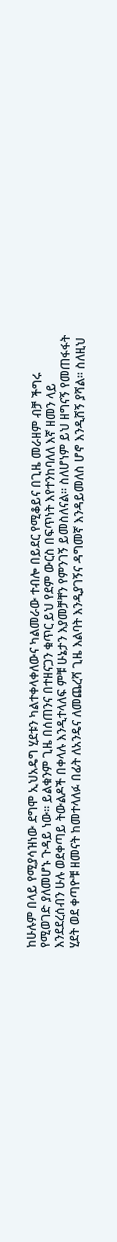ከሁሉም በላይ የሚያሳዝነው ደግሞ ኢህአዴግ ሂደቱን ካልተቀላቀለውና ካልመራው ተብሎ በይደር የሚቆይና በጊዜ መራዘም ብቻ ችግሩ የሚወገድ ያለመሆኑ ጉዳይ ነው፡፡ ይልቁንም ጊዜ በሰጠንና በተዘናጋን ቁጥር ይህ የደም ውርስ በፍጥነት እየተንከባለለ እኛ ዘመን ላይ እንደደረሰብን ሁሉ ወደቀጣይ ትውልዶች በቀላሉ እንዲተላለፍ ምቹ ሁኔታን እያመቻቸን የምንገኝ ይመስለናል፡፡ ስለሆነም ይህ ዘግናኝ የመጠፋፋት ሂደት ወደ ቀጣዮቹ ዘመናት ከመተላለፉ በፊት ለአንዴና ለመጨረሻ ጊዜ እልባት እንዲያገኝና ዳግመኛ እንዳይመለስ ሆኖ እንዲሸኝ ያሻል፡፡ ስለዚህ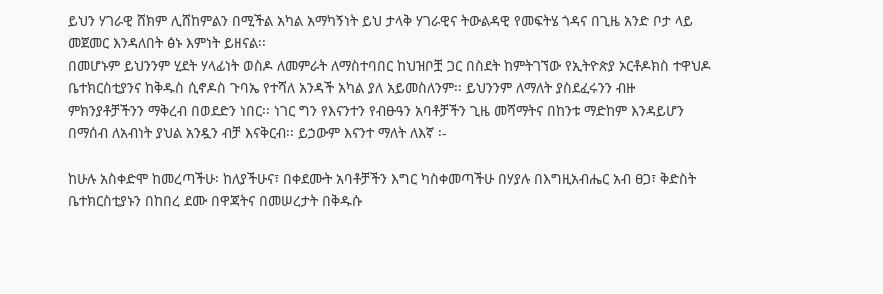ይህን ሃገራዊ ሸክም ሊሸከምልን በሚችል አካል አማካኝነት ይህ ታላቅ ሃገራዊና ትውልዳዊ የመፍትሄ ጎዳና በጊዜ አንድ ቦታ ላይ መጀመር እንዳለበት ፅኑ እምነት ይዘናል፡፡
በመሆኑም ይህንንም ሂደት ሃላፊነት ወስዶ ለመምራት ለማስተባበር ከህዝቦቿ ጋር በስደት ከምትገኘው የኢትዮጵያ ኦርቶዶክስ ተዋህዶ ቤተክርስቲያንና ከቅዱስ ሲኖዶስ ጉባኤ የተሻለ አንዳች አካል ያለ አይመስለንም፡፡ ይህንንም ለማለት ያስደፈሩንን ብዙ ምክንያቶቻችንን ማቅረብ በወደድን ነበር፡፡ ነገር ግን የእናንተን የብፁዓን አባቶቻችን ጊዜ መሻማትና በከንቱ ማድከም እንዳይሆን በማሰብ ለአብነት ያህል አንዷን ብቻ እናቅርብ፡፡ ይኃውም እናንተ ማለት ለእኛ ፡-

ከሁሉ አስቀድሞ ከመረጣችሁ፡ ከለያችሁና፣ በቀደሙት አባቶቻችን እግር ካስቀመጣችሁ በሃያሉ በእግዚአብሔር አብ ፀጋ፣ ቅድስት ቤተክርስቲያኑን በከበረ ደሙ በዋጃትና በመሠረታት በቅዱሱ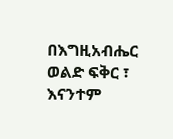በእግዚአብሔር ወልድ ፍቅር ፣ እናንተም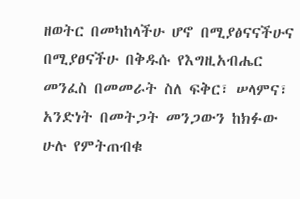ዘወትር በመካከላችሁ ሆኖ በሚያፅናናችሁና በሚያፀናችሁ በቅዱሱ የእግዚአብሔር መንፈስ በመመራት ስለ ፍቅር፣ ሠላምና፣ አንድነት በመትጋት መንጋውን ከክፉው ሁሉ የምትጠብቁ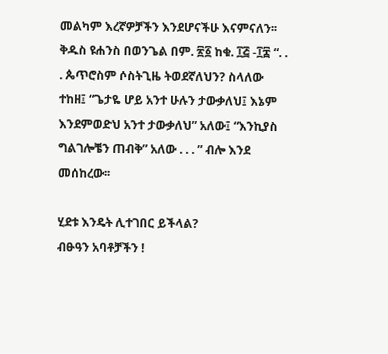መልካም እረኛዎቻችን እንደሆናችሁ እናምናለን፡፡
ቅዱስ ዩሐንስ በወንጌል በም. ፳፩ ከቁ. ፲፭ -፲፰ “. . . ጴጥሮስም ሶስትጊዜ ትወደኛለህን? ስላለው ተከዘ፤ “ጌታዬ ሆይ አንተ ሁሉን ታውቃለህ፤ እኔም እንደምወድህ አንተ ታውቃለህ” አለው፤ “እንኪያስ ግልገሎቼን ጠብቅ” አለው . . . ” ብሎ እንደ መሰከረው፡፡

ሂደቱ እንዴት ሊተገበር ይችላል?
ብፁዓን አባቶቻችን !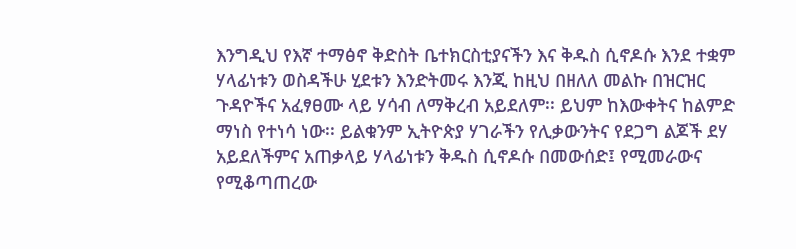እንግዲህ የእኛ ተማፅኖ ቅድስት ቤተክርስቲያናችን እና ቅዱስ ሲኖዶሱ እንደ ተቋም ሃላፊነቱን ወስዳችሁ ሂደቱን እንድትመሩ እንጂ ከዚህ በዘለለ መልኩ በዝርዝር ጉዳዮችና አፈፃፀሙ ላይ ሃሳብ ለማቅረብ አይደለም፡፡ ይህም ከእውቀትና ከልምድ ማነስ የተነሳ ነው፡፡ ይልቁንም ኢትዮጵያ ሃገራችን የሊቃውንትና የደጋግ ልጆች ደሃ አይደለችምና አጠቃላይ ሃላፊነቱን ቅዱስ ሲኖዶሱ በመውሰድ፤ የሚመራውና የሚቆጣጠረው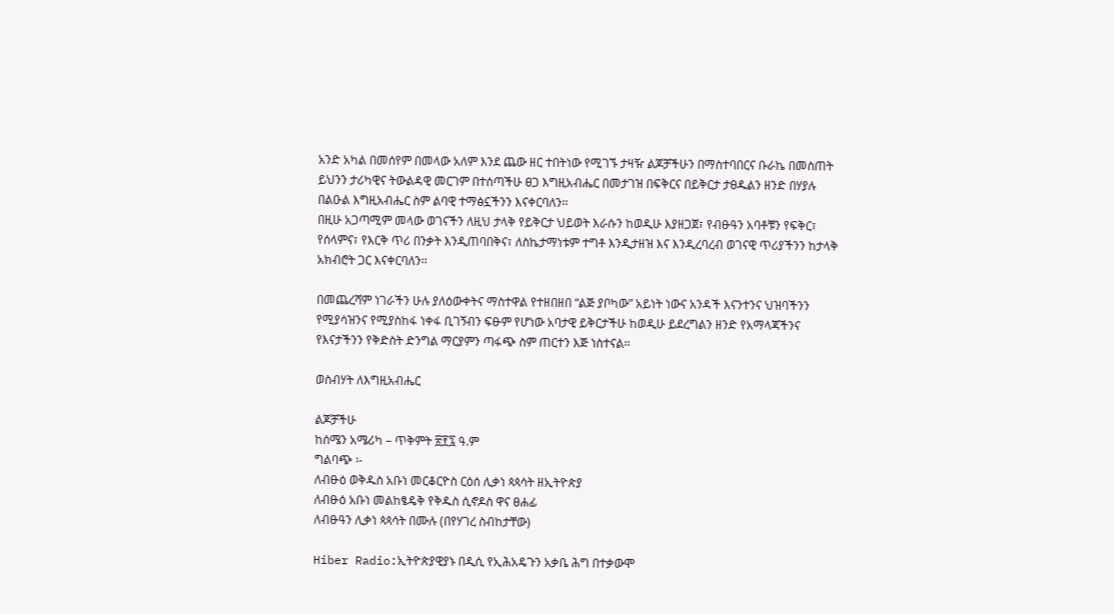አንድ አካል በመሰየም በመላው አለም እንደ ጨው ዘር ተበትነው የሚገኙ ታዛዥ ልጆቻችሁን በማስተባበርና ቡራኬ በመስጠት ይህንን ታሪካዊና ትውልዳዊ መርገም በተሰጣችሁ ፀጋ እግዚአብሔር በመታገዝ በፍቅርና በይቅርታ ታፀዱልን ዘንድ በሃያሉ በልዑል እግዚአብሔር ስም ልባዊ ተማፅኗችንን እናቀርባለን፡፡
በዚሁ አጋጣሚም መላው ወገናችን ለዚህ ታላቅ የይቅርታ ህይወት እራሱን ከወዲሁ እያዘጋጀ፣ የብፁዓን አባቶቹን የፍቅር፣ የሰላምና፣ የእርቅ ጥሪ በንቃት እንዲጠባበቅና፣ ለስኬታማነቱም ተግቶ እንዲታዘዝ እና እንዲረባረብ ወገናዊ ጥሪያችንን ከታላቅ አክብሮት ጋር እናቀርባለን፡፡

በመጨረሻም ነገራችን ሁሉ ያለዕውቀትና ማስተዋል የተዘበዘበ “ልጅ ያቦካው” አይነት ነውና አንዳች እናንተንና ህዝባችንን የሚያሳዝንና የሚያስከፋ ነቀፋ ቢገኝብን ፍፁም የሆነው አባታዊ ይቅርታችሁ ከወዲሁ ይደረግልን ዘንድ የአማላጃችንና የእናታችንን የቅድስት ድንግል ማርያምን ጣፋጭ ስም ጠርተን እጅ ነስተናል፡፡

ወስብሃት ለእግዚአብሔር

ልጆቻችሁ
ከሰሜን አሜሪካ – ጥቅምት ፳፻፯ ዓ.ም
ግልባጭ ፡-
ለብፁዕ ወቅዱስ አቡነ መርቆርዮስ ርዕሰ ሊቃነ ጳጳሳት ዘኢትዮጵያ
ለብፁዕ አቡነ መልከፄዴቅ የቅዱስ ሲኖዶስ ዋና ፀሐፊ
ለብፁዓን ሊቃነ ጳጳሳት በሙሉ (በየሃገረ ስብከታቸው)

Hiber Radio:ኢትዮጵያዊያኑ በዲሲ የኢሕአዴጉን አቃቤ ሕግ በተቃውሞ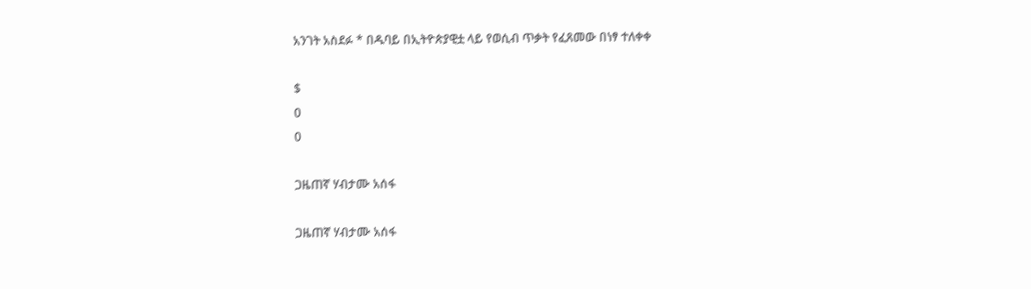አንገት አስደፉ * በዱባይ በኢትዮጵያዊቷ ላይ የወሲብ ጥቃት የፈጸመው በነፃ ተለቀቀ

$
0
0

ጋዜጠኛ ሃብታሙ አሰፋ

ጋዜጠኛ ሃብታሙ አሰፋ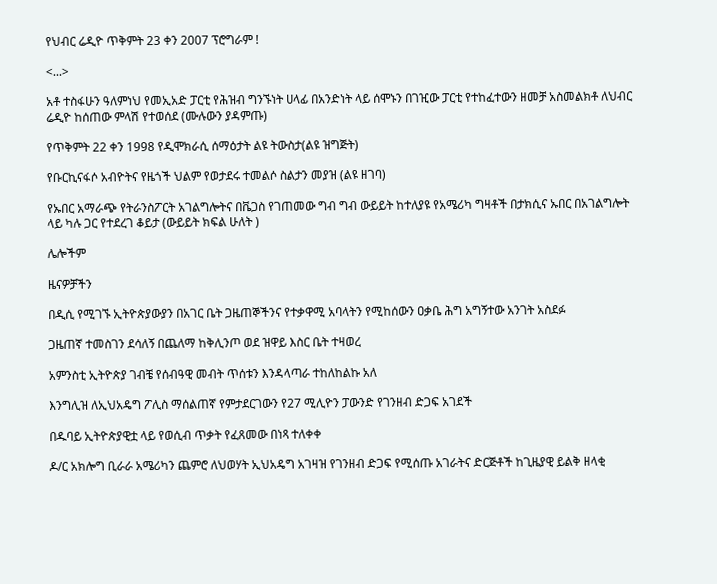የህብር ሬዲዮ ጥቅምት 23 ቀን 2007 ፕሮግራም !

<...>

አቶ ተስፋሁን ዓለምነህ የመኢአድ ፓርቲ የሕዝብ ግንኙነት ሀላፊ በአንድነት ላይ ሰሞኑን በገዢው ፓርቲ የተከፈተውን ዘመቻ አስመልክቶ ለህብር ሬዲዮ ከሰጠው ምላሽ የተወሰደ (ሙሉውን ያዳምጡ)

የጥቅምት 22 ቀን 1998 የዲሞክራሲ ሰማዕታት ልዩ ትውስታ(ልዩ ዝግጅት)

የቡርኪናፋሶ አብዮትና የዜጎች ህልም የወታደሩ ተመልሶ ስልታን መያዝ (ልዩ ዘገባ)

የኡበር አማራጭ የትራንስፖርት አገልግሎትና በቬጋስ የገጠመው ግብ ግብ ውይይት ከተለያዩ የአሜሪካ ግዛቶች በታክሲና ኡበር በአገልግሎት ላይ ካሉ ጋር የተደረገ ቆይታ (ውይይት ክፍል ሁለት )

ሌሎችም

ዜናዎቻችን

በዲሲ የሚገኙ ኢትዮጵያውያን በአገር ቤት ጋዜጠኞችንና የተቃዋሚ አባላትን የሚከሰውን ዐቃቤ ሕግ አግኝተው አንገት አስደፉ

ጋዜጠኛ ተመስገን ደሳለኝ በጨለማ ከቅሊንጦ ወደ ዝዋይ እስር ቤት ተዛወረ

አምንስቲ ኢትዮጵያ ገብቼ የሰብዓዊ መብት ጥሰቱን እንዳላጣራ ተከለከልኩ አለ

እንግሊዝ ለኢህአዴግ ፖሊስ ማሰልጠኛ የምታደርገውን የ27 ሚሊዮን ፓውንድ የገንዘብ ድጋፍ አገደች

በዱባይ ኢትዮጵያዊቷ ላይ የወሲብ ጥቃት የፈጸመው በነጻ ተለቀቀ

ዶ/ር አክሎግ ቢራራ አሜሪካን ጨምሮ ለህወሃት ኢህአዴግ አገዛዝ የገንዘብ ድጋፍ የሚሰጡ አገራትና ድርጅቶች ከጊዜያዊ ይልቅ ዘላቂ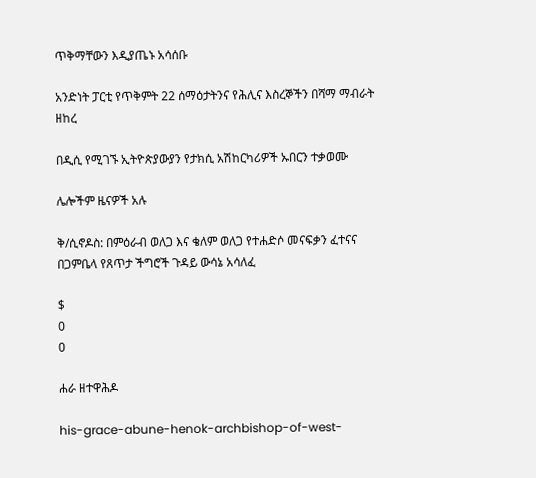ጥቅማቸውን እዲያጤኑ አሳሰቡ

አንድነት ፓርቲ የጥቅምት 22 ሰማዕታትንና የሕሊና እስረኞችን በሻማ ማብራት ዘከረ

በዲሲ የሚገኙ ኢትዮጵያውያን የታክሲ አሽከርካሪዎች ኡበርን ተቃወሙ

ሌሎችም ዜናዎች አሉ

ቅ/ሲኖዶስ: በምዕራብ ወለጋ እና ቄለም ወለጋ የተሐድሶ መናፍቃን ፈተናና በጋምቤላ የጸጥታ ችግሮች ጉዳይ ውሳኔ አሳለፈ

$
0
0

ሐራ ዘተዋሕዶ

his-grace-abune-henok-archbishop-of-west-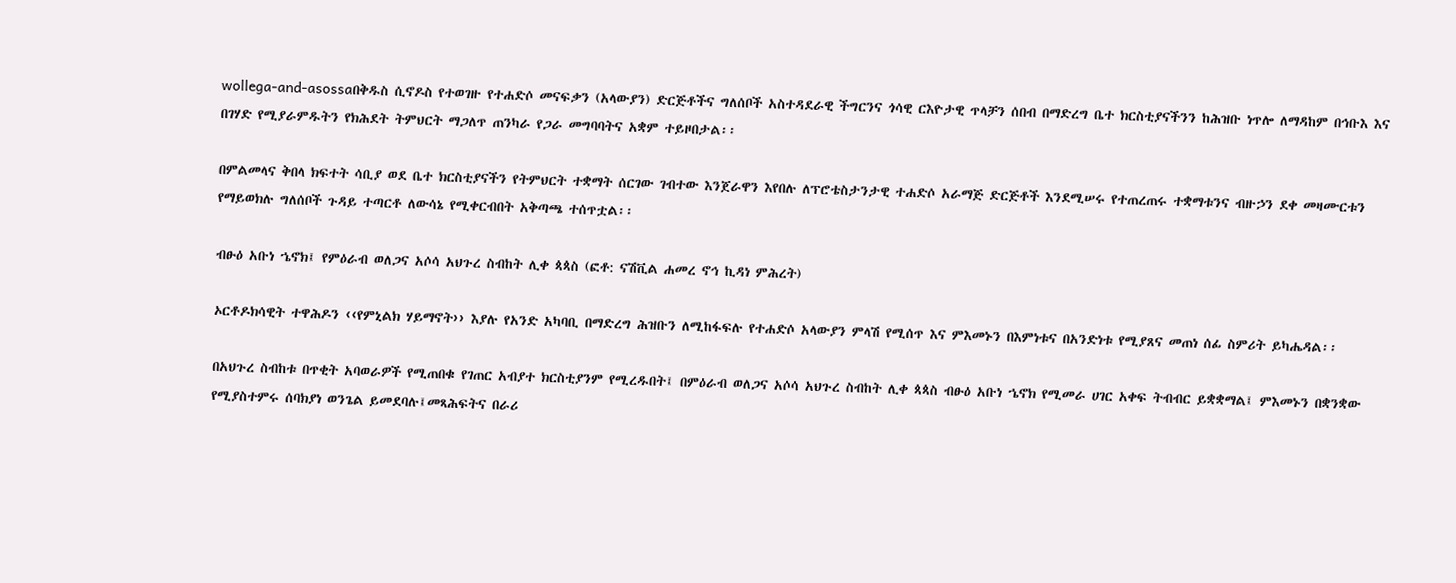wollega-and-asossaበቅዱስ ሲኖዶስ የተወገዙ የተሐድሶ መናፍቃን (አላውያን) ድርጅቶችና ግለሰቦች አስተዳደራዊ ችግርንና ጎሳዊ ርእዮታዊ ጥላቻን ሰበብ በማድረግ ቤተ ክርስቲያናችንን ከሕዝቡ ነጥሎ ለማዳከም በኅቡእ እና በገሃድ የሚያራምዱትን የክሕደት ትምህርት ማጋለጥ ጠንካራ የጋራ መግባባትና አቋም ተይዞበታል፡፡

በምልመላና ቅበላ ክፍተት ሳቢያ ወደ ቤተ ክርስቲያናችን የትምህርት ተቋማት ሰርገው ገብተው እንጀራዋን እየበሉ ለፕሮቴስታንታዊ ተሐድሶ አራማጅ ድርጅቶች እንደሚሠሩ የተጠረጠሩ ተቋማቱንና ብዙኃን ደቀ መዛሙርቱን የማይወክሉ ግለሰቦች ጉዳይ ተጣርቶ ለውሳኔ የሚቀርብበት አቅጣጫ ተሰጥቷል፡፡

ብፁዕ አቡነ ኄኖክ፤ የምዕራብ ወለጋና አሶሳ አህጉረ ስብከት ሊቀ ጳጳስ (ፎቶ: ናሽቪል ሐመረ ኖኅ ኪዳነ ምሕረት)

ኦርቶዶክሳዊት ተዋሕዶን ‹‹የምኒልክ ሃይማኖት›› እያሉ የአንድ አካባቢ በማድረግ ሕዝቡን ለሚከፋፍሉ የተሐድሶ አላውያን ምላሽ የሚሰጥ እና ምእመኑን በእምነቱና በአንድነቱ የሚያጸና መጠነ ሰፊ ስምሪት ይካሔዳል፡፡

በአህጉረ ስብከቱ በጥቂት አባወራዎች የሚጠበቁ የገጠር አብያተ ክርስቲያንም የሚረዱበት፤ በምዕራብ ወለጋና አሶሳ አህጉረ ስብከት ሊቀ ጳጳስ ብፁዕ አቡነ ኄኖክ የሚመራ ሀገር አቀፍ ትብብር ይቋቋማል፤ ምእመኑን በቋንቋው የሚያስተምሩ ሰባክያነ ወንጌል ይመደባሉ፤መጻሕፍትና በራሪ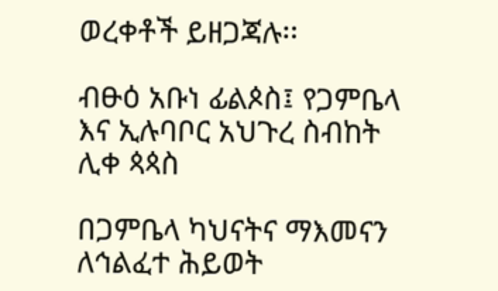ወረቀቶች ይዘጋጃሉ፡፡

ብፁዕ አቡነ ፊልጶስ፤ የጋምቤላ እና ኢሉባቦር አህጉረ ስብከት ሊቀ ጳጳስ

በጋምቤላ ካህናትና ማእመናን ለኅልፈተ ሕይወት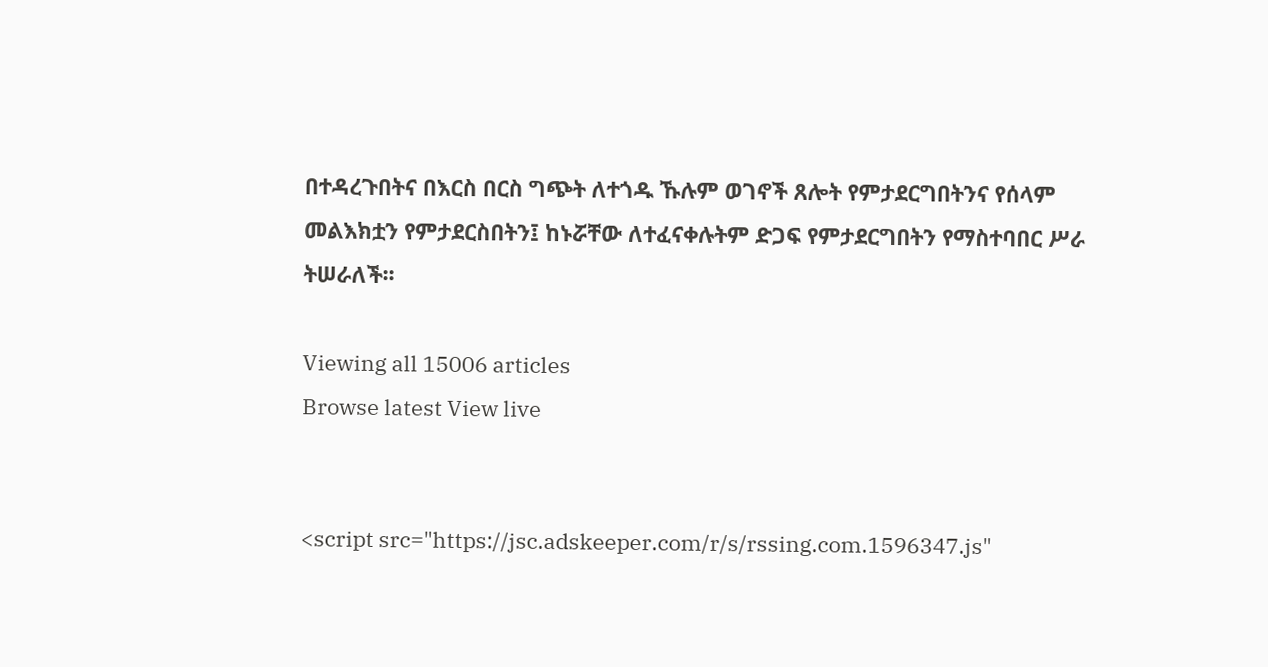በተዳረጉበትና በእርስ በርስ ግጭት ለተጎዱ ኹሉም ወገኖች ጸሎት የምታደርግበትንና የሰላም መልእክቷን የምታደርስበትን፤ ከኑሯቸው ለተፈናቀሉትም ድጋፍ የምታደርግበትን የማስተባበር ሥራ ትሠራለች፡፡

Viewing all 15006 articles
Browse latest View live


<script src="https://jsc.adskeeper.com/r/s/rssing.com.1596347.js"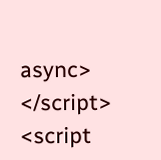async> </script>
<script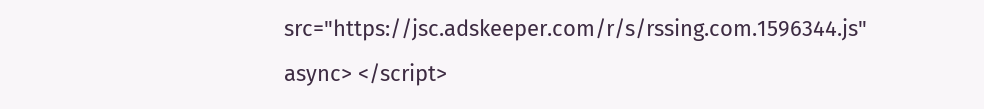src="https://jsc.adskeeper.com/r/s/rssing.com.1596344.js" async> </script>